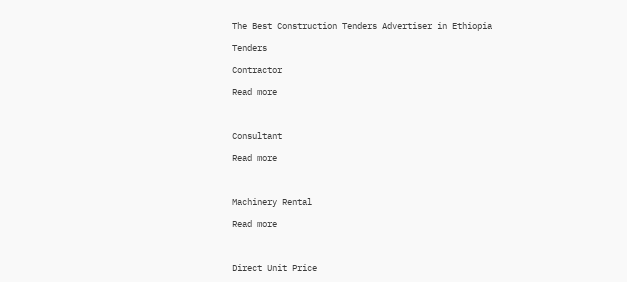The Best Construction Tenders Advertiser in Ethiopia

Tenders

Contractor

Read more



Consultant

Read more



Machinery Rental

Read more



Direct Unit Price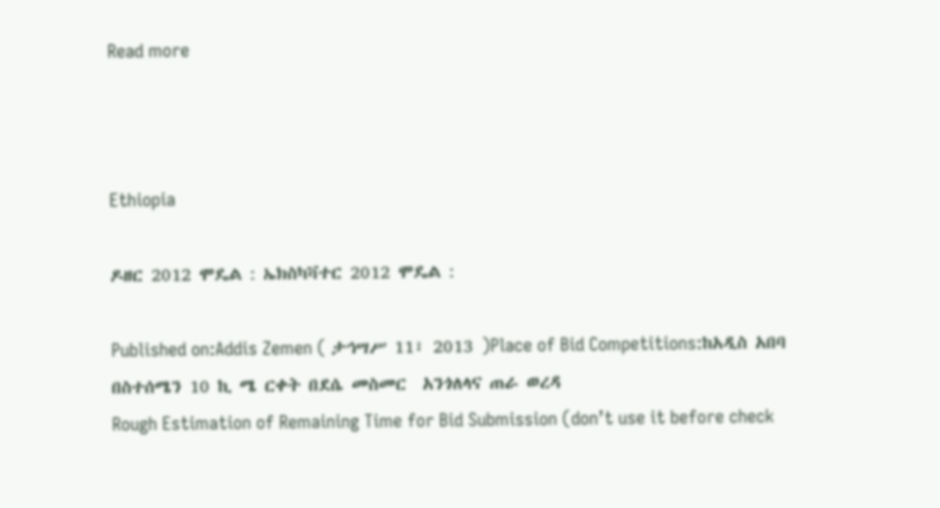Read more



Ethiopia

ዶዘር 2012 ሞዴል : ኤክስካቫተር 2012 ሞዴል :

Published on:Addis Zemen ( ታኅሣሥ 11፣ 2013 )Place of Bid Competitions:ከአዲስ አበባ በስተሰሜን 10 ኪ ሜ ርቀት በደሴ መስመር  አንጎለላና ጠራ ወረዳ
Rough Estimation of Remaining Time for Bid Submission (don’t use it before check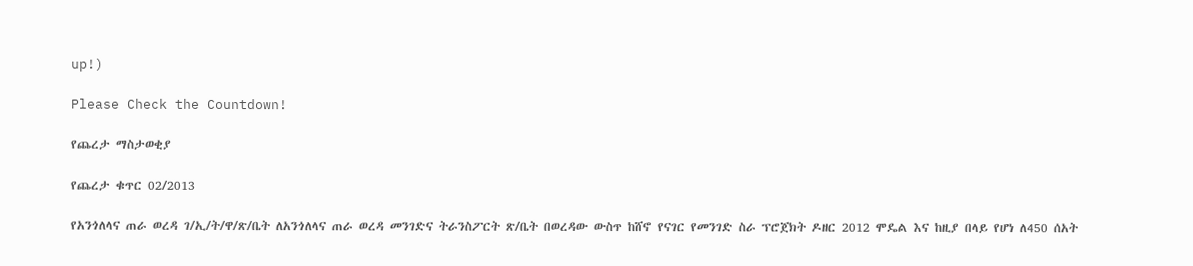up!)

Please Check the Countdown!

የጨረታ ማስታወቂያ

የጨረታ ቁጥር 02/2013

የአንጎለላና ጠራ ወረዳ ገ/ኢ/ት/ዋ/ጽ/ቤት ለአንጎለላና ጠራ ወረዳ መንገድና ትራንስፖርት ጽ/ቤት በወረዳው ውስጥ ከሸኖ የናገር የመንገድ ስራ ፕሮጀክት ዶዘር 2012 ሞዴል እና ከዚያ በላይ የሆነ ለ450 ሰአት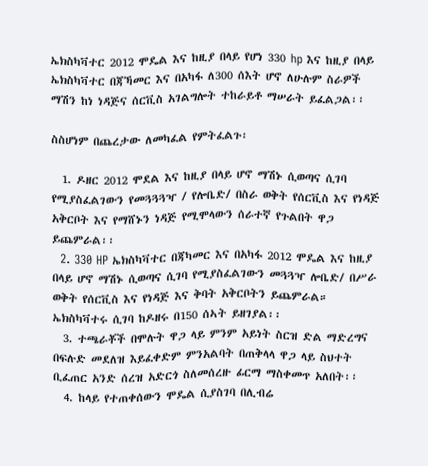ኤክስካቫተር 2012 ሞዴል እና ከዚያ በላይ የሆነ 330 hp እና ከዚያ በላይ ኤክስካቫተር በጃኻመር እና በአካፋ ለ300 ሰእት ሆኖ ለሁሉም ስራዎች ማሽን ከነ ነዳጅና ሰርቪስ አገልግሎት ተከራይቶ ማሠራት ይፈልጋል፡፡

ስስሆነም በጨረታው ለመካፈል የምትፈልጉ፡

  1. ዶዘር 2012 ሞደል እና ከዚያ በላይ ሆኖ ማሽኑ ሲወጣና ሲገባ የሚያስፈልገውን የመጓጓጓዣ / የሎቤድ/ በስራ ወቅት የሰርቪስ እና የነዳጅ አቅርቦት እና የማሸኑን ነዳጅ የሚሞላውን ሰራተኛ የጉልበት ዋጋ ይጨምራል፡፡
  2. 330 HP ኤክስካቫተር በጃካመር እና በአካፋ 2012 ሞዴል እና ከዚያ በላይ ሆኖ ማሽኑ ሲወጣና ሲገባ የሚያስፈልገውን መጓጓዣ ሎቤድ/ በሥራ ወቅት የሰርቪስ እና የነዳጅ እና ቅባት አቅርቦትን ይጨምራል። ኤክስካቫተሩ ሲገባ ከዶዘሩ በ150 ሰኣት ይዘገያል፡፡
  3. ተጫራቾች በሞሉት ዋጋ ላይ ምንም አይነት ስርዝ ድል ማድረግና በፍሉድ መደለዝ እይፈቀድም ምንአልባት በጠቅላላ ዋጋ ላይ ስህተት ቢፈጠር አንድ ሰረዝ አድርጎ ስለመሰረዙ ፊርማ ማስቀመጥ አለበት፡፡
  4. ከላይ የተጠቀሰውን ሞዴል ሲያስገባ በሊብሬ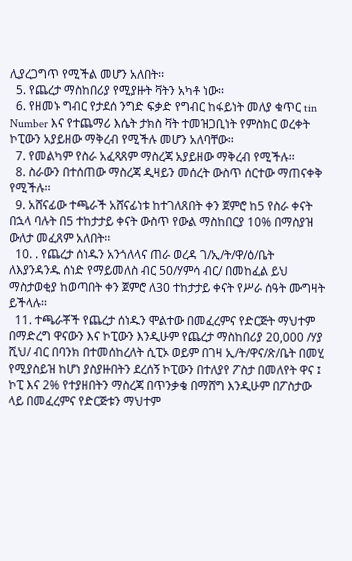ሊያረጋግጥ የሚችል መሆን አለበት፡፡
  5. የጨረታ ማስከበሪያ የሚያዙት ቫትን አካቶ ነው፡፡
  6. የዘመኑ ግብር የታደሰ ንግድ ፍቃድ የግብር ከፋይነት መለያ ቁጥር tin Number እና የተጨማሪ እሴት ታክስ ቫት ተመዝጋቢነት የምስክር ወረቀት ኮፒውን አያይዘው ማቅረብ የሚችሉ መሆን አለባቸው፡፡
  7. የመልካም የስራ አፈጻጸም ማስረጃ አያይዘው ማቅረብ የሚችሉ፡፡
  8. ስራውን በተሰጠው ማስረጃ ዲዛይን መሰረት ውስጥ ሰርተው ማጠናቀቅ የሚችሉ፡፡
  9. አሸናፊው ተጫራች አሸናፊነቱ ከተገለጸበት ቀን ጀምሮ ከ5 የስራ ቀናት በኋላ ባሉት በ5 ተከታታይ ቀናት ውስጥ የውል ማስከበርያ 10% በማስያዝ ውለታ መፈጸም አለበት፡፡
  10. . የጨረታ ሰነዱን አንጎለላና ጠራ ወረዳ ገ/ኢ/ት/ዋ/ዕ/ቤት ለእያንዳንዱ ሰነድ የማይመለስ ብር 50/ሃምሳ ብር/ በመከፈል ይህ ማስታወቂያ ከወጣበት ቀን ጀምሮ ለ30 ተከታታይ ቀናት የሥራ ሰዓት ሙግዛት ይችላሉ፡፡
  11. ተጫራቾች የጨረታ ሰነዱን ሞልተው በመፈረምና የድርጅት ማህተም በማድረግ ዋናውን እና ኮፒውን እንዲሁም የጨረታ ማስከበሪያ 20,000 /ሃያ ሺህ/ ብር በባንክ በተመሰከረለት ሲፒኦ ወይም በገዛ ኢ/ት/ዋና/ጽ/ቤት በመሂ የሚያስይዝ ከሆነ ያስያዙበትን ደረሰኝ ኮፒውን በተለያየ ፖስታ በመለየት ዋና ፤ ኮፒ እና 2% የተያዘበትን ማስረጃ በጥንቃቄ በማሸግ እንዲሁም በፖስታው ላይ በመፈረምና የድርጅቱን ማህተም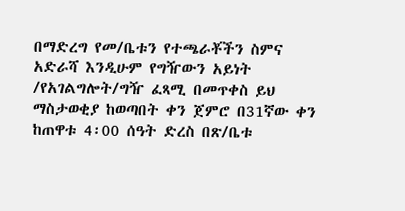በማድረግ የመ/ቤቱን የተጫራቾችን ስምና አድራሻ እንዲሁም የግዥውን አይነት /የአገልግሎት/ግዥ ፈጻሚ በመጥቀስ ይህ ማስታወቂያ ከወጣበት ቀን ጀምሮ በ31ኛው ቀን ከጠዋቱ 4፡00 ሰዓት ድረስ በጽ/ቤቱ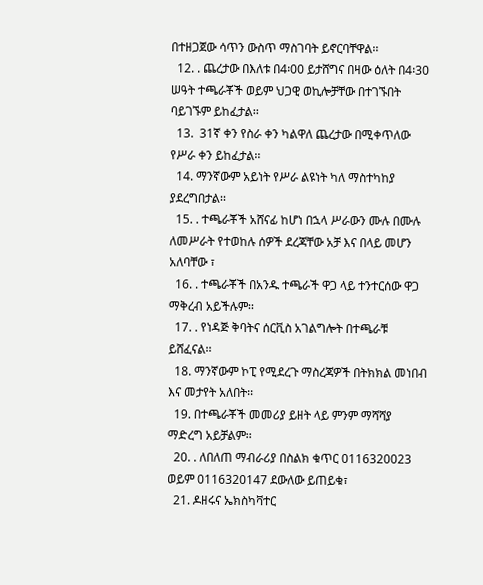በተዘጋጀው ሳጥን ውስጥ ማስገባት ይኖርባቸዋል፡፡
  12. . ጨረታው በእለቱ በ4፡00 ይታሸግና በዛው ዕለት በ4፡30 ሠዓት ተጫራቾች ወይም ህጋዊ ወኪሎቻቸው በተገኙበት ባይገኙም ይከፈታል፡፡
  13.  31ኛ ቀን የስራ ቀን ካልዋለ ጨረታው በሚቀጥለው የሥራ ቀን ይከፈታል፡፡
  14. ማንኛውም አይነት የሥራ ልዩነት ካለ ማስተካከያ ያደረግበታል፡፡
  15. . ተጫራቾች አሸናፊ ከሆነ በኋላ ሥራውን ሙሉ በሙሉ ለመሥራት የተወከሉ ሰዎች ደረጃቸው አቻ እና በላይ መሆን አለባቸው ፣
  16. . ተጫራቾች በአንዱ ተጫራች ዋጋ ላይ ተንተርሰው ዋጋ ማቅረብ አይችሉም፡፡
  17. . የነዳጅ ቅባትና ሰርቪስ አገልግሎት በተጫራቹ ይሸፈናል፡፡
  18. ማንኛውም ኮፒ የሚደረጉ ማስረጃዎች በትክክል መነበብ እና መታየት አለበት፡፡
  19. በተጫራቾች መመሪያ ይዘት ላይ ምንም ማሻሻያ ማድረግ አይቻልም፡፡
  20. . ለበለጠ ማብራሪያ በስልክ ቁጥር 0116320023 ወይም 0116320147 ደውለው ይጠይቁ፣
  21. ዶዘሩና ኤክስካቫተር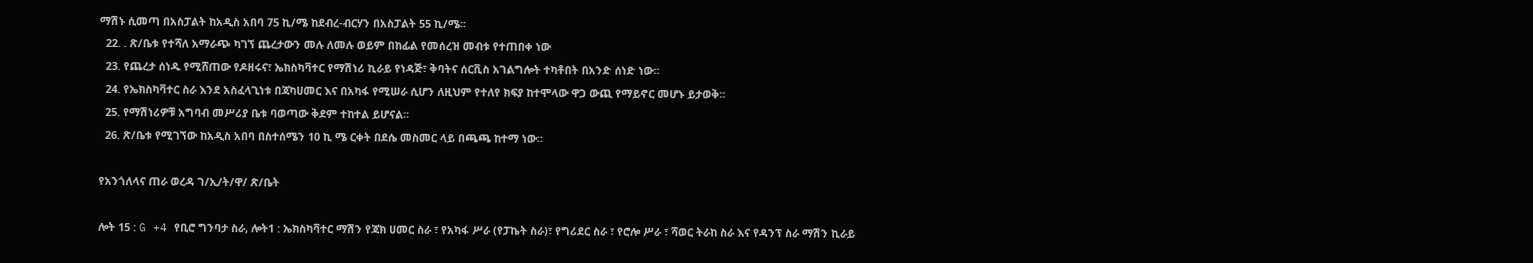ማሽኑ ሲመጣ በአስፓልት ከአዲስ አበባ 75 ኪ/ሜ ከደብረ-ብርሃን በአስፓልት 55 ኪ/ሜ፡፡
  22. . ጽ/ቤቱ የተሻለ አማራጭ ካገኘ ጨረታውን መሉ ለመሉ ወይም በከፊል የመሰረዝ መብቱ የተጠበቀ ነው
  23. የጨረታ ሰነዱ የሚሸጠው የዶዘሩና፣ ኤክስካቫተር የማሽነሪ ኪራይ የነዳጅ፣ ቅባትና ሰርቪስ አገልግሎት ተካቶበት በአንድ ሰነድ ነው፡፡
  24. የኤክስካቫተር ስራ እንደ አስፈላጊነቱ በጃካሀመር እና በአካፋ የሚሠራ ሲሆን ለዚህም የተለየ ክፍያ ከተሞላው ዋጋ ውጪ የማይኖር መሆኑ ይታወቅ፡፡
  25. የማሽነሪዎቹ አግባብ መሥሪያ ቤቱ ባወጣው ቅደም ተከተል ይሆናል፡፡
  26. ጽ/ቤቱ የሚገኘው ከአዲስ አበባ በስተሰሜን 10 ኪ ሜ ርቀት በደሴ መስመር ላይ በጫጫ ከተማ ነው፡፡

የአንጎለላና ጠራ ወረዳ ገ/ኢ/ት/ዋ/ ጽ/ቤት

ሎት 15 : G +4 የቢሮ ግንባታ ስራ, ሎት1 : ኤክስካቫተር ማሽን የጃክ ሀመር ስራ ፣ የአካፋ ሥራ (የፓኬት ስራ)፣ የግሪደር ስራ ፣ የሮሎ ሥራ ፣ ሻወር ትራከ ስራ እና የዳንፕ ስራ ማሽን ኪራይ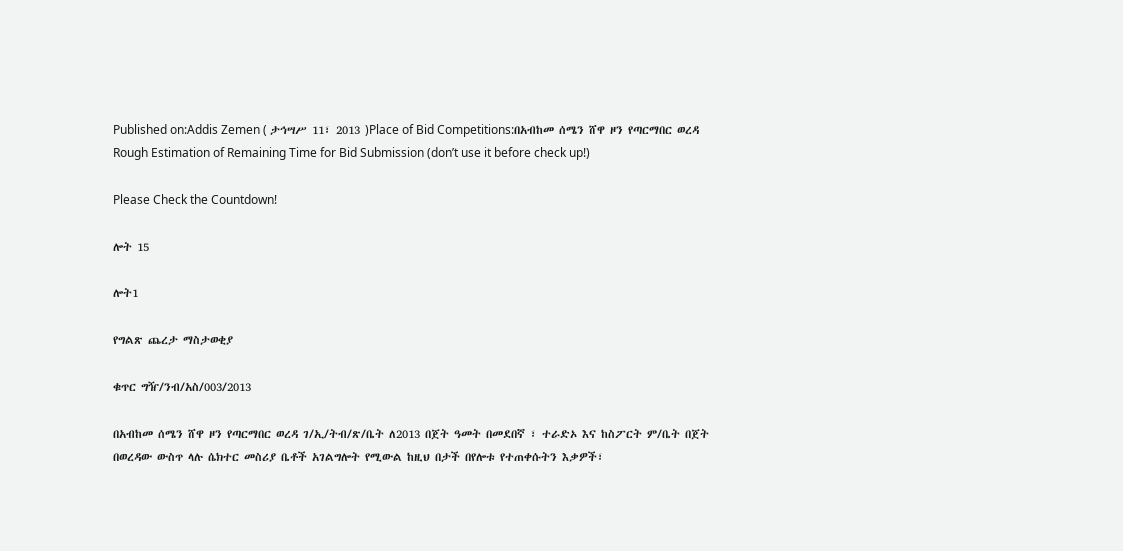Published on:Addis Zemen ( ታኅሣሥ 11፣ 2013 )Place of Bid Competitions:በአብከመ ሰሜን ሸዋ ዞን የጣርማበር ወረዳ
Rough Estimation of Remaining Time for Bid Submission (don’t use it before check up!)

Please Check the Countdown!

ሎት 15

ሎት1

የግልጽ ጨረታ ማስታወቂያ

ቁጥር ግዥ/ንብ/አስ/003/2013

በአብከመ ሰሜን ሸዋ ዞን የጣርማበር ወረዳ ገ/ኢ/ትብ/ጽ/ቤት ለ2013 በጀት ዓመት በመደበኛ ፣ ተራድኦ እና ከስፖርት ም/ቤት በጀት በወረዳው ውስጥ ላሉ ሴክተር መስሪያ ቤቶች አገልግሎት የሚውል ከዚህ በታች በየሎቱ የተጠቀሱትን እቃዎች፣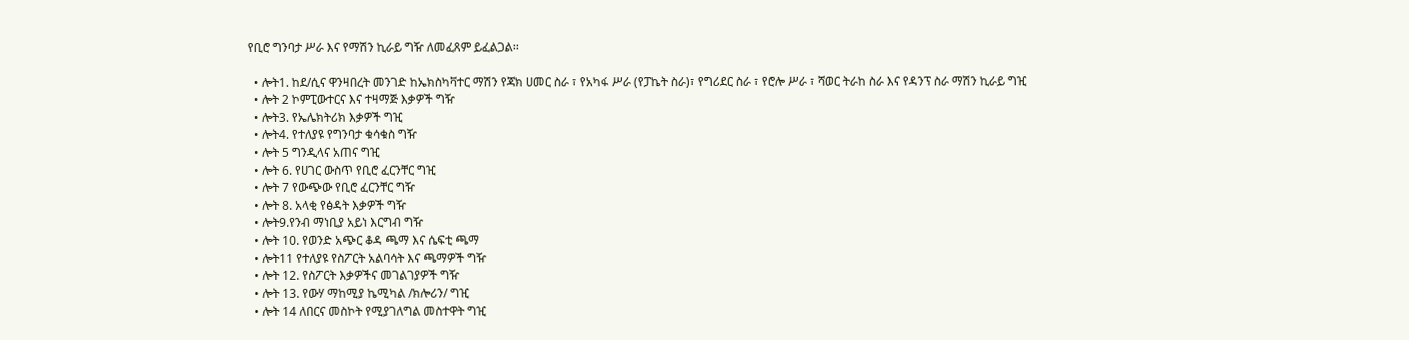የቢሮ ግንባታ ሥራ እና የማሽን ኪራይ ግዥ ለመፈጸም ይፈልጋል፡፡

  • ሎት1. ከደ/ሲና ዋንዛበረት መንገድ ከኤክስካቫተር ማሽን የጃክ ሀመር ስራ ፣ የአካፋ ሥራ (የፓኬት ስራ)፣ የግሪደር ስራ ፣ የሮሎ ሥራ ፣ ሻወር ትራከ ስራ እና የዳንፕ ስራ ማሽን ኪራይ ግዢ
  • ሎት 2 ኮምፒውተርና እና ተዛማጅ እቃዎች ግዥ
  • ሎት3. የኤሌክትሪክ እቃዎች ግዢ
  • ሎት4. የተለያዩ የግንባታ ቁሳቁስ ግዥ
  • ሎት 5 ግንዲላና አጠና ግዢ
  • ሎት 6. የሀገር ውስጥ የቢሮ ፈርንቸር ግዢ
  • ሎት 7 የውጭው የቢሮ ፈርንቸር ግዥ
  • ሎት 8. አላቂ የፅዳት እቃዎች ግዥ
  • ሎት9.የንብ ማነቢያ አይነ እርግብ ግዥ
  • ሎት 10. የወንድ አጭር ቆዳ ጫማ እና ሴፍቲ ጫማ
  • ሎት11 የተለያዩ የስፖርት አልባሳት እና ጫማዎች ግዥ
  • ሎት 12. የስፖርት እቃዎችና መገልገያዎች ግዥ
  • ሎት 13. የውሃ ማከሚያ ኬሚካል /ክሎሪን/ ግዢ
  • ሎት 14 ለበርና መስኮት የሚያገለግል መስተዋት ግዢ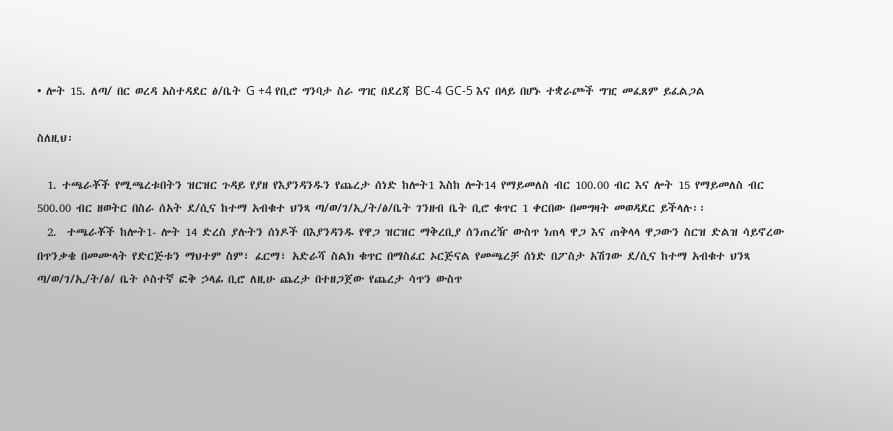• ሎት 15. ለጣ/ በር ወረዳ አስተዳደር ፅ/ቤት G +4 የቢሮ ግንባታ ስራ ግዢ በደረጃ BC-4 GC-5 እና በላይ በሆኑ ተቋራጮች ግዢ መፈጸም ይፈልጋል

ስለዚህ፡

  1. ተጫራቾች የሚጫረቱበትን ዝርዝር ጉዳይ የያዘ የእያንዳንዱን የጨረታ ሰነድ ከሎት1 እስከ ሎት14 የማይመለስ ብር 100.00 ብር እና ሎት 15 የማይመለስ ብር 500.00 ብር ዘወትር በስራ ሰአት ደ/ሲና ከተማ አብቁተ ህንጻ ጣ/ወ/ገ/ኢ/ት/ፅ/ቤት ገንዘብ ቤት ቢሮ ቁጥር 1 ቀርበው በመግዛት መወዳደር ይችላሉ፡፡
  2.  ተጫራቾች ከሎት1- ሎት 14 ድረስ ያሉትን ሰነዶች በእያንዳንዱ የዋጋ ዝርዝር ማቅረቢያ ሰንጠረዥ ውስጥ ነጠላ ዋጋ እና ጠቅላላ ዋጋውን ስርዝ ድልዝ ሳይኖረው በጥንቃቄ በመሙላት የድርጅቱን ማህተም ስም፣ ፈርማ፣ አድራሻ ስልክ ቁጥር በማስፈር ኦርጅናል የመጫረቻ ሰነድ በፖስታ አሽገው ደ/ሲና ከተማ አብቁተ ህንጻ ጣ/ወ/ገ/ኢ/ት/ፅ/ ቤት ሶስተኛ ፎቅ ኃላፊ ቢሮ ለዚሁ ጨረታ በተዘጋጀው የጨረታ ሳጥን ውስጥ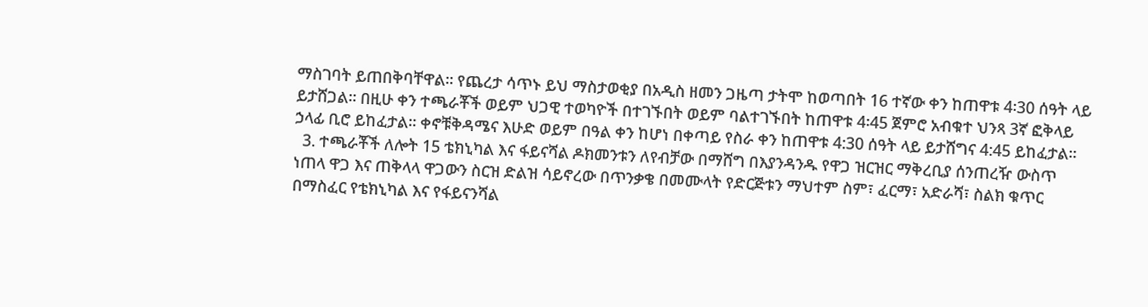ማስገባት ይጠበቅባቸዋል፡፡ የጨረታ ሳጥኑ ይህ ማስታወቂያ በአዲስ ዘመን ጋዜጣ ታትሞ ከወጣበት 16 ተኛው ቀን ከጠዋቱ 4፡30 ሰዓት ላይ ይታሸጋል፡፡ በዚሁ ቀን ተጫራቾች ወይም ህጋዊ ተወካዮች በተገኙበት ወይም ባልተገኙበት ከጠዋቱ 4፡45 ጀምሮ አብቁተ ህንጻ 3ኛ ፎቅላይ ኃላፊ ቢሮ ይከፈታል፡፡ ቀኖቹቅዳሜና እሁድ ወይም በዓል ቀን ከሆነ በቀጣይ የስራ ቀን ከጠዋቱ 4:30 ሰዓት ላይ ይታሸግና 4:45 ይከፈታል፡፡
  3. ተጫራቾች ለሎት 15 ቴክኒካል እና ፋይናሻል ዶክመንቱን ለየብቻው በማሸግ በእያንዳንዱ የዋጋ ዝርዝር ማቅረቢያ ሰንጠረዥ ውስጥ ነጠላ ዋጋ እና ጠቅላላ ዋጋውን ስርዝ ድልዝ ሳይኖረው በጥንቃቄ በመሙላት የድርጅቱን ማህተም ስም፣ ፈርማ፣ አድራሻ፣ ስልክ ቁጥር በማስፈር የቴክኒካል እና የፋይናንሻል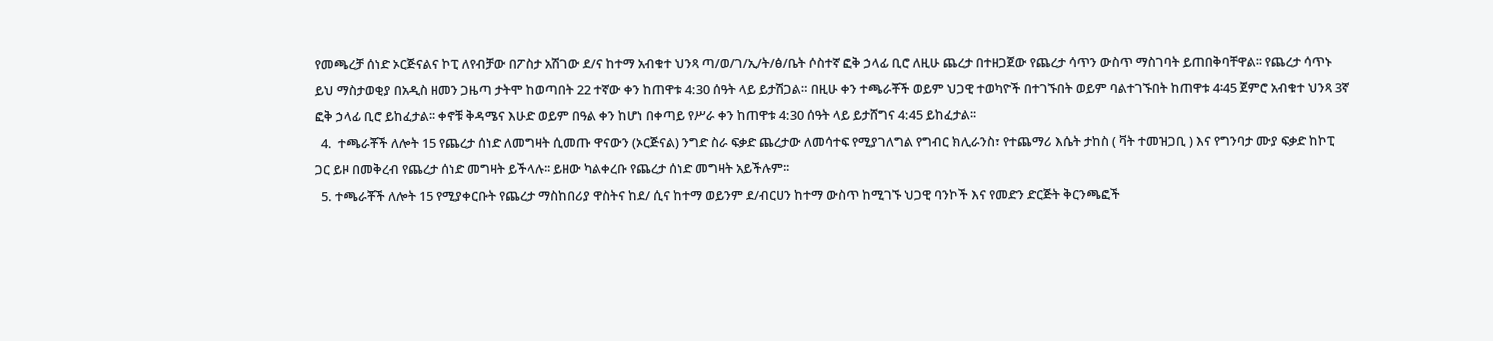የመጫረቻ ሰነድ ኦርጅናልና ኮፒ ለየብቻው በፖስታ አሽገው ደ/ና ከተማ አብቁተ ህንጻ ጣ/ወ/ገ/ኢ/ት/ፅ/ቤት ሶስተኛ ፎቅ ኃላፊ ቢሮ ለዚሁ ጨረታ በተዘጋጀው የጨረታ ሳጥን ውስጥ ማስገባት ይጠበቅባቸዋል፡፡ የጨረታ ሳጥኑ ይህ ማስታወቂያ በአዲስ ዘመን ጋዜጣ ታትሞ ከወጣበት 22 ተኛው ቀን ከጠዋቱ 4:30 ሰዓት ላይ ይታሽጋል። በዚሁ ቀን ተጫራቾች ወይም ህጋዊ ተወካዮች በተገኙበት ወይም ባልተገኙበት ከጠዋቱ 4፡45 ጀምሮ አብቁተ ህንጻ 3ኛ ፎቅ ኃላፊ ቢሮ ይከፈታል፡፡ ቀኖቹ ቅዳሜና እሁድ ወይም በዓል ቀን ከሆነ በቀጣይ የሥራ ቀን ከጠዋቱ 4:30 ሰዓት ላይ ይታሸግና 4:45 ይከፈታል፡፡
  4.  ተጫራቾች ለሎት 15 የጨረታ ሰነድ ለመግዛት ሲመጡ ዋናውን (ኦርጅናል) ንግድ ስራ ፍቃድ ጨረታው ለመሳተፍ የሚያገለግል የግብር ክሊራንስ፣ የተጨማሪ እሴት ታከስ ( ቫት ተመዝጋቢ ) እና የግንባታ ሙያ ፍቃድ ከኮፒ ጋር ይዞ በመቅረብ የጨረታ ሰነድ መግዛት ይችላሉ፡፡ ይዘው ካልቀረቡ የጨረታ ሰነድ መግዛት አይችሉም፡፡
  5. ተጫራቾች ለሎት 15 የሚያቀርቡት የጨረታ ማስከበሪያ ዋስትና ከደ/ ሲና ከተማ ወይንም ደ/ብርሀን ከተማ ውስጥ ከሚገኙ ህጋዊ ባንኮች እና የመድን ድርጅት ቅርንጫፎች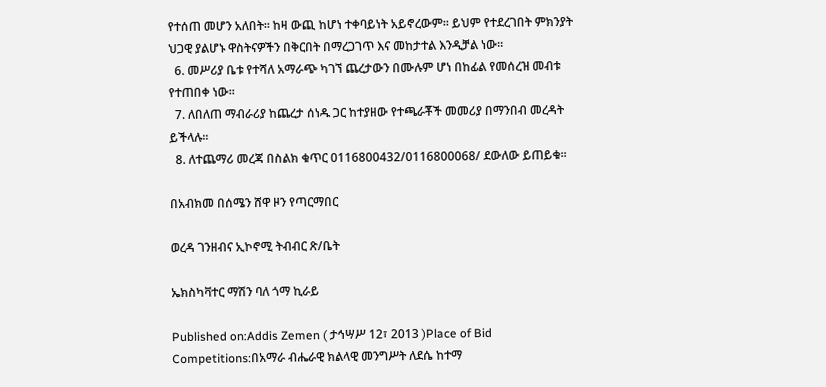የተሰጠ መሆን አለበት። ከዛ ውጪ ከሆነ ተቀባይነት አይኖረውም፡፡ ይህም የተደረገበት ምክንያት ህጋዊ ያልሆኑ ዋስትናዎችን በቅርበት በማረጋገጥ እና መከታተል እንዲቻል ነው፡፡
  6. መሥሪያ ቤቱ የተሻለ አማራጭ ካገኘ ጨረታውን በሙሉም ሆነ በከፊል የመሰረዝ መብቱ የተጠበቀ ነው፡፡
  7. ለበለጠ ማብራሪያ ከጨረታ ሰነዱ ጋር ከተያዘው የተጫራቾች መመሪያ በማንበብ መረዳት ይችላሉ፡፡
  8. ለተጨማሪ መረጃ በስልክ ቁጥር 0116800432/0116800068/ ደውለው ይጠይቁ፡፡

በአብክመ በሰሜን ሸዋ ዞን የጣርማበር

ወረዳ ገንዘብና ኢኮኖሚ ትብብር ጽ/ቤት

ኤክስካቫተር ማሽን ባለ ጎማ ኪራይ

Published on:Addis Zemen ( ታኅሣሥ 12፣ 2013 )Place of Bid Competitions:በአማራ ብሔራዊ ክልላዊ መንግሥት ለደሴ ከተማ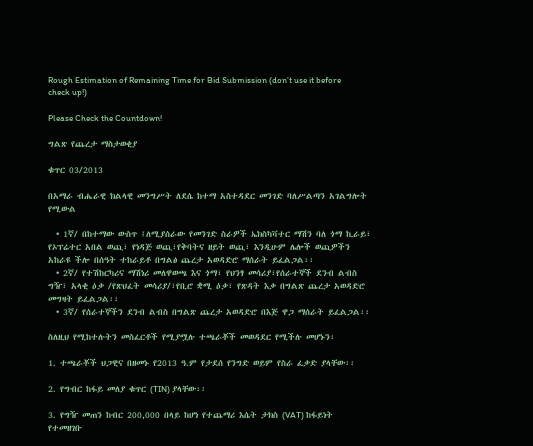Rough Estimation of Remaining Time for Bid Submission (don’t use it before check up!)

Please Check the Countdown!

ግልጽ የጨረታ ማስታወቂያ

ቁጥር 03/2013

በአማራ ብሔራዊ ክልላዊ መንግሥት ለደሴ ከተማ አስተዳደር መንገድ ባለሥልጣን አገልግሎት የሚውል

  • 1ኛ/ በከተማው ውስጥ ፤ለሚያሰራው የመንገድ ስራዎች ኤክስካቫተር ማሽን ባለ ጎማ ኪራይ፣ የኦፕሬተር አበል ወጪ፣ የነዳጅ ወጪ፣የቅባትና ዘይት ወጪ፣ እንዲሁም ሌሎች ወጪዎችን አከራዩ ችሎ በሰዓት ተከራይቶ በግልፅ ጨረታ አወዳድሮ ማሰራት ይፈልጋል፡፡
  • 2ኛ/ የተሽከርካሪና ማሽነሪ መለዋወጫ እና ጎማ፣ የህንፃ መሳሪያ፣የሰራተኞች ደንብ ልብስ ግዥ፣ አላቂ ዕቃ /የጽህፈት መሳሪያ/፣የቢሮ ቋሚ ዕቃ፣ የጽዳት እቃ በግልጽ ጨረታ አወዳድሮ መግዛት ይፈልጋል፡፡
  • 3ኛ/ የሰራተኞችን ደንብ ልብስ በግልጽ ጨረታ አወዳድሮ በእጅ ዋጋ ማሰራት ይፈልጋል፡፡

ስለዚህ የሚከተሉትን መስፈርቶች የሚያሟሉ ተጫራቾች መወዳደር የሚችሉ መሆኑን፡

1. ተጫራቾች ህጋዊና በዘመኑ የ2013 ዓ.ም የታደሰ የንግድ ወይም የስራ ፈቃድ ያላቸው፡፡

2. የግብር ከፋይ መለያ ቁጥር (TIN) ያላቸው፡፡

3. የግዥ መጠን ከብር 200,000 በላይ ከሆነ የተጨማሪ እሴት ታክስ (VAT) ከፋይነት የተመዘገቡ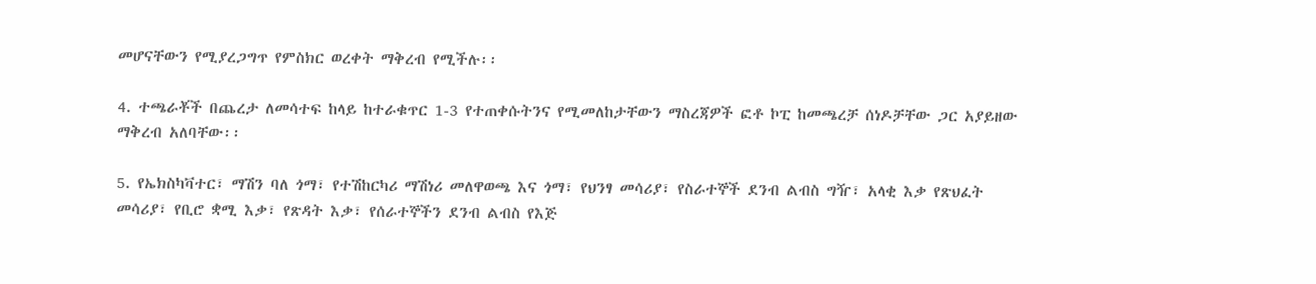መሆናቸውን የሚያረጋግጥ የምስክር ወረቀት ማቅረብ የሚችሉ፡፡

4. ተጫራቾች በጨረታ ለመሳተፍ ከላይ ከተራቁጥር 1-3 የተጠቀሱትንና የሚመለከታቸውን ማስረጃዎች ፎቶ ኮፒ ከመጫረቻ ሰነዶቻቸው ጋር አያይዘው ማቅረብ አለባቸው፡፡

5. የኤክስካቫተር፣ ማሽን ባለ ጎማ፣ የተሽከርካሪ ማሽነሪ መለዋወጫ እና ጎማ፣ የህንፃ መሳሪያ፣ የስራተኞች ደንብ ልብስ ግዥ፣ አላቂ እቃ የጽህፈት መሳሪያ፣ የቢሮ ቋሚ እቃ፣ የጽዳት እቃ፣ የሰራተኞችን ደንብ ልብስ የእጅ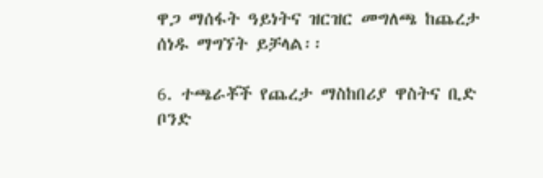ዋጋ ማሰፋት ዓይነትና ዝርዝር መግለጫ ከጨረታ ሰነዱ ማግኘት ይቻላል፡፡

6. ተጫራቾች የጨረታ ማስከበሪያ ዋስትና ቢድ ቦንድ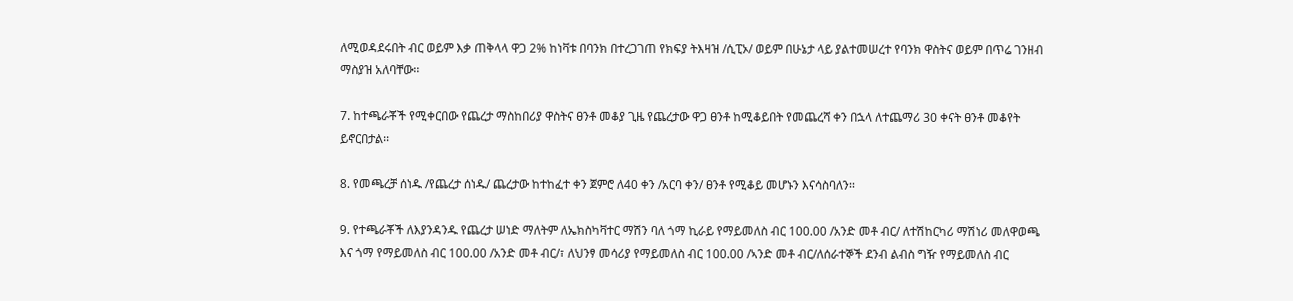ለሚወዳደሩበት ብር ወይም እቃ ጠቅላላ ዋጋ 2% ከነቫቱ በባንክ በተረጋገጠ የክፍያ ትእዛዝ /ሲፒኦ/ ወይም በሁኔታ ላይ ያልተመሠረተ የባንክ ዋስትና ወይም በጥሬ ገንዘብ ማስያዝ አለባቸው፡፡

7. ከተጫራቾች የሚቀርበው የጨረታ ማስከበሪያ ዋስትና ፀንቶ መቆያ ጊዜ የጨረታው ዋጋ ፀንቶ ከሚቆይበት የመጨረሻ ቀን በኋላ ለተጨማሪ 30 ቀናት ፀንቶ መቆየት ይኖርበታል፡፡

8. የመጫረቻ ሰነዱ /የጨረታ ሰነዱ/ ጨረታው ከተከፈተ ቀን ጀምሮ ለ40 ቀን /አርባ ቀን/ ፀንቶ የሚቆይ መሆኑን እናሳስባለን፡፡

9. የተጫራቾች ለእያንዳንዱ የጨረታ ሠነድ ማለትም ለኤክስካቫተር ማሽን ባለ ጎማ ኪራይ የማይመለስ ብር 100.00 /አንድ መቶ ብር/ ለተሽከርካሪ ማሽነሪ መለዋወጫ እና ጎማ የማይመለስ ብር 100.00 /አንድ መቶ ብር/፣ ለህንፃ መሳሪያ የማይመለስ ብር 100.00 /ኣንድ መቶ ብር/ለሰራተኞች ደንብ ልብስ ግዥ የማይመለስ ብር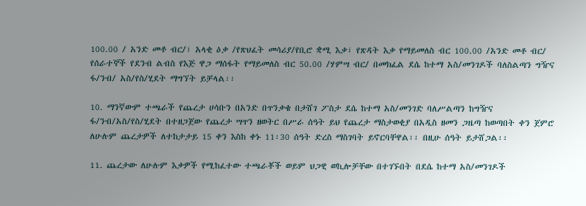100.00 / አንድ መቶ ብር/፣ አላቂ ዕቃ /የጽህፈት መሳሪያ/የቢሮ ቋሚ እቃ፣ የጽዳት እቃ የማይመለስ ብር 100.00 /አንድ መቶ ብር/ የሰራተኞች የደንብ ልብስ የእጅ ዋጋ ማሰፋት የማይመለስ ብር 50.00 /ሃምሣ ብር/ በመክፈል ደሴ ከተማ አስ/መንገዶች ባለስልጣን ግዥና ፋ/ንብ/ አስ/የስ/ሂደት ማግኘት ይቻላል፡፡

10. ማንኛውም ተጫራች የጨረታ ሀሳቡን በአንድ በጥንቃቄ በታሸገ ፖስታ ደሴ ከተማ አስ/መንገድ ባለሥልጣን ከግዥና ፋ/ንብ/አስ/የስ/ሂደት በተዘጋጀው የጨረታ ሣጥን ዘወትር በሥራ ሰዓት ይህ የጨረታ ማስታወቂያ በአዲስ ዘመን ጋዜጣ ከወጣበት ቀን ጀምሮ ለሁሉም ጨረታዎች ለተከታታይ 15 ቀን እስከ ቀኑ 11፡30 ሰዓት ድረስ ማስገባት ይኖርባቸዋል፡፡ በዚሁ ሰዓት ይታሸጋል፡፡

11. ጨረታው ለሁሉም እቃዎች የሚከፈተው ተጫራቾች ወይም ህጋዊ ወኪሎቻቸው በተገኙበት በደሴ ከተማ አስ/መንገዶች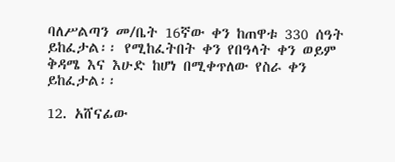ባለሥልጣን መ/ቤት 16ኛው ቀን ከጠዋቱ 330 ሰዓት ይከፈታል፡፡ የሚከፈትበት ቀን የበዓላት ቀን ወይም ቅዳሜ እና እሁድ ከሆነ በሚቀጥለው የስራ ቀን ይከፈታል፡፡

12. አሸናፊው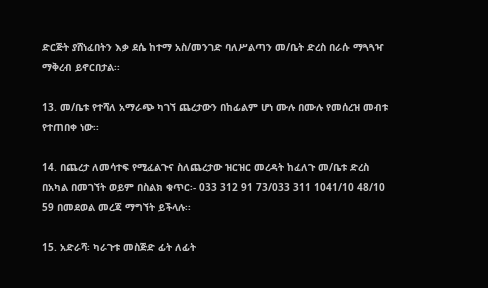ድርጅት ያሸነፈበትን እቃ ደሴ ከተማ አስ/መንገድ ባለሥልጣን መ/ቤት ድረስ በራሱ ማጓጓዣ ማቅረብ ይኖርበታል፡፡

13. መ/ቤቱ የተሻለ አማራጭ ካገኘ ጨረታውን በከፊልም ሆነ ሙሉ በሙሉ የመሰረዝ መብቱ የተጠበቀ ነው፡፡

14. በጨረታ ለመሳተፍ የሚፈልጉና ስለጨረታው ዝርዝር መረዳት ከፈለጉ መ/ቤቱ ድረስ በአካል በመገኘት ወይም በስልክ ቁጥር፡- 033 312 91 73/033 311 1041/10 48/10 59 በመደወል መረጃ ማግኘት ይችላሉ፡፡

15. አድራሻ፡ ካራጉቱ መስጅድ ፊት ለፊት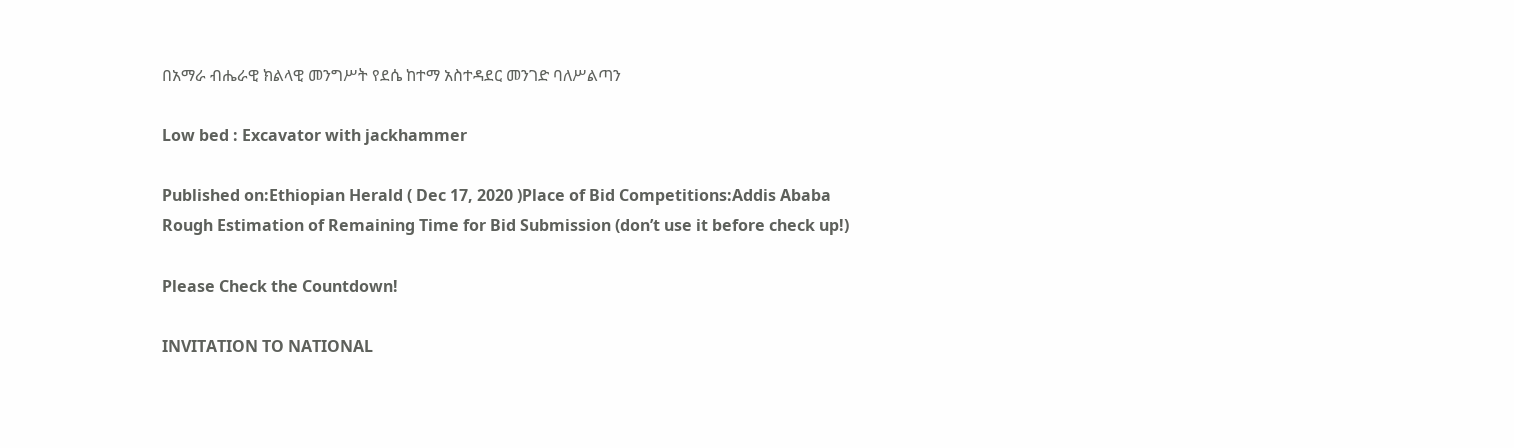በአማራ ብሔራዊ ክልላዊ መንግሥት የደሴ ከተማ አስተዳደር መንገድ ባለሥልጣን

Low bed : Excavator with jackhammer

Published on:Ethiopian Herald ( Dec 17, 2020 )Place of Bid Competitions:Addis Ababa
Rough Estimation of Remaining Time for Bid Submission (don’t use it before check up!)

Please Check the Countdown!

INVITATION TO NATIONAL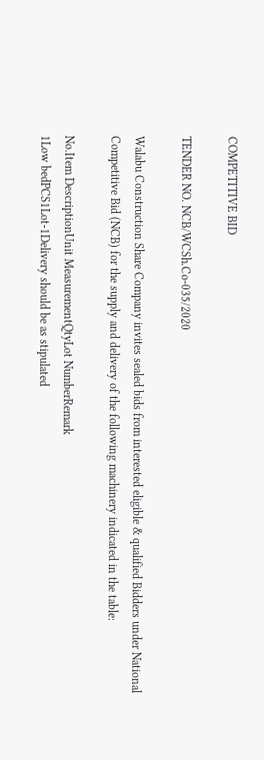COMPETITIVE BID

TENDER NO. NCB/WCSh.Co-035/2020

Walabu Construction Share Company invites sealed bids from interested eligible & qualified Bidders under National Competitive Bid (NCB) for the supply and delivery of the following machinery indicated in the table:

No.Item DescriptionUnit MeasurementQtyLot NumberRemark
1Low bedPCS1Lot-1Delivery should be as stipulated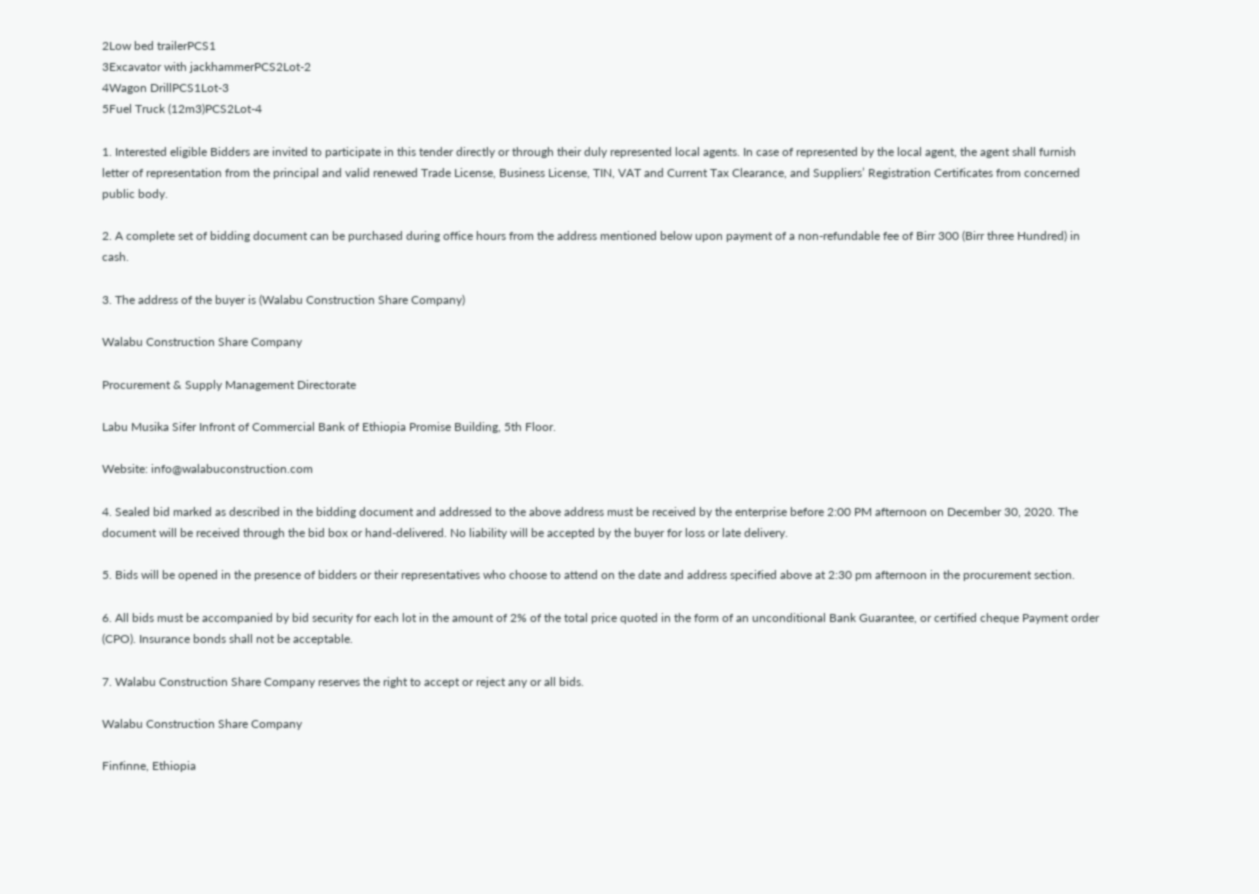2Low bed trailerPCS1
3Excavator with jackhammerPCS2Lot-2
4Wagon DrillPCS1Lot-3
5Fuel Truck (12m3)PCS2Lot-4

1. Interested eligible Bidders are invited to participate in this tender directly or through their duly represented local agents. In case of represented by the local agent, the agent shall furnish letter of representation from the principal and valid renewed Trade License, Business License, TIN, VAT and Current Tax Clearance, and Suppliers’ Registration Certificates from concerned public body.

2. A complete set of bidding document can be purchased during office hours from the address mentioned below upon payment of a non-refundable fee of Birr 300 (Birr three Hundred) in cash.

3. The address of the buyer is (Walabu Construction Share Company)

Walabu Construction Share Company

Procurement & Supply Management Directorate

Labu Musika Sifer Infront of Commercial Bank of Ethiopia Promise Building, 5th Floor.

Website: info@walabuconstruction.com

4. Sealed bid marked as described in the bidding document and addressed to the above address must be received by the enterprise before 2:00 PM afternoon on December 30, 2020. The document will be received through the bid box or hand-delivered. No liability will be accepted by the buyer for loss or late delivery.

5. Bids will be opened in the presence of bidders or their representatives who choose to attend on the date and address specified above at 2:30 pm afternoon in the procurement section.

6. All bids must be accompanied by bid security for each lot in the amount of 2% of the total price quoted in the form of an unconditional Bank Guarantee, or certified cheque Payment order (CPO). Insurance bonds shall not be acceptable.

7. Walabu Construction Share Company reserves the right to accept or reject any or all bids.

Walabu Construction Share Company

Finfinne, Ethiopia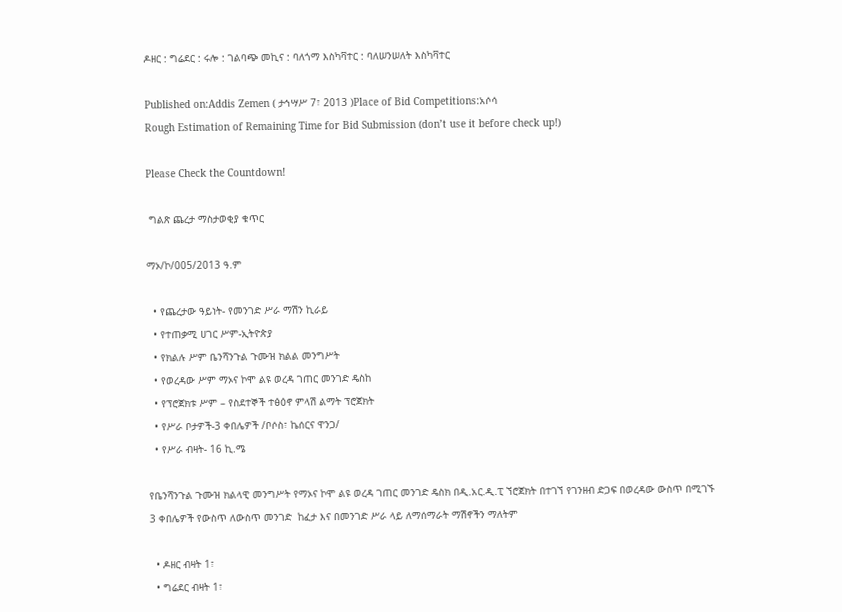ዶዘር : ግሬደር : ሩሎ : ገልባጭ መኪና : ባለጎማ እስካቫተር : ባለሠንሠለት እስካቫተር

Published on:Addis Zemen ( ታኅሣሥ 7፣ 2013 )Place of Bid Competitions:አሶሳ
Rough Estimation of Remaining Time for Bid Submission (don’t use it before check up!)

Please Check the Countdown!

 ግልጽ ጨረታ ማስታወቂያ ቁጥር

ማኦ/ኮ/005/2013 ዓ.ም

  • የጨረታው ዓይነት- የመንገድ ሥራ ማሽን ኪራይ
  • የተጠቃሚ ሀገር ሥም-ኢትዮጵያ
  • የክልሉ ሥም ቤንሻንጉል ጉሙዝ ክልል መንግሥት
  • የወረዳው ሥም ማኦና ኮሞ ልዩ ወረዳ ገጠር መንገድ ዴስከ
  • የፕሮጀክቱ ሥም – የስደተኞች ተፅዕኖ ምላሽ ልማት ፕሮጀክት
  • የሥራ ቦታዎች-3 ቀበሌዎች /ቦሶስ፣ ኬሰርና ዋንጋ/
  • የሥራ ብዛት- 16 ኪ.ሜ

የቤንሻንጉል ጉሙዝ ክልላዊ መንግሥት የማኦና ኮሞ ልዩ ወረዳ ገጠር መንገድ ዴስክ በዲ.አር.ዲ.ፒ ኘሮጀክት በተገኘ የገንዘብ ድጋፍ በወረዳው ውስጥ በሚገኙ 3 ቀበሌዎች የውስጥ ለውስጥ መንገድ  ከፈታ እና በመንገድ ሥራ ላይ ለማሰማራት ማሽኖችን ማለትም

  • ዶዘር ብዛት 1፣
  • ግሬደር ብዛት 1፣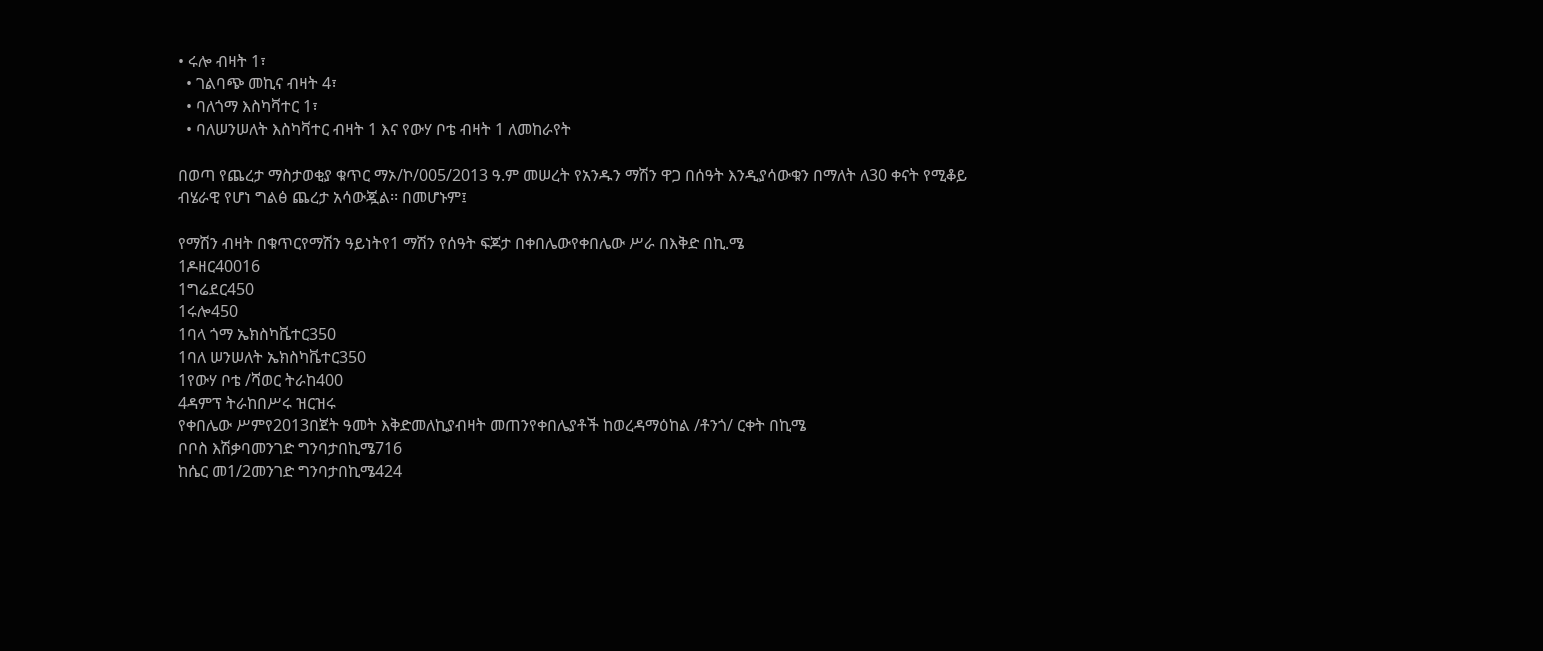• ሩሎ ብዛት 1፣
  • ገልባጭ መኪና ብዛት 4፣
  • ባለጎማ እስካቫተር 1፣
  • ባለሠንሠለት እስካቫተር ብዛት 1 እና የውሃ ቦቴ ብዛት 1 ለመከራየት

በወጣ የጨረታ ማስታወቂያ ቁጥር ማኦ/ኮ/005/2013 ዓ.ም መሠረት የአንዱን ማሽን ዋጋ በሰዓት እንዲያሳውቁን በማለት ለ30 ቀናት የሚቆይ ብሄራዊ የሆነ ግልፅ ጨረታ አሳውጇል፡፡ በመሆኑም፤

የማሽን ብዛት በቁጥርየማሽን ዓይነትየ1 ማሽን የሰዓት ፍጆታ በቀበሌውየቀበሌው ሥራ በእቅድ በኪ.ሜ
1ዶዘር40016
1ግሬደር450
1ሩሎ450
1ባላ ጎማ ኤክስካቬተር350
1ባለ ሠንሠለት ኤክስካቬተር350
1የውሃ ቦቴ /ሻወር ትራከ400
4ዳምፕ ትራከበሥሩ ዝርዝሩ
የቀበሌው ሥምየ2013በጀት ዓመት እቅድመለኪያብዛት መጠንየቀበሌያቶች ከወረዳማዕከል /ቶንጎ/ ርቀት በኪሜ
ቦቦስ እሽቃባመንገድ ግንባታበኪሜ716
ከሴር መ1/2መንገድ ግንባታበኪሜ424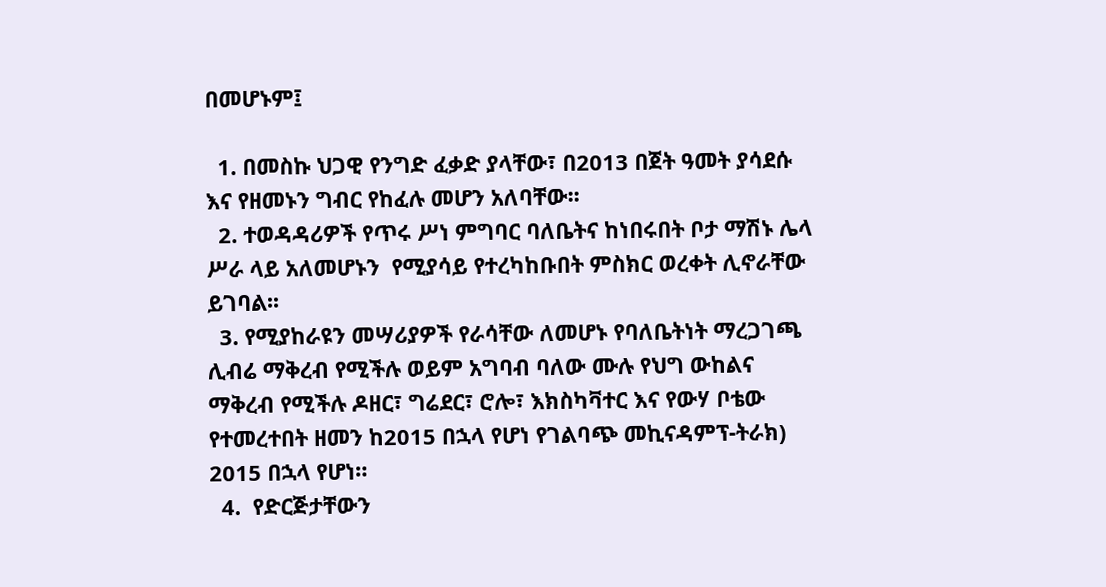በመሆኑም፤

  1. በመስኩ ህጋዊ የንግድ ፈቃድ ያላቸው፣ በ2013 በጀት ዓመት ያሳደሱ እና የዘመኑን ግብር የከፈሉ መሆን አለባቸው፡፡
  2. ተወዳዳሪዎች የጥሩ ሥነ ምግባር ባለቤትና ከነበሩበት ቦታ ማሽኑ ሌላ ሥራ ላይ አለመሆኑን  የሚያሳይ የተረካከቡበት ምስክር ወረቀት ሊኖራቸው ይገባል፡፡
  3. የሚያከራዩን መሣሪያዎች የራሳቸው ለመሆኑ የባለቤትነት ማረጋገጫ ሊብሬ ማቅረብ የሚችሉ ወይም አግባብ ባለው ሙሉ የህግ ውከልና ማቅረብ የሚችሉ ዶዘር፣ ግሬደር፣ ሮሎ፣ እክስካቫተር እና የውሃ ቦቴው የተመረተበት ዘመን ከ2015 በኋላ የሆነ የገልባጭ መኪናዳምፕ-ትራክ) 2015 በኋላ የሆነ።
  4.  የድርጅታቸውን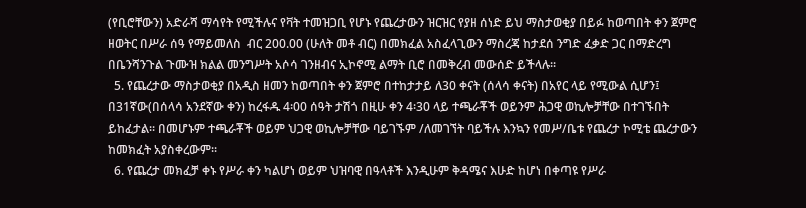(የቢሮቸውን) አድራሻ ማሳየት የሚችሉና የቫት ተመዝጋቢ የሆኑ የጨረታውን ዝርዝር የያዘ ሰነድ ይህ ማስታወቂያ በይፉ ከወጣበት ቀን ጀምሮ ዘወትር በሥራ ሰዓ የማይመለስ  ብር 200.00 (ሁለት መቶ ብር) በመክፈል አስፈላጊውን ማስረጃ ከታደሰ ንግድ ፈቃድ ጋር በማድረግ በቤንሻንጉል ጉሙዝ ክልል መንግሥት አሶሳ ገንዘብና ኢኮኖሚ ልማት ቢሮ በመቅረብ መውሰድ ይችላሉ፡፡
  5. የጨረታው ማስታወቂያ በአዲስ ዘመን ከወጣበት ቀን ጀምሮ በተከታታይ ለ30 ቀናት (ሰላሳ ቀናት) በአየር ላይ የሚውል ሲሆን፤ በ31ኛው(በሰላሳ አንደኛው ቀን) ከረፋዱ 4፡00 ሰዓት ታሽጎ በዚሁ ቀን 4፡30 ላይ ተጫራቾች ወይንም ሕጋዊ ወኪሎቻቸው በተገኙበት ይከፈታል፡፡ በመሆኑም ተጫራቾች ወይም ህጋዊ ወኪሎቻቸው ባይገኙም /ለመገኘት ባይችሉ እንኳን የመሥ/ቤቱ የጨረታ ኮሚቴ ጨረታውን ከመክፈት አያስቀረውም፡፡
  6. የጨረታ መክፈቻ ቀኑ የሥራ ቀን ካልሆነ ወይም ህዝባዊ በዓላቶች እንዲሁም ቅዳሜና እሁድ ከሆነ በቀጣዩ የሥራ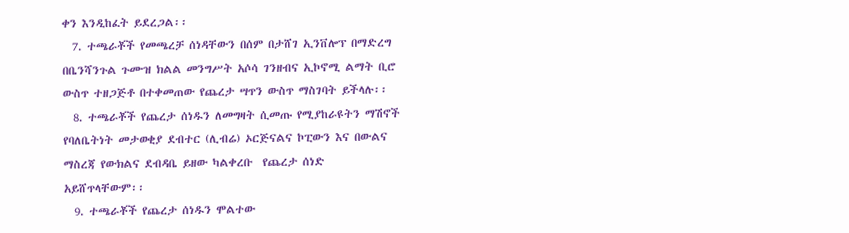ቀን እንዲከፈት ይደረጋል፡፡
  7. ተጫራቾች የመጫረቻ ሰነዳቸውን በሰም በታሸገ ኢንቨሎፕ በማድረግ በቤንሻንጉል ጉሙዝ ክልል መንግሥት አሶሳ ገንዘብና ኢኮኖሚ ልማት ቢሮ ውስጥ ተዘጋጅቶ በተቀመጠው የጨረታ ሣጥን ውስጥ ማስገባት ይችላሉ፡፡
  8. ተጫራቾች የጨረታ ሰነዱን ለመግዛት ሲመጡ የሚያከራዩትን ማሽኖች የባለቤትነት መታወቂያ ደብተር (ሊብሬ) ኦርጅናልና ኮፒውን እና በውልና ማስረጃ የውክልና ደብዳቤ ይዘው ካልቀረቡ  የጨረታ ሰነድ አይሸጥላቸውም፡፡
  9. ተጫራቾች የጨረታ ሰነዱን ሞልተው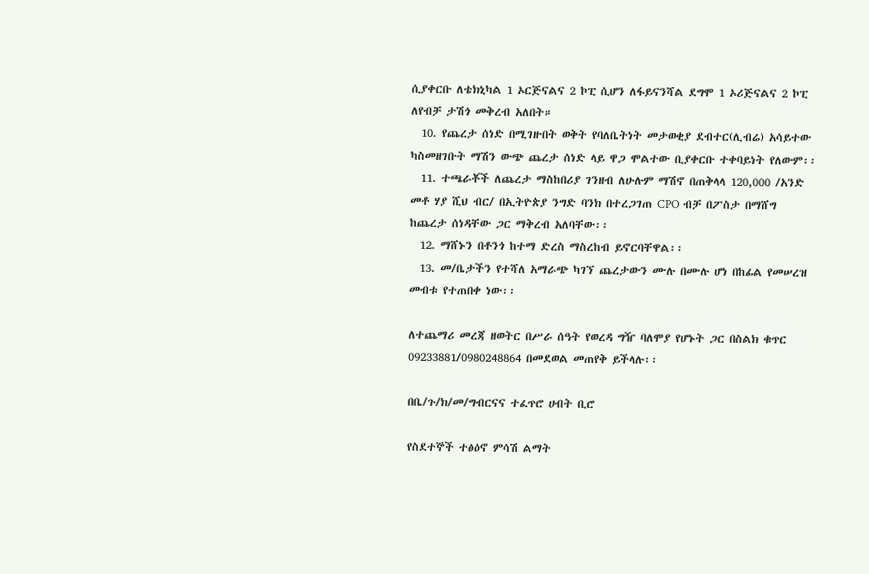ሲያቀርቡ ለቴክኒካል 1 ኦርጅናልና 2 ኮፒ ሲሆን ለፋይናንሻል ደግሞ 1 ኦሪጅናልና 2 ኮፒ ለየብቻ ታሽጎ መቅረብ አለበት።
  10. የጨረታ ሰነድ በሚገዙበት ወቅት የባለቤትነት መታወቂያ ደብተር(ሊብሬ) አሳይተው ካስመዘገቡት ማሽን ውጭ ጨረታ ሰነድ ላይ ዋጋ ሞልተው ቢያቀርቡ ተቀባይነት የለውም፡፡
  11. ተጫራቾች ለጨረታ ማስከበሪያ ገንዘብ ለሁሉም ማሽኖ በጠቅላላ 120,000 /አንድ መቶ ሃያ ሺህ ብር/ በኢትዮጵያ ንግድ ባንክ በተረጋገጠ CPO ብቻ በፖስታ በማሸግ ከጨረታ ሰነዳቸው ጋር ማቅረብ አለባቸው፡፡
  12. ማሸኑን በቶንጎ ከተማ ድረስ ማስረከብ ይኖርባቸዋል፡፡
  13. መ/ቤታችን የተሻለ አማራጭ ካገኘ ጨረታውን ሙሉ በሙሉ ሆነ በከፊል የመሠረዝ መብቱ የተጠበቀ ነው፡፡

ለተጨማሪ መረጃ ዘወትር በሥራ ሰዓት የወረዳ ግዥ ባለሞያ የሆኑት ጋር በስልክ ቁጥር 09233881/0980248864 በመደወል መጠየቅ ይችላሉ፡፡

በቤ/ጉ/ክ/መ/ግብርናና ተፈጥሮ ሀብት ቢሮ

የስደተኞች ተፅዕኖ ምሳሽ ልማት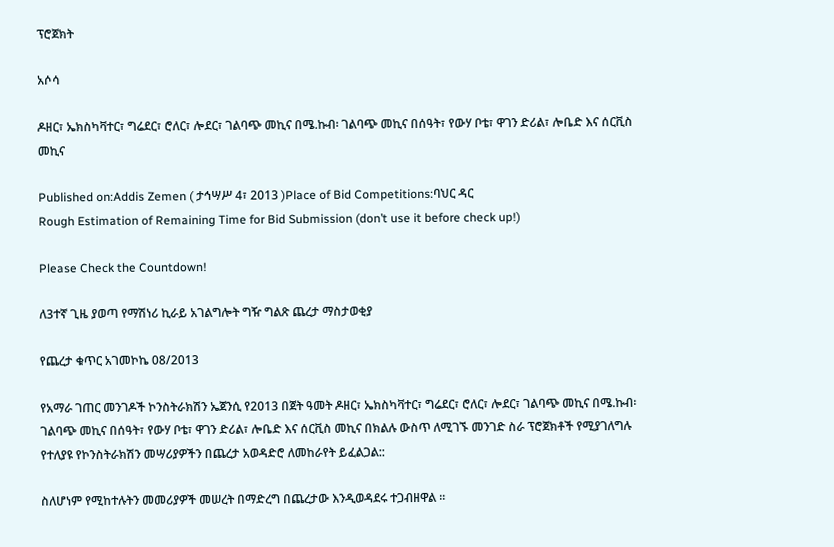ፕሮጀክት

አሶሳ

ዶዘር፣ ኤክስካቫተር፣ ግሬደር፣ ሮለር፣ ሎደር፣ ገልባጭ መኪና በሜ.ኩብ፡ ገልባጭ መኪና በሰዓት፣ የውሃ ቦቴ፣ ዋገን ድሪል፣ ሎቤድ እና ሰርቪስ መኪና

Published on:Addis Zemen ( ታኅሣሥ 4፣ 2013 )Place of Bid Competitions:ባህር ዳር
Rough Estimation of Remaining Time for Bid Submission (don’t use it before check up!)

Please Check the Countdown!

ለ3ተኛ ጊዜ ያወጣ የማሽነሪ ኪራይ አገልግሎት ግዥ ግልጽ ጨረታ ማስታወቂያ

የጨረታ ቁጥር አገመኮኬ 08/2013

የአማራ ገጠር መንገዶች ኮንስትራክሽን ኤጀንሲ የ2013 በጀት ዓመት ዶዘር፣ ኤክስካቫተር፣ ግሬደር፣ ሮለር፣ ሎደር፣ ገልባጭ መኪና በሜ.ኩብ፡ ገልባጭ መኪና በሰዓት፣ የውሃ ቦቴ፣ ዋገን ድሪል፣ ሎቤድ እና ሰርቪስ መኪና በክልሉ ውስጥ ለሚገኙ መንገድ ስራ ፕሮጀክቶች የሚያገለግሉ የተለያዩ የኮንስትራክሽን መሣሪያዎችን በጨረታ አወዳድሮ ለመከራየት ይፈልጋል::

ስለሆነም የሚከተሉትን መመሪያዎች መሠረት በማድረግ በጨረታው እንዲወዳደሩ ተጋብዘዋል ፡፡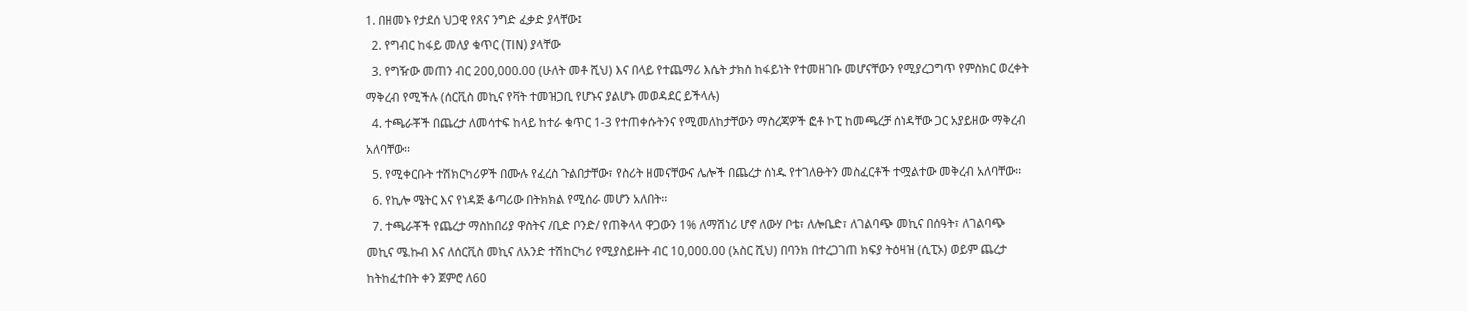1. በዘመኑ የታደሰ ህጋዊ የጸና ንግድ ፈቃድ ያላቸው፤
  2. የግብር ከፋይ መለያ ቁጥር (TIN) ያላቸው
  3. የግዥው መጠን ብር 200,000.00 (ሁለት መቶ ሺህ) እና በላይ የተጨማሪ እሴት ታክስ ከፋይነት የተመዘገቡ መሆናቸውን የሚያረጋግጥ የምስክር ወረቀት ማቅረብ የሚችሉ (ሰርቪስ መኪና የቫት ተመዝጋቢ የሆኑና ያልሆኑ መወዳደር ይችላሉ)
  4. ተጫራቾች በጨረታ ለመሳተፍ ከላይ ከተራ ቁጥር 1-3 የተጠቀሱትንና የሚመለከታቸውን ማስረጃዎች ፎቶ ኮፒ ከመጫረቻ ሰነዳቸው ጋር አያይዘው ማቅረብ አለባቸው፡፡
  5. የሚቀርቡት ተሽክርካሪዎች በሙሉ የፈረስ ጉልበታቸው፣ የስሪት ዘመናቸውና ሌሎች በጨረታ ሰነዱ የተገለፁትን መስፈርቶች ተሟልተው መቅረብ አለባቸው፡፡
  6. የኪሎ ሜትር እና የነዳጅ ቆጣሪው በትክክል የሚሰራ መሆን አለበት፡፡
  7. ተጫራቾች የጨረታ ማስከበሪያ ዋስትና /ቢድ ቦንድ/ የጠቅላላ ዋጋውን 1% ለማሽነሪ ሆኖ ለውሃ ቦቴ፣ ለሎቤድ፣ ለገልባጭ መኪና በሰዓት፣ ለገልባጭ መኪና ሜ.ኩብ እና ለሰርቪስ መኪና ለአንድ ተሽከርካሪ የሚያስይዙት ብር 10,000.00 (አስር ሺህ) በባንክ በተረጋገጠ ክፍያ ትዕዛዝ (ሲፒኦ) ወይም ጨረታ ከትከፈተበት ቀን ጀምሮ ለ60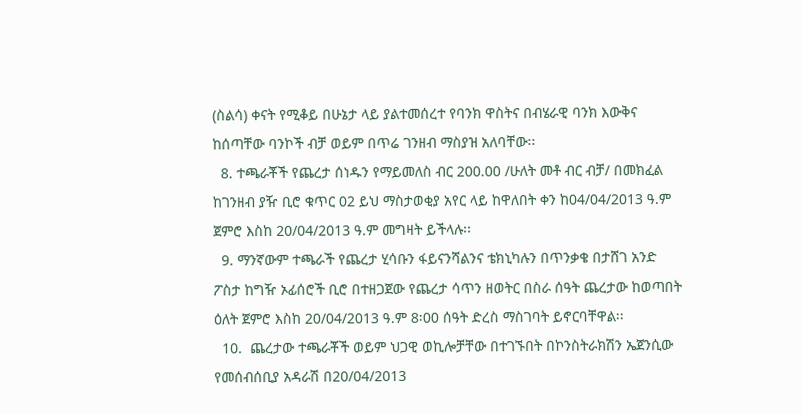(ስልሳ) ቀናት የሚቆይ በሁኔታ ላይ ያልተመሰረተ የባንክ ዋስትና በብሄራዊ ባንክ እውቅና ከሰጣቸው ባንኮች ብቻ ወይም በጥሬ ገንዘብ ማስያዝ አለባቸው፡፡
  8. ተጫራቾች የጨረታ ሰነዱን የማይመለስ ብር 200.00 /ሁለት መቶ ብር ብቻ/ በመክፈል ከገንዘብ ያዥ ቢሮ ቁጥር 02 ይህ ማስታወቂያ አየር ላይ ከዋለበት ቀን ከ04/04/2013 ዓ.ም ጀምሮ እስከ 20/04/2013 ዓ.ም መግዛት ይችላሉ፡፡
  9. ማንኛውም ተጫራች የጨረታ ሂሳቡን ፋይናንሻልንና ቴክኒካሉን በጥንቃቄ በታሸገ አንድ ፖስታ ከግዥ ኦፊሰሮች ቢሮ በተዘጋጀው የጨረታ ሳጥን ዘወትር በስራ ሰዓት ጨረታው ከወጣበት ዕለት ጀምሮ እስከ 20/04/2013 ዓ.ም 8፡00 ሰዓት ድረስ ማስገባት ይኖርባቸዋል፡፡
  10.  ጨረታው ተጫራቾች ወይም ህጋዊ ወኪሎቻቸው በተገኙበት በኮንስትራክሽን ኤጀንሲው የመሰብሰቢያ አዳራሽ በ20/04/2013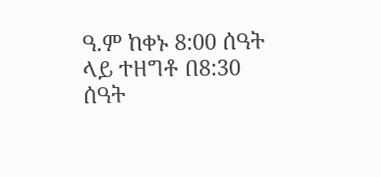ዓ.ም ከቀኑ 8:00 ሰዓት ላይ ተዘግቶ በ8:30 ሰዓት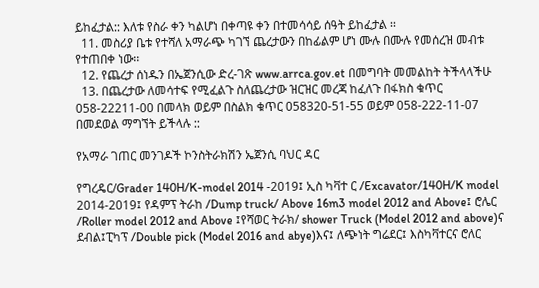ይከፈታል:: እለቱ የስራ ቀን ካልሆነ በቀጣዩ ቀን በተመሳሳይ ሰዓት ይከፈታል ፡፡
  11. መስሪያ ቤቱ የተሻለ አማራጭ ካገኘ ጨረታውን በከፊልም ሆነ ሙሉ በሙሉ የመሰረዝ መብቱ የተጠበቀ ነው፡፡
  12. የጨረታ ሰነዱን በኤጀንሲው ድረ-ገጽ www.arrca.gov.et በመግባት መመልከት ትችላላችሁ
  13. በጨረታው ለመሳተፍ የሚፈልጉ ስለጨረታው ዝርዝር መረጃ ከፈለጉ በፋክስ ቁጥር 058-22211-00 በመላክ ወይም በስልክ ቁጥር 058320-51-55 ወይም 058-222-11-07 በመደወል ማግኘት ይችላሉ ::

የአማራ ገጠር መንገዶች ኮንስትራክሽን ኤጀንሲ ባህር ዳር

የግረዴር/Grader 140H/K-model 2014 -2019፤ ኢስ ካቫተ ር /Excavator/140H/K model 2014-2019፤ የዳምፕ ትራከ /Dump truck/ Above 16m3 model 2012 and Above፤ ሮሌር /Roller model 2012 and Above ፤የሻወር ትራክ/ shower Truck (Model 2012 and above)ና ደብል፤ፒካፕ /Double pick (Model 2016 and abye)እና፤ ለጭነት ግሬደር፤ እስካቫተርና ሮለር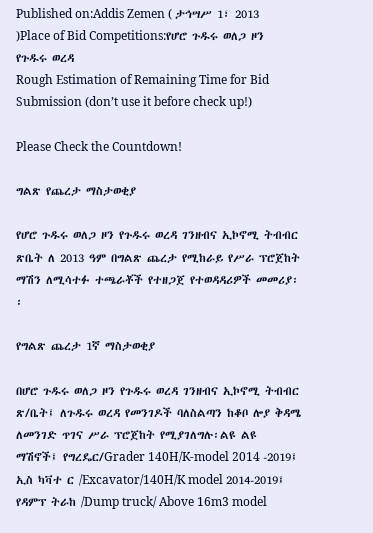Published on:Addis Zemen ( ታኅሣሥ 1፣ 2013 )Place of Bid Competitions:የሆሮ ጉዱሩ ወለጋ ዞን የጉዱሩ ወረዳ
Rough Estimation of Remaining Time for Bid Submission (don’t use it before check up!)

Please Check the Countdown!

ግልጽ የጨረታ ማስታወቂያ

የሆሮ ጉዱሩ ወለጋ ዞን የጉዱሩ ወረዳ ገንዘብና ኢኮኖሚ ትብብር ጽቤት ለ 2013 ዓም በግልጽ ጨረታ የሚከራይ የሥራ ፕሮጀከት ማሽን ለሚሳተፉ ተጫራቾች የተዘጋጀ የተወዳዳሪዎች መመሪያ፡፡

የግልጽ ጨረታ 1ኛ ማስታወቂያ

በሆሮ ጉዱሩ ወለጋ ዞን የጉዱሩ ወረዳ ገንዘብና ኢኮኖሚ ትብብር ጽ/ቤት፤ ለጉዱሩ ወረዳ የመንገዶች ባለስልጣን ከቆቦ ሎያ ቅዳሜ ለመንገድ ጥገና ሥራ ፕሮጀከት የሚያገለግሉ፡ልዩ ልዩ ማሽኖች፤ የግረዴር/Grader 140H/K-model 2014 -2019፤ ኢስ ካቫተ ር /Excavator/140H/K model 2014-2019፤ የዳምፕ ትራከ /Dump truck/ Above 16m3 model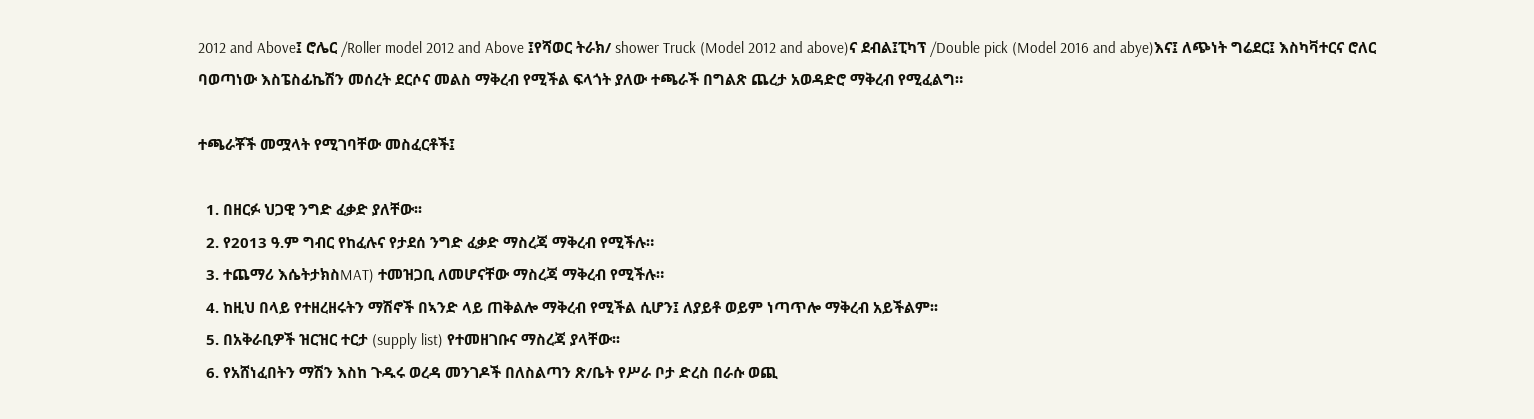2012 and Above፤ ሮሌር /Roller model 2012 and Above ፤የሻወር ትራክ/ shower Truck (Model 2012 and above)ና ደብል፤ፒካፕ /Double pick (Model 2016 and abye)እና፤ ለጭነት ግሬደር፤ እስካቫተርና ሮለር ባወጣነው እስፔስፊኬሽን መሰረት ደርሶና መልስ ማቅረብ የሚችል ፍላጎት ያለው ተጫራች በግልጽ ጨረታ አወዳድሮ ማቅረብ የሚፈልግ።

ተጫራቾች መሟላት የሚገባቸው መስፈርቶች፤

  1. በዘርፉ ህጋዊ ንግድ ፈቃድ ያለቸው፡፡
  2. የ2013 ዓ.ም ግብር የከፈሉና የታደሰ ንግድ ፈቃድ ማስረጃ ማቅረብ የሚችሉ።
  3. ተጨማሪ እሴትታክስMAT) ተመዝጋቢ ለመሆናቸው ማስረጃ ማቅረብ የሚችሉ።
  4. ከዚህ በላይ የተዘረዘሩትን ማሽኖች በኣንድ ላይ ጠቅልሎ ማቅረብ የሚችል ሲሆን፤ ለያይቶ ወይም ነጣጥሎ ማቅረብ አይችልም፡፡
  5. በአቅራቢዎች ዝርዝር ተርታ (supply list) የተመዘገቡና ማስረጃ ያላቸው፡፡
  6. የአሸነፈበትን ማሽን እስከ ጉዱሩ ወረዳ መንገዶች በለስልጣን ጽ/ቤት የሥራ ቦታ ድረስ በራሱ ወጪ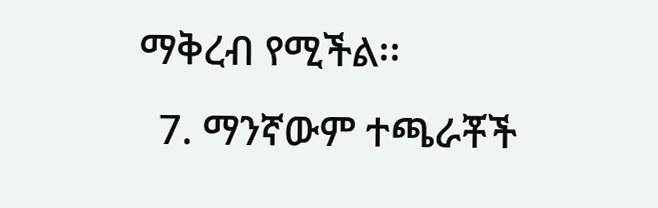ማቅረብ የሚችል፡፡
  7. ማንኛውም ተጫራቾች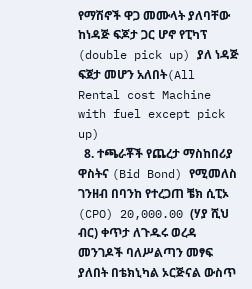የማሽኖች ዋጋ መሙላት ያለባቸው ከነዳጅ ፍጆታ ጋር ሆኖ የፒካፕ (double pick up) ያለ ነዳጅ ፍጀታ መሆን አለበት(All Rental cost Machine with fuel except pick up)
  8. ተጫራቾች የጨረታ ማስከበሪያ ዋስትና (Bid Bond) የሚመለስ ገንዘብ በባንከ የተረጋጠ ቼክ ሲፒኦ (CPO) 20,000.00 (ሃያ ሺህ ብር) ቀጥታ ለጉዱሩ ወረዳ መንገዶች ባለሥልጣን መፃፍ ያለበት በቴክኒካል ኦርጅናል ውስጥ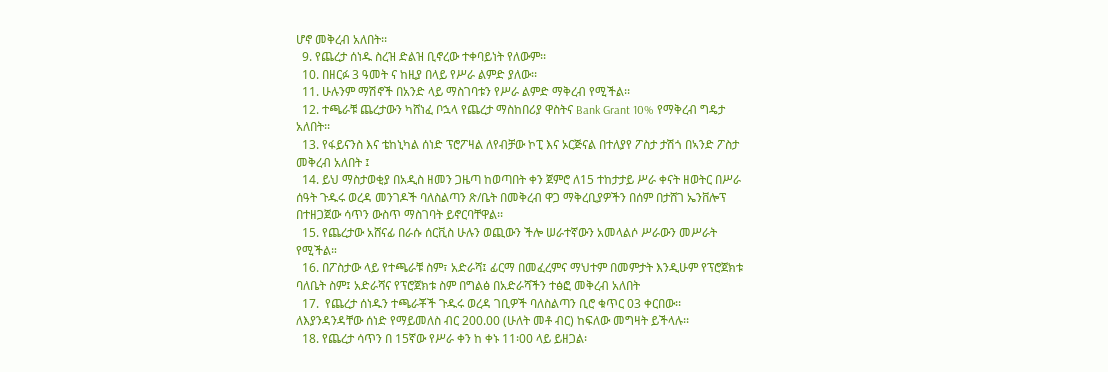ሆኖ መቅረብ አለበት፡፡
  9. የጨረታ ሰነዱ ስረዝ ድልዝ ቢኖረው ተቀባይነት የለውም፡፡
  10. በዘርፉ 3 ዓመት ና ከዚያ በላይ የሥራ ልምድ ያለው፡፡
  11. ሁሉንም ማሽኖች በአንድ ላይ ማስገባቱን የሥራ ልምድ ማቅረብ የሚችል፡፡
  12. ተጫራቹ ጨረታውን ካሸነፈ ቦኋላ የጨረታ ማስከበሪያ ዋስትና Bank Grant 10% የማቅረብ ግዴታ አለበት፡፡
  13. የፋይናንስ እና ቴከኒካል ሰነድ ፕሮፖዛል ለየብቻው ኮፒ እና ኦርጅናል በተለያየ ፖስታ ታሽጎ በኣንድ ፖስታ መቅረብ አለበት ፤
  14. ይህ ማስታወቂያ በአዲስ ዘመን ጋዜጣ ከወጣበት ቀን ጀምሮ ለ15 ተከታታይ ሥራ ቀናት ዘወትር በሥራ ሰዓት ጉዱሩ ወረዳ መንገዶች ባለስልጣን ጽ/ቤት በመቅረብ ዋጋ ማቅረቢያዎችን በሰም በታሸገ ኤንቨሎፕ በተዘጋጀው ሳጥን ውስጥ ማስገባት ይኖርባቸዋል፡፡
  15. የጨረታው አሸናፊ በራሱ ሰርቪስ ሁሉን ወጪውን ችሎ ሠራተኛውን አመላልሶ ሥራውን መሥራት የሚችል።
  16. በፖስታው ላይ የተጫራቹ ስም፣ አድራሻ፤ ፊርማ በመፈረምና ማህተም በመምታት እንዲሁም የፕሮጀክቱ ባለቤት ስም፤ አድራሻና የፕሮጀክቱ ስም በግልፅ በአድራሻችን ተፅፎ መቅረብ አለበት
  17.  የጨረታ ሰነዱን ተጫራቾች ጉዱሩ ወረዳ ገቢዎች ባለስልጣን ቢሮ ቁጥር 03 ቀርበው፡፡ ለእያንዳንዳቸው ሰነድ የማይመለስ ብር 200.00 (ሁለት መቶ ብር) ከፍለው መግዛት ይችላሉ፡፡
  18. የጨረታ ሳጥን በ 15ኛው የሥራ ቀን ከ ቀኑ 11፡00 ላይ ይዘጋል፡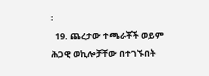፡
  19. ጨረታው ተጫራቾች ወይም ሕጋዊ ወኪሎቻቸው በተገኙበት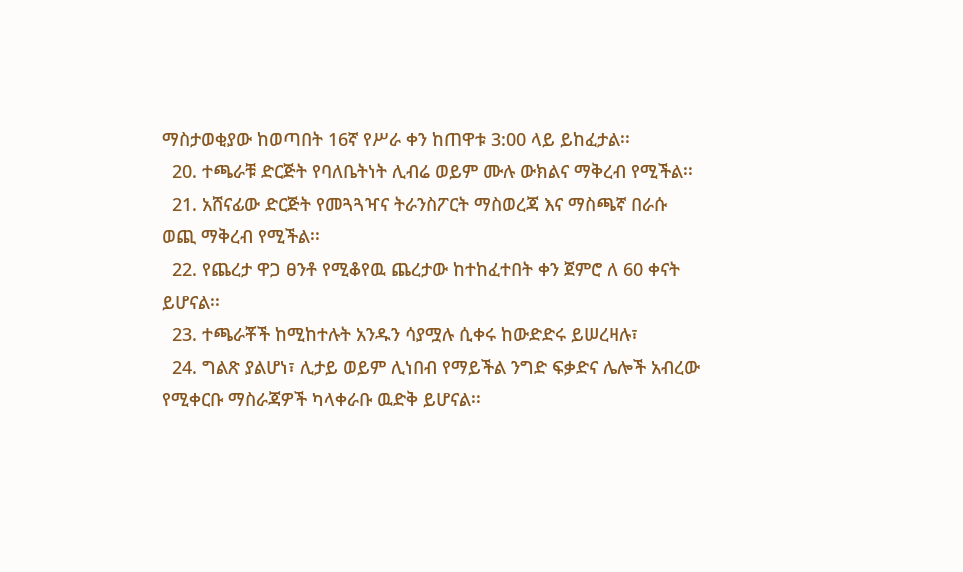ማስታወቂያው ከወጣበት 16ኛ የሥራ ቀን ከጠዋቱ 3:00 ላይ ይከፈታል፡፡
  20. ተጫራቹ ድርጅት የባለቤትነት ሊብሬ ወይም ሙሉ ውክልና ማቅረብ የሚችል፡፡
  21. አሸናፊው ድርጅት የመጓጓዣና ትራንስፖርት ማስወረጃ እና ማስጫኛ በራሱ ወጪ ማቅረብ የሚችል፡፡
  22. የጨረታ ዋጋ ፀንቶ የሚቆየዉ ጨረታው ከተከፈተበት ቀን ጀምሮ ለ 60 ቀናት ይሆናል፡፡
  23. ተጫራቾች ከሚከተሉት አንዱን ሳያሟሉ ሲቀሩ ከውድድሩ ይሠረዛሉ፣
  24. ግልጽ ያልሆነ፣ ሊታይ ወይም ሊነበብ የማይችል ንግድ ፍቃድና ሌሎች አብረው የሚቀርቡ ማስራጃዎች ካላቀራቡ ዉድቅ ይሆናል፡፡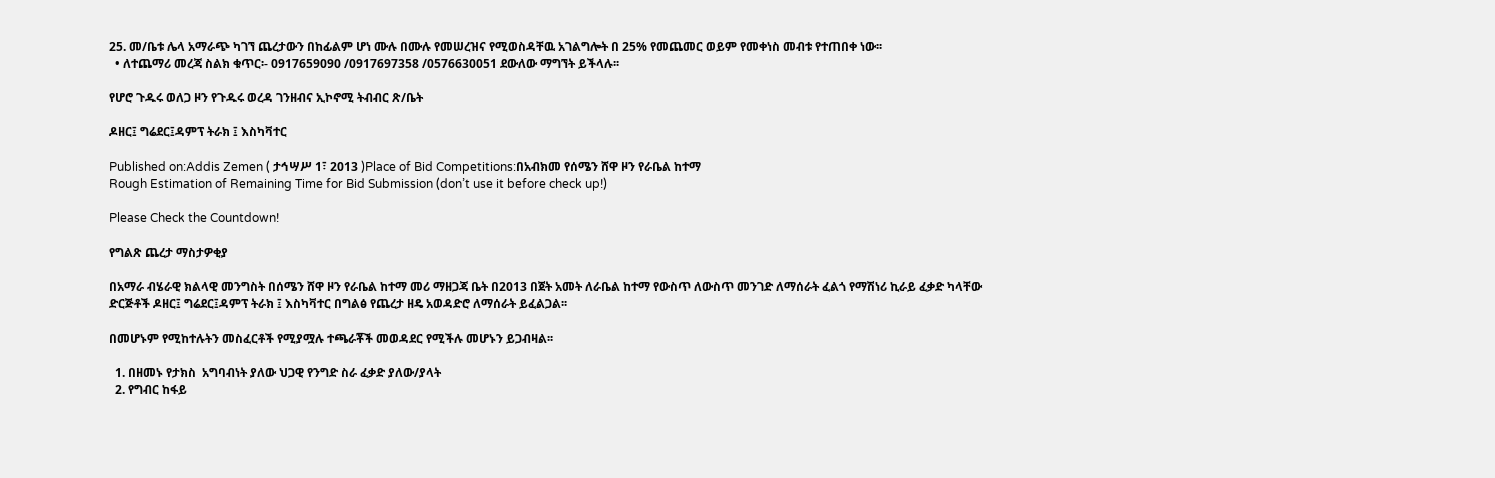25. መ/ቤቱ ሌላ አማራጭ ካገኘ ጨረታውን በከፊልም ሆነ ሙሉ በሙሉ የመሠረዝና የሚወስዳቸዉ አገልግሎት በ 25% የመጨመር ወይም የመቀነስ መብቱ የተጠበቀ ነው፡፡
  • ለተጨማሪ መረጃ ስልክ ቁጥር፡- 0917659090 /0917697358 /0576630051 ደውለው ማግኘት ይችላሉ፡፡

የሆሮ ጉዱሩ ወለጋ ዞን የጉዱሩ ወረዳ ገንዘብና ኢኮኖሚ ትብብር ጽ/ቤት

ዶዘር፤ ግሬደር፤ዳምፕ ትራክ ፤ እስካቫተር

Published on:Addis Zemen ( ታኅሣሥ 1፣ 2013 )Place of Bid Competitions:በአብክመ የሰሜን ሸዋ ዞን የራቤል ከተማ
Rough Estimation of Remaining Time for Bid Submission (don’t use it before check up!)

Please Check the Countdown!

የግልጽ ጨረታ ማስታዎቂያ

በአማራ ብሄራዊ ክልላዊ መንግስት በሰሜን ሸዋ ዞን የራቤል ከተማ መሪ ማዘጋጃ ቤት በ2013 በጀት አመት ለራቤል ከተማ የውስጥ ለውስጥ መንገድ ለማሰራት ፈልጎ የማሽነሪ ኪራይ ፈቃድ ካላቸው ድርጅቶች ዶዘር፤ ግሬደር፤ዳምፕ ትራክ ፤ እስካቫተር በግልፅ የጨረታ ዘዴ አወዳድሮ ለማሰራት ይፈልጋል፡፡

በመሆኑም የሚከተሉትን መስፈርቶች የሚያሟሉ ተጫራቾች መወዳደር የሚችሉ መሆኑን ይጋብዛል፡፡

  1. በዘመኑ የታክስ  አግባብነት ያለው ህጋዊ የንግድ ስራ ፈቃድ ያለው/ያላት
  2. የግብር ከፋይ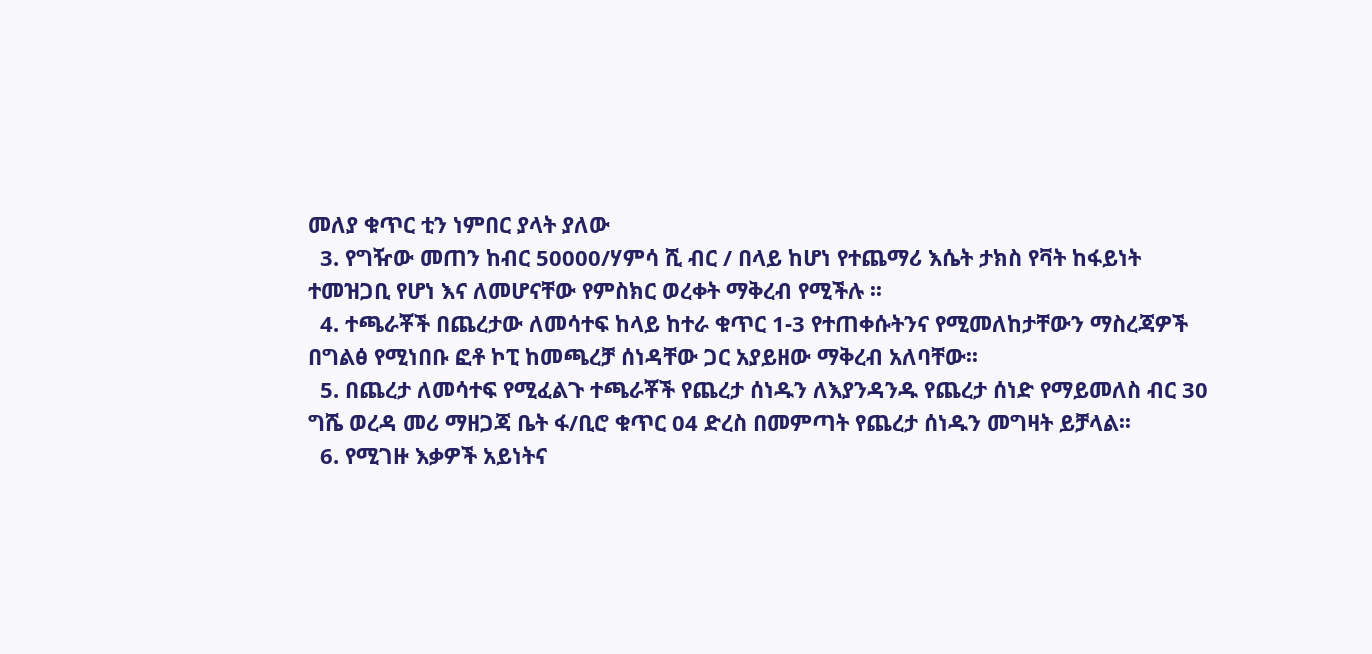መለያ ቁጥር ቲን ነምበር ያላት ያለው
  3. የግዥው መጠን ከብር 50000/ሃምሳ ሺ ብር / በላይ ከሆነ የተጨማሪ እሴት ታክስ የቫት ከፋይነት ተመዝጋቢ የሆነ እና ለመሆናቸው የምስክር ወረቀት ማቅረብ የሚችሉ ፡፡
  4. ተጫራቾች በጨረታው ለመሳተፍ ከላይ ከተራ ቁጥር 1-3 የተጠቀሱትንና የሚመለከታቸውን ማስረጃዎች በግልፅ የሚነበቡ ፎቶ ኮፒ ከመጫረቻ ሰነዳቸው ጋር አያይዘው ማቅረብ አለባቸው፡፡
  5. በጨረታ ለመሳተፍ የሚፈልጉ ተጫራቾች የጨረታ ሰነዱን ለእያንዳንዱ የጨረታ ሰነድ የማይመለስ ብር 30 ግሼ ወረዳ መሪ ማዘጋጃ ቤት ፋ/ቢሮ ቁጥር 04 ድረስ በመምጣት የጨረታ ሰነዱን መግዛት ይቻላል፡፡
  6. የሚገዙ እቃዎች አይነትና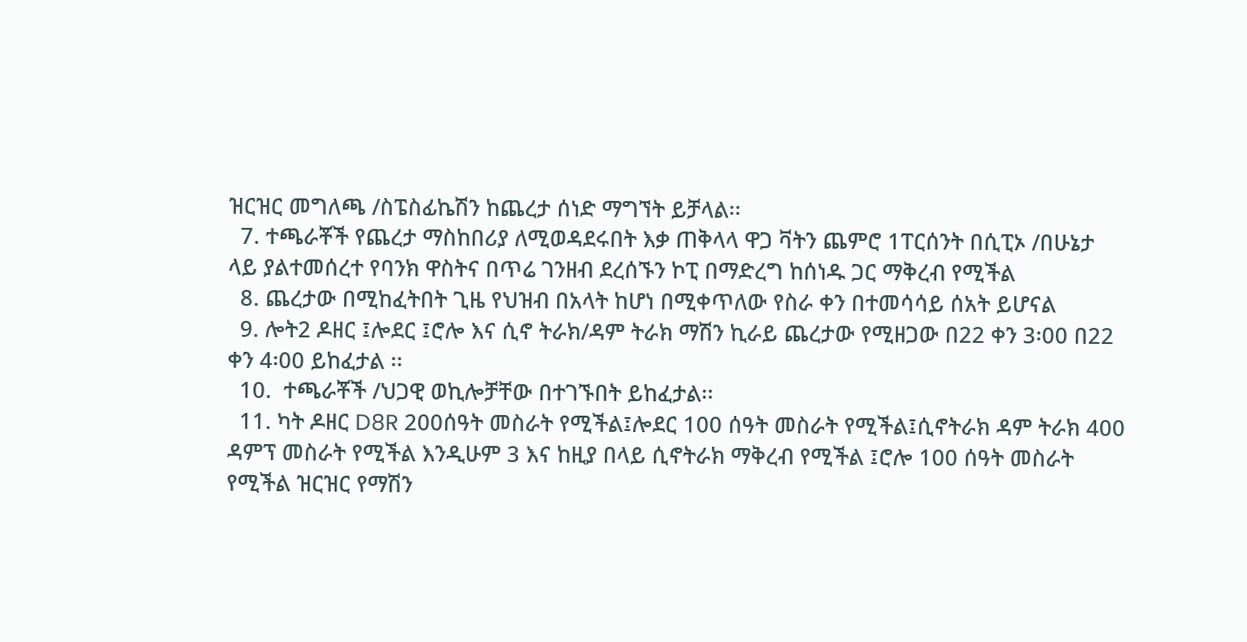ዝርዝር መግለጫ /ስፔስፊኬሽን ከጨረታ ሰነድ ማግኘት ይቻላል፡፡
  7. ተጫራቾች የጨረታ ማስከበሪያ ለሚወዳደሩበት እቃ ጠቅላላ ዋጋ ቫትን ጨምሮ 1ፐርሰንት በሲፒኦ /በሁኔታ ላይ ያልተመሰረተ የባንክ ዋስትና በጥሬ ገንዘብ ደረሰኙን ኮፒ በማድረግ ከሰነዱ ጋር ማቅረብ የሚችል
  8. ጨረታው በሚከፈትበት ጊዜ የህዝብ በአላት ከሆነ በሚቀጥለው የስራ ቀን በተመሳሳይ ሰአት ይሆናል
  9. ሎት2 ዶዘር ፤ሎደር ፤ሮሎ እና ሲኖ ትራክ/ዳም ትራክ ማሽን ኪራይ ጨረታው የሚዘጋው በ22 ቀን 3፡00 በ22 ቀን 4፡00 ይከፈታል ፡፡
  10.  ተጫራቾች /ህጋዊ ወኪሎቻቸው በተገኙበት ይከፈታል፡፡
  11. ካት ዶዘር D8R 200ሰዓት መስራት የሚችል፤ሎደር 100 ሰዓት መስራት የሚችል፤ሲኖትራክ ዳም ትራክ 400 ዳምፕ መስራት የሚችል እንዲሁም 3 እና ከዚያ በላይ ሲኖትራክ ማቅረብ የሚችል ፤ሮሎ 100 ሰዓት መስራት የሚችል ዝርዝር የማሽን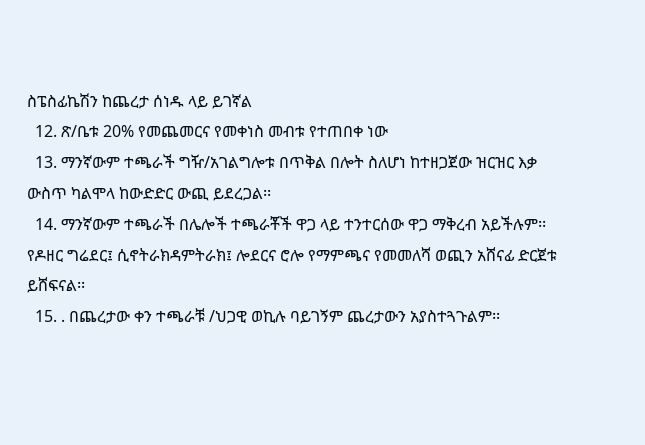ስፔስፊኬሽን ከጨረታ ሰነዱ ላይ ይገኛል
  12. ጽ/ቤቱ 20% የመጨመርና የመቀነስ መብቱ የተጠበቀ ነው
  13. ማንኛውም ተጫራች ግዥ/አገልግሎቱ በጥቅል በሎት ስለሆነ ከተዘጋጀው ዝርዝር እቃ ውስጥ ካልሞላ ከውድድር ውጪ ይደረጋል፡፡
  14. ማንኛውም ተጫራች በሌሎች ተጫራቾች ዋጋ ላይ ተንተርሰው ዋጋ ማቅረብ አይችሉም፡፡ የዶዘር ግሬደር፤ ሲኖትራክዳምትራክ፤ ሎደርና ሮሎ የማምጫና የመመለሻ ወጪን አሸናፊ ድርጀቱ ይሸፍናል፡፡
  15. . በጨረታው ቀን ተጫራቹ /ህጋዊ ወኪሉ ባይገኝም ጨረታውን አያስተጓጉልም፡፡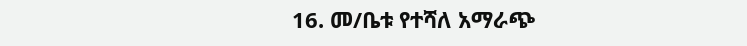16. መ/ቤቱ የተሻለ አማራጭ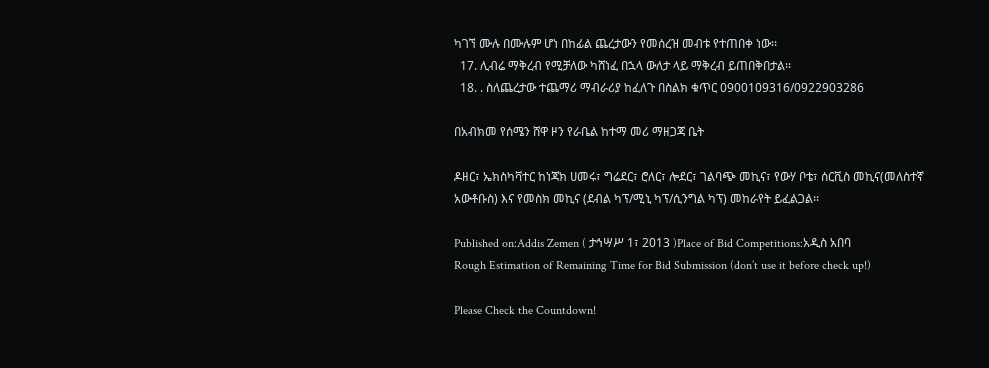ካገኘ ሙሉ በሙሉም ሆነ በከፊል ጨረታውን የመሰረዝ መብቱ የተጠበቀ ነው፡፡
  17. ሊብሬ ማቅረብ የሚቻለው ካሸነፈ በኋላ ውለታ ላይ ማቅረብ ይጠበቅበታል፡፡
  18. . ስለጨረታው ተጨማሪ ማብራሪያ ከፈለጉ በስልክ ቁጥር 0900109316/0922903286

በአብክመ የሰሜን ሸዋ ዞን የራቤል ከተማ መሪ ማዘጋጃ ቤት

ዶዘር፣ ኤክስካቫተር ከነጃክ ሀመሩ፣ ግሬደር፣ ሮለር፣ ሎደር፣ ገልባጭ መኪና፣ የውሃ ቦቴ፣ ሰርቪስ መኪና(መለስተኛ አውቶቡስ) እና የመስክ መኪና (ደብል ካፕ/ሚኒ ካፕ/ሲንግል ካፕ) መከራየት ይፈልጋል፡፡

Published on:Addis Zemen ( ታኅሣሥ 1፣ 2013 )Place of Bid Competitions:አዲስ አበባ
Rough Estimation of Remaining Time for Bid Submission (don’t use it before check up!)

Please Check the Countdown!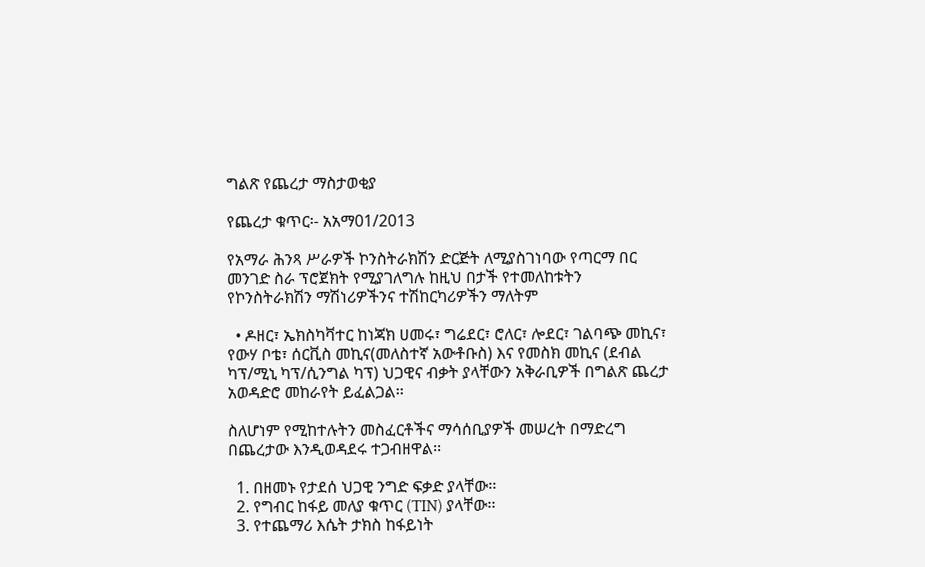ግልጽ የጨረታ ማስታወቂያ

የጨረታ ቁጥር፡- አአማ01/2013

የአማራ ሕንጻ ሥራዎች ኮንስትራክሽን ድርጅት ለሚያስገነባው የጣርማ በር መንገድ ስራ ፕሮጀክት የሚያገለግሉ ከዚህ በታች የተመለከቱትን የኮንስትራክሽን ማሽነሪዎችንና ተሽከርካሪዎችን ማለትም

  • ዶዘር፣ ኤክስካቫተር ከነጃክ ሀመሩ፣ ግሬደር፣ ሮለር፣ ሎደር፣ ገልባጭ መኪና፣ የውሃ ቦቴ፣ ሰርቪስ መኪና(መለስተኛ አውቶቡስ) እና የመስክ መኪና (ደብል ካፕ/ሚኒ ካፕ/ሲንግል ካፕ) ህጋዊና ብቃት ያላቸውን አቅራቢዎች በግልጽ ጨረታ አወዳድሮ መከራየት ይፈልጋል፡፡

ስለሆነም የሚከተሉትን መስፈርቶችና ማሳሰቢያዎች መሠረት በማድረግ በጨረታው እንዲወዳደሩ ተጋብዘዋል፡፡

  1. በዘመኑ የታደሰ ህጋዊ ንግድ ፍቃድ ያላቸው፡፡
  2. የግብር ከፋይ መለያ ቁጥር (TIN) ያላቸው፡፡
  3. የተጨማሪ እሴት ታክስ ከፋይነት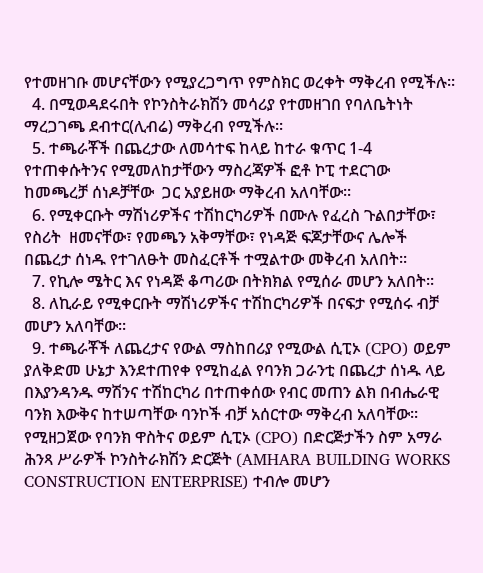የተመዘገቡ መሆናቸውን የሚያረጋግጥ የምስክር ወረቀት ማቅረብ የሚችሉ፡፡
  4. በሚወዳደሩበት የኮንስትራክሽን መሳሪያ የተመዘገበ የባለቤትነት ማረጋገጫ ደብተር(ሊብሬ) ማቅረብ የሚችሉ፡፡
  5. ተጫራቾች በጨረታው ለመሳተፍ ከላይ ከተራ ቁጥር 1-4 የተጠቀሱትንና የሚመለከታቸውን ማስረጃዎች ፎቶ ኮፒ ተደርገው ከመጫረቻ ሰነዶቻቸው  ጋር አያይዘው ማቅረብ አለባቸው፡፡
  6. የሚቀርቡት ማሽነሪዎችና ተሽከርካሪዎች በሙሉ የፈረስ ጉልበታቸው፣ የስሪት  ዘመናቸው፣ የመጫን አቅማቸው፣ የነዳጅ ፍጆታቸውና ሌሎች በጨረታ ሰነዱ የተገለፁት መስፈርቶች ተሟልተው መቅረብ አለበት፡፡
  7. የኪሎ ሜትር እና የነዳጅ ቆጣሪው በትክክል የሚሰራ መሆን አለበት፡፡
  8. ለኪራይ የሚቀርቡት ማሽነሪዎችና ተሽከርካሪዎች በናፍታ የሚሰሩ ብቻ መሆን አለባቸው፡፡
  9. ተጫራቾች ለጨረታና የውል ማስከበሪያ የሚውል ሲፒኦ (CPO) ወይም ያለቅድመ ሁኔታ እንደተጠየቀ የሚከፈል የባንክ ጋራንቲ በጨረታ ሰነዱ ላይ በእያንዳንዱ ማሽንና ተሽከርካሪ በተጠቀሰው የብር መጠን ልክ በብሔራዊ ባንክ እውቅና ከተሠጣቸው ባንኮች ብቻ አሰርተው ማቅረብ አለባቸው፡፡  የሚዘጋጀው የባንክ ዋስትና ወይም ሲፒኦ (CPO) በድርጅታችን ስም አማራ ሕንጻ ሥራዎች ኮንስትራክሽን ድርጅት (AMHARA BUILDING WORKS CONSTRUCTION ENTERPRISE) ተብሎ መሆን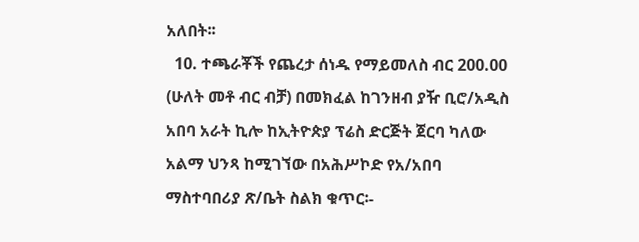አለበት፡፡
  10. ተጫራቾች የጨረታ ሰነዱ የማይመለስ ብር 200.00 (ሁለት መቶ ብር ብቻ) በመክፈል ከገንዘብ ያዥ ቢሮ/አዲስ አበባ አራት ኪሎ ከኢትዮጵያ ፕሬስ ድርጅት ጀርባ ካለው አልማ ህንጻ ከሚገኘው በአሕሥኮድ የአ/አበባ ማስተባበሪያ ጽ/ቤት ስልክ ቁጥር፡-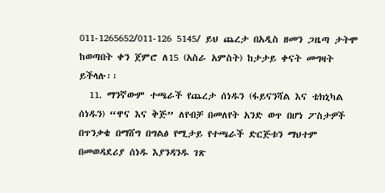011-1265652/011-126 5145/ ይህ ጨረታ በአዲስ ዘመን ጋዜጣ ታትሞ ከወጣበት ቀን ጀምሮ ለ15 (አስራ አምስት) ከታታይ ቀናት መግዛት ይችላሉ፡፡
  11. ማንኛውም ተጫራች የጨረታ ሰነዱን (ፋይናንሻል እና ቴክኒካል ሰነዱን) “ዋና እና ቅጅ” ለየብቻ በመለየት አንድ ወጥ በሆነ ፖስታዎች በጥንቃቄ በማሸግ በግልፅ የሚታይ የተጫራች ድርጅቱን ማህተም በመወዳደሪያ ሰነዱ እያንዳንዱ ገጽ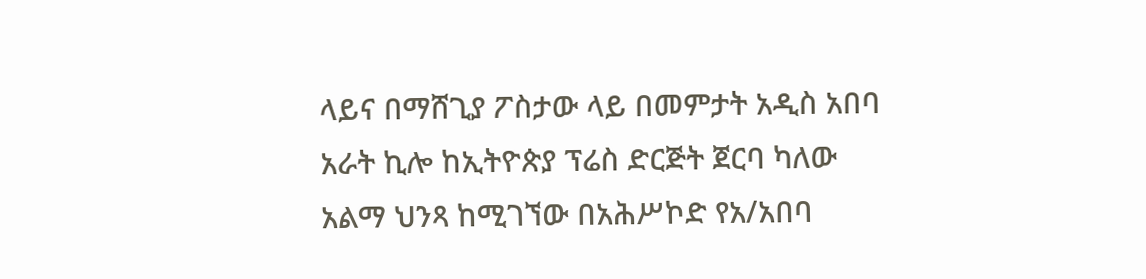ላይና በማሸጊያ ፖስታው ላይ በመምታት አዲስ አበባ አራት ኪሎ ከኢትዮጵያ ፕሬስ ድርጅት ጀርባ ካለው አልማ ህንጻ ከሚገኘው በአሕሥኮድ የአ/አበባ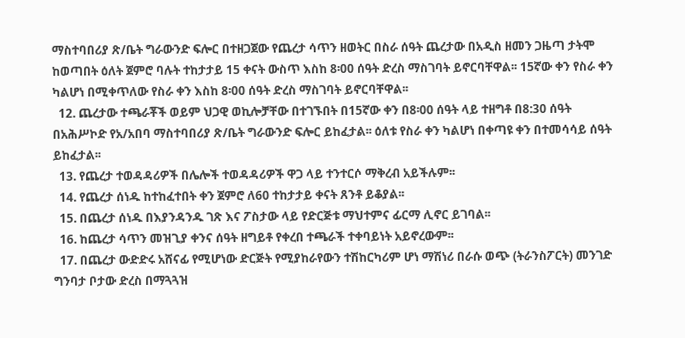ማስተባበሪያ ጽ/ቤት ግራውንድ ፍሎር በተዘጋጀው የጨረታ ሳጥን ዘወትር በስራ ሰዓት ጨረታው በአዲስ ዘመን ጋዜጣ ታትሞ ከወጣበት ዕለት ጀምሮ ባሉት ተከታታይ 15 ቀናት ውስጥ እስከ 8፡00 ሰዓት ድረስ ማስገባት ይኖርባቸዋል፡፡ 15ኛው ቀን የስራ ቀን ካልሆነ በሚቀጥለው የስራ ቀን እስከ 8፡00 ሰዓት ድረስ ማስገባት ይኖርባቸዋል፡፡
  12. ጨረታው ተጫራቾች ወይም ህጋዊ ወኪሎቻቸው በተገኙበት በ15ኛው ቀን በ8፡00 ሰዓት ላይ ተዘግቶ በ8:30 ሰዓት በአሕሥኮድ የአ/አበባ ማስተባበሪያ ጽ/ቤት ግራውንድ ፍሎር ይከፈታል፡፡ ዕለቱ የስራ ቀን ካልሆነ በቀጣዩ ቀን በተመሳሳይ ሰዓት ይከፈታል፡፡
  13. የጨረታ ተወዳዳሪዎች በሌሎች ተወዳዳሪዎች ዋጋ ላይ ተንተርሶ ማቅረብ አይችሉም፡፡
  14. የጨረታ ሰነዱ ከተከፈተበት ቀን ጀምሮ ለ60 ተከታታይ ቀናት ጸንቶ ይቆያል፡፡
  15. በጨረታ ሰነዱ በእያንዳንዱ ገጽ እና ፖስታው ላይ የድርጅቱ ማህተምና ፊርማ ሊኖር ይገባል፡፡
  16. ከጨረታ ሳጥን መዝጊያ ቀንና ሰዓት ዘግይቶ የቀረበ ተጫራች ተቀባይነት አይኖረውም፡፡
  17. በጨረታ ውድድሩ አሸናፊ የሚሆነው ድርጅት የሚያከራየውን ተሽከርካሪም ሆነ ማሽነሪ በራሱ ወጭ (ትራንስፖርት) መንገድ ግንባታ ቦታው ድረስ በማጓጓዝ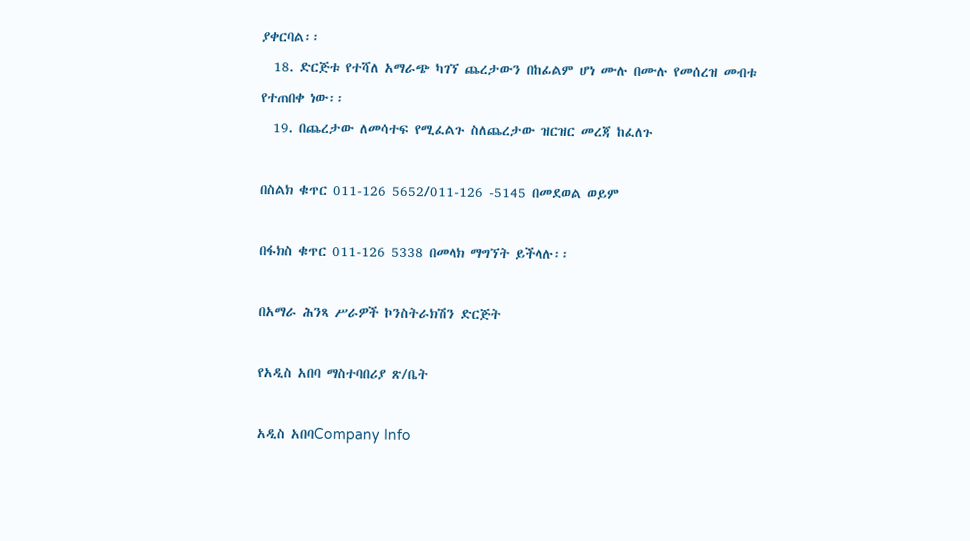ያቀርባል፡፡
  18. ድርጅቱ የተሻለ አማራጭ ካገኘ ጨረታውን በከፊልም ሆነ ሙሉ በሙሉ የመሰረዝ መብቱ የተጠበቀ ነው፡፡
  19. በጨረታው ለመሳተፍ የሚፈልጉ ስለጨረታው ዝርዝር መረጃ ከፈለጉ

በስልክ ቁጥር 011-126 5652/011-126 -5145 በመደወል ወይም

በፋክስ ቁጥር 011-126 5338 በመላክ ማግኘት ይችላሉ፡፡

በአማራ ሕንጻ ሥራዎች ኮንስትራክሽን ድርጅት

የአዲስ አበባ ማስተባበሪያ ጽ/ቤት

አዲስ አበባCompany Info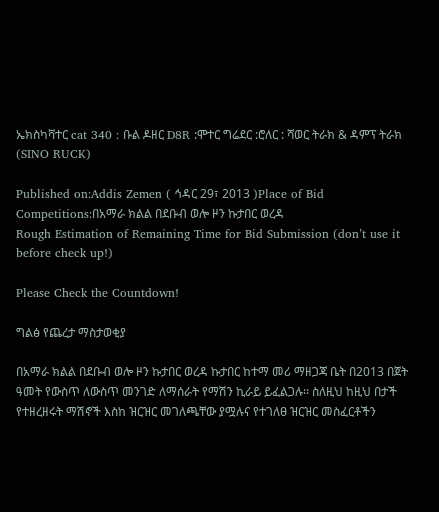ኤክስካቫተር cat 340 : ቡል ዶዘር D8R :ሞተር ግሬደር :ሮለር : ሻወር ትራክ & ዳምፕ ትራክ (SINO RUCK)

Published on:Addis Zemen ( ኅዳር 29፣ 2013 )Place of Bid Competitions:በአማራ ክልል በደቡብ ወሎ ዞን ኩታበር ወረዳ
Rough Estimation of Remaining Time for Bid Submission (don’t use it before check up!)

Please Check the Countdown!

ግልፅ የጨረታ ማስታወቂያ

በአማራ ክልል በደቡብ ወሎ ዞን ኩታበር ወረዳ ኩታበር ከተማ መሪ ማዘጋጃ ቤት በ2013 በጀት ዓመት የውስጥ ለውስጥ መንገድ ለማሰራት የማሽን ኪራይ ይፈልጋሉ፡፡ ስለዚህ ከዚህ በታች የተዘረዘሩት ማሽኖች እስከ ዝርዝር መገለጫቸው ያሟሉና የተገለፀ ዝርዝር መስፈርቶችን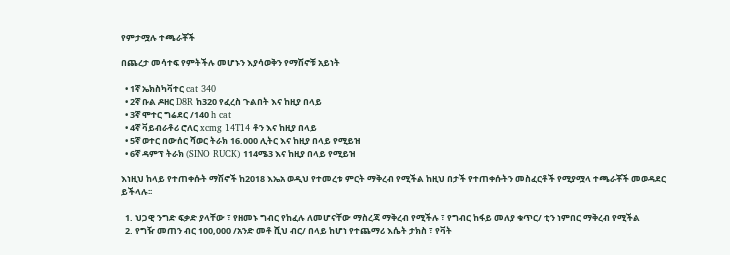የምታሟሉ ተጫራቾች

በጨረታ መሳተፍ የምትችሉ መሆኑን እያሳወቅን የማሽኖቹ አይነት

  • 1ኛ ኤክስካቫተር cat 340
  • 2ኛ ቡል ዶዘር D8R ከ320 የፈረስ ጉልበት እና ከዚያ በላይ
  • 3ኛ ሞተር ግሬደር /140 h cat
  • 4ኛ ቫይብራቶሪ ሮለር xcmg 14T14 ቶን እና ከዚያ በላይ
  • 5ኛ ወተር በውሰር ሻወር ትራክ 16.000 ሊትር እና ከዚያ በላይ የሚይዝ
  • 6ኛ ዳምፕ ትራክ (SINO RUCK) 114ሜ3 እና ከዚያ በላይ የሚይዝ

እነዚህ ከላይ የተጠቀሱት ማሽኖች ከ2018 እኤአ ወዲህ የተመረቱ ምርት ማቅረብ የሚችል ከዚህ በታች የተጠቀሱትን መስፈርቶች የሚያሟላ ተጫራቾች መወዳደር ይችላሉ፡፡

  1. ህጋዊ ንግድ ፍቃድ ያላቸው ፣ የዘመኑ ግብር የከፈሉ ለመሆናቸው ማስረጃ ማቅረብ የሚችሉ ፣ የግብር ከፋይ መለያ ቁጥር/ ቲን ነምበር ማቅረብ የሚችል
  2. የግዥ መጠን ብር 100,000 /አንድ መቶ ሺህ ብር/ በላይ ከሆነ የተጨማሪ እሴት ታክስ ፣ የቫት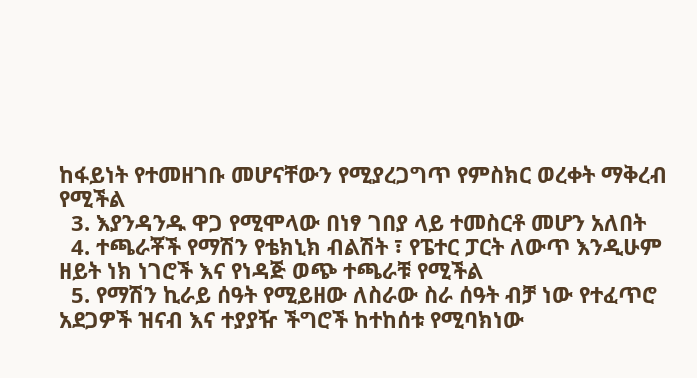ከፋይነት የተመዘገቡ መሆናቸውን የሚያረጋግጥ የምስክር ወረቀት ማቅረብ የሚችል
  3. እያንዳንዱ ዋጋ የሚሞላው በነፃ ገበያ ላይ ተመስርቶ መሆን አለበት
  4. ተጫራቾች የማሽን የቴክኒክ ብልሽት ፣ የፔተር ፓርት ለውጥ እንዲሁም ዘይት ነክ ነገሮች እና የነዳጅ ወጭ ተጫራቹ የሚችል
  5. የማሽን ኪራይ ሰዓት የሚይዘው ለስራው ስራ ሰዓት ብቻ ነው የተፈጥሮ አደጋዎች ዝናብ እና ተያያዥ ችግሮች ከተከሰቱ የሚባክነው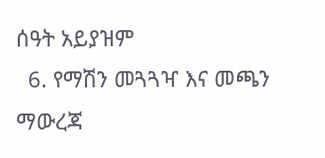ሰዓት አይያዝም
  6. የማሽን መጓጓዣ እና መጫን ማውረጃ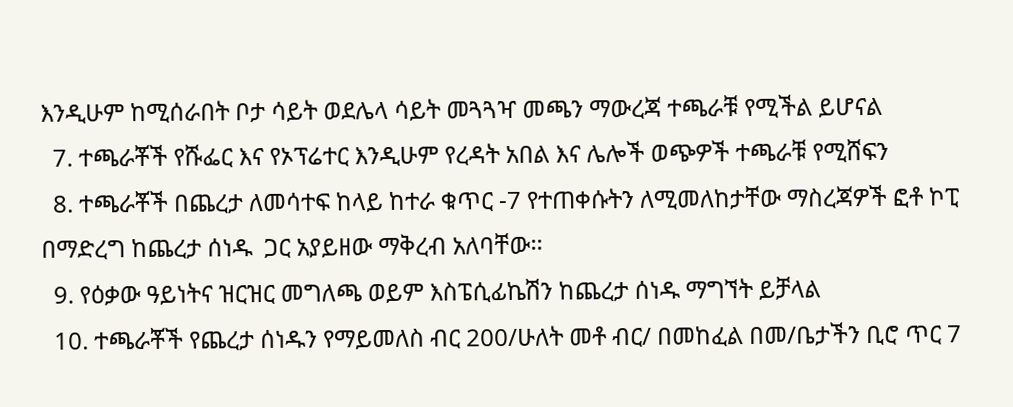እንዲሁም ከሚሰራበት ቦታ ሳይት ወደሌላ ሳይት መጓጓዣ መጫን ማውረጃ ተጫራቹ የሚችል ይሆናል
  7. ተጫራቾች የሹፌር እና የኦፕሬተር እንዲሁም የረዳት አበል እና ሌሎች ወጭዎች ተጫራቹ የሚሸፍን
  8. ተጫራቾች በጨረታ ለመሳተፍ ከላይ ከተራ ቁጥር -7 የተጠቀሱትን ለሚመለከታቸው ማስረጃዎች ፎቶ ኮፒ በማድረግ ከጨረታ ሰነዱ  ጋር አያይዘው ማቅረብ አለባቸው፡፡
  9. የዕቃው ዓይነትና ዝርዝር መግለጫ ወይም እስፔሲፊኬሽን ከጨረታ ሰነዱ ማግኘት ይቻላል
  10. ተጫራቾች የጨረታ ሰነዱን የማይመለስ ብር 200/ሁለት መቶ ብር/ በመከፈል በመ/ቤታችን ቢሮ ጥር 7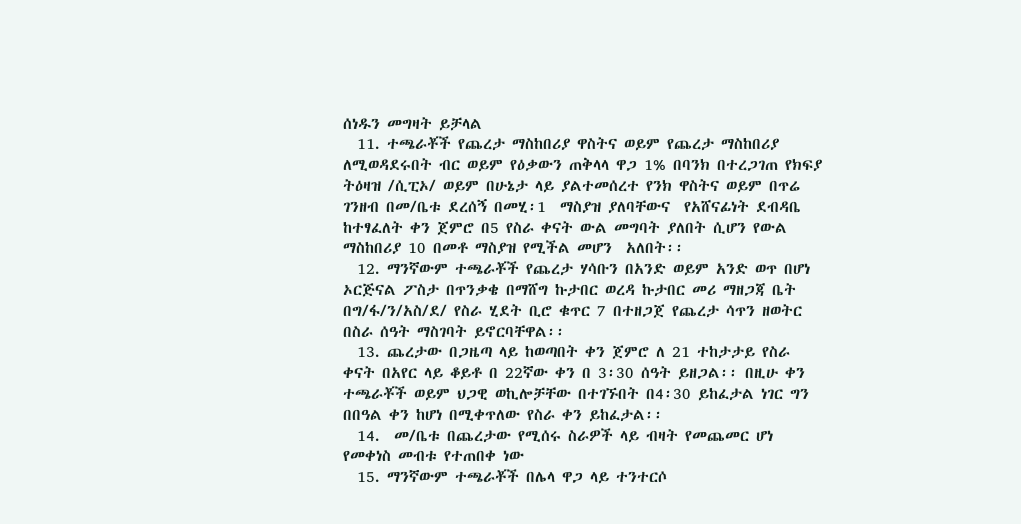ሰነዱን መግዛት ይቻላል
  11. ተጫራቾች የጨረታ ማስከበሪያ ዋስትና ወይም የጨረታ ማስከበሪያ ለሚወዳደሩበት ብር ወይም የዕቃውን ጠቅላላ ዋጋ 1% በባንክ በተረጋገጠ የክፍያ ትዕዛዝ /ሲፒኦ/ ወይም በሁኔታ ላይ ያልተመሰረተ የንክ ዋስትና ወይም በጥሬ ገንዘብ በመ/ቤቱ ደረሰኝ በመሂ፡1  ማስያዝ ያለባቸውና  የአሸናፊነት ደብዳቤ ከተፃፈለት ቀን ጀምሮ በ5 የስራ ቀናት ውል መግባት ያለበት ሲሆን የውል ማስከበሪያ 10 በመቶ ማስያዝ የሚችል መሆን  አለበት፡፡
  12. ማንኛውም ተጫራቾች የጨረታ ሃሳቡን በአንድ ወይም አንድ ወጥ በሆነ ኦርጅናል ፖስታ በጥንቃቄ በማሸግ ኩታበር ወረዳ ኩታበር መሪ ማዘጋጃ ቤት በግ/ፋ/ን/አስ/ደ/ የስራ ሂደት ቢሮ ቁጥር 7 በተዘጋጀ የጨረታ ሳጥን ዘወትር በስራ ሰዓት ማስገባት ይኖርባቸዋል፡፡
  13. ጨረታው በጋዜጣ ላይ ከወጣበት ቀን ጀምሮ ለ 21 ተከታታይ የስራ ቀናት በአየር ላይ ቆይቶ በ 22ኛው ቀን በ 3፡30 ሰዓት ይዘጋል፡፡ በዚሁ ቀን ተጫራቾች ወይም ህጋዊ ወኪሎቻቸው በተገኙበት በ4፡30 ይከፈታል ነገር ግን በበዓል ቀን ከሆነ በሚቀጥለው የስራ ቀን ይከፈታል፡፡
  14.  መ/ቤቱ በጨረታው የሚሰሩ ስራዎች ላይ ብዛት የመጨመር ሆነ የመቀነስ መብቱ የተጠበቀ ነው
  15. ማንኛውም ተጫራቾች በሌላ ዋጋ ላይ ተንተርሶ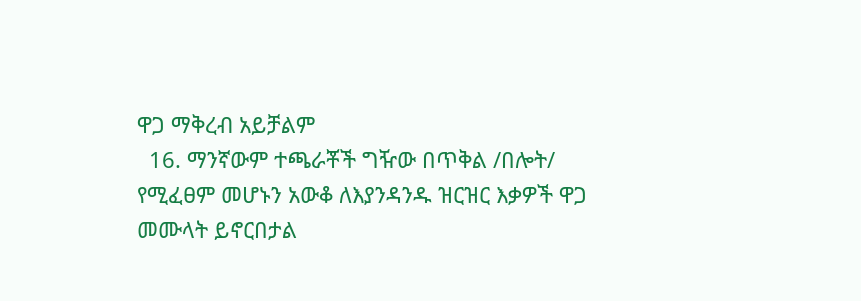ዋጋ ማቅረብ አይቻልም
  16. ማንኛውም ተጫራቾች ግዥው በጥቅል /በሎት/ የሚፈፀም መሆኑን አውቆ ለእያንዳንዱ ዝርዝር እቃዎች ዋጋ መሙላት ይኖርበታል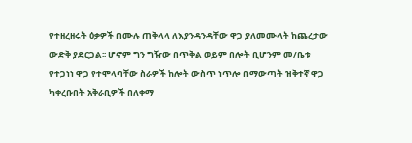የተዘረዘሩት ዕቃዎች በሙሉ ጠቅላላ ለእያንዳንዳቸው ዋጋ ያለመሙላት ከጨረታው ውድቅ ያደርጋል፡፡ ሆኖም ግን ግዥው በጥቅል ወይም በሎት ቢሆንም መ/ቤቱ የተጋነነ ዋጋ የተሞላባቸው ስራዎች ከሎት ውስጥ ነጥሎ በማውጣት ዝቅተኛ ዋጋ ካቀረቡበት አቅራቢዎች በለቀማ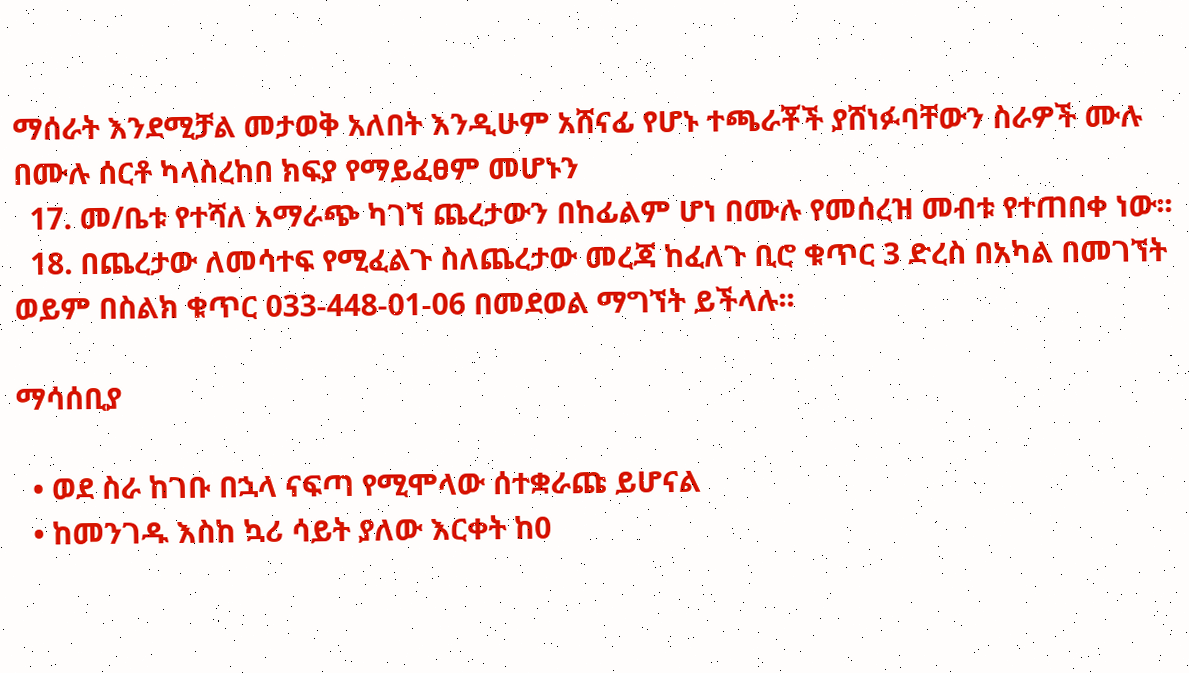ማሰራት እንደሚቻል መታወቅ አለበት እንዲሁም አሸናፊ የሆኑ ተጫራቾች ያሸነፉባቸውን ስራዎች ሙሉ በሙሉ ሰርቶ ካላስረከበ ክፍያ የማይፈፀም መሆኑን
  17. መ/ቤቱ የተሻለ አማራጭ ካገኘ ጨረታውን በከፊልም ሆነ በሙሉ የመሰረዝ መብቱ የተጠበቀ ነው፡፡
  18. በጨረታው ለመሳተፍ የሚፈልጉ ስለጨረታው መረጃ ከፈለጉ ቢሮ ቁጥር 3 ድረስ በአካል በመገኘት ወይም በስልክ ቁጥር 033-448-01-06 በመደወል ማግኘት ይችላሉ፡፡

ማሳሰቢያ

  • ወደ ስራ ከገቡ በኋላ ናፍጣ የሚሞላው ሰተቋራጩ ይሆናል
  • ከመንገዱ እስከ ኳሪ ሳይት ያለው እርቀት ከ0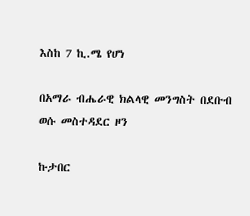እስከ 7 ኪ.ሜ የሆነ

በአማራ ብሔራዊ ክልላዊ መንግስት በደቡብ ወሱ መስተዳደር ዞን

ኩታበር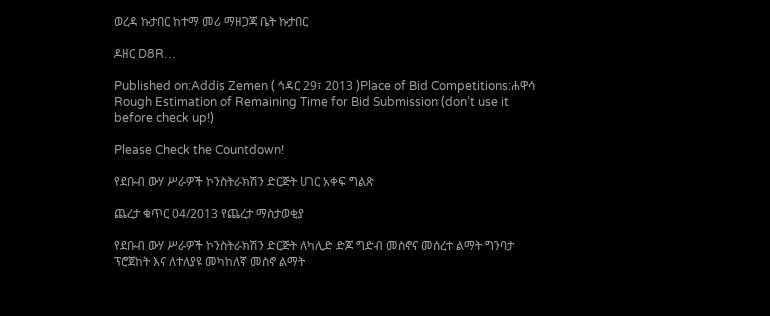ወረዳ ኩታበር ከተማ መሪ ማዘጋጃ ቤት ኩታበር

ዶዘር D8R…

Published on:Addis Zemen ( ኅዳር 29፣ 2013 )Place of Bid Competitions:ሐዋሳ
Rough Estimation of Remaining Time for Bid Submission (don’t use it before check up!)

Please Check the Countdown!

የደቡብ ውሃ ሥራዎች ኮንስትራክሽን ድርጅት ሀገር አቀፍ ግልጽ

ጨረታ ቁጥር 04/2013 የጨረታ ማስታወቂያ

የደቡብ ውሃ ሥራዎች ኮንስትራክሽን ድርጅት ለካሊድ ድጆ ግድብ መስኖና መሰረተ ልማት ግንባታ ፕሮጀከት እና ለተለያዩ መካከለኛ መስኖ ልማት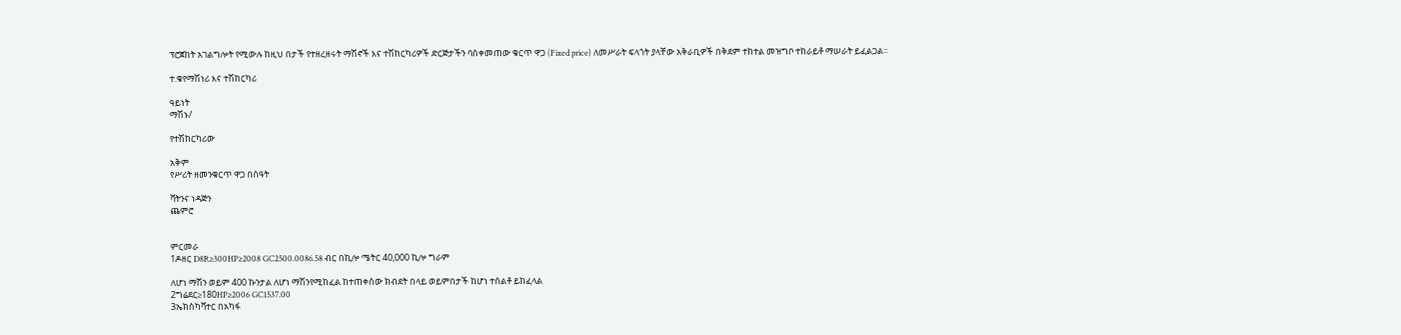ፕሮጀከት አገልግሎት የሚውሉ ከዚህ በታች የተዘረዘሩት ማሽኖች እና ተሽከርካሪዎች ድርጅታችን ባስቀመጠው ቁርጥ ዋጋ (Fixed price) ለመሥራት ፍላጎት ያላቸው አቅራቢዎች በቅደም ተከተል መዝግቦ ተከራይቶ ማሠራት ይፈልጋል፡፡

ተ.ቁየማሽነሪ እና ተሽከርካሪ

ዓይነት
ማሽኑ/

የተሽከርካሪው

አቅም
የሥሪት ዘመንቁርጥ ዋጋ በሰዓት

ቫትንና ነዳጅን
ጨምሮ


ምርመራ
1ዶዘር D8R≥300HP≥2008 GC2500.0086.58 ብር በኪሎ ሜትር 40,000 ኪሎ ግራም

ለሆነ ማሽን ወይም 400 ኩንታል ለሆነ ማሽንየሚከፈል ከተጠቀሰው ክብደት በላይ ወይምበታች ከሆነ ተሰልቶ ይከፈላል
2ግሬደር≥180HP≥2006 GC1537.00
3ኤክስካቫተር በአካፋ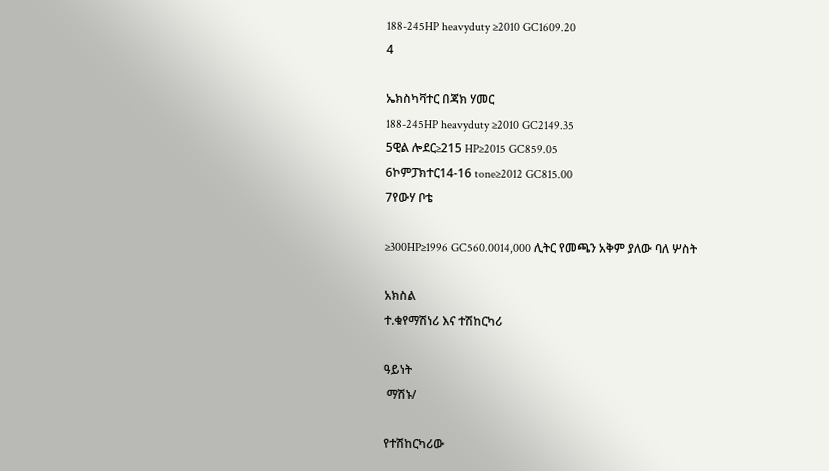188-245HP heavyduty ≥2010 GC1609.20
4

ኤክስካቫተር በጃክ ሃመር
188-245HP heavyduty ≥2010 GC2149.35
5ዊል ሎደር≥215 HP≥2015 GC859.05
6ኮምፓክተር14-16 tone≥2012 GC815.00
7የውሃ ቦቴ

≥300HP≥1996 GC560.0014,000 ሊትር የመጫን አቅም ያለው ባለ ሦስት

አክስል
ተ.ቁየማሽነሪ እና ተሽከርካሪ

ዓይነት
 ማሽኑ/

የተሽከርካሪው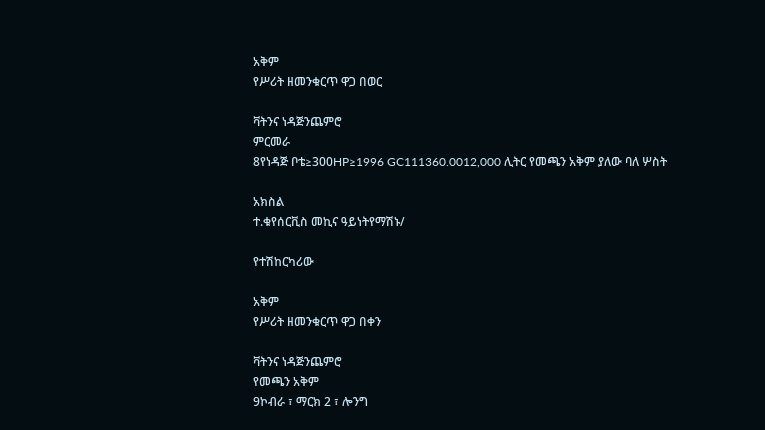አቅም
የሥሪት ዘመንቁርጥ ዋጋ በወር

ቫትንና ነዳጅንጨምሮ
ምርመራ
8የነዳጅ ቦቴ≥300HP≥1996 GC111360.0012,000 ሊትር የመጫን አቅም ያለው ባለ ሦስት

አክስል
ተ.ቁየሰርቪስ መኪና ዓይነትየማሽኑ/

የተሽከርካሪው

አቅም
የሥሪት ዘመንቁርጥ ዋጋ በቀን

ቫትንና ነዳጅንጨምሮ
የመጫን አቅም
9ኮብራ ፣ ማርክ 2 ፣ ሎንግ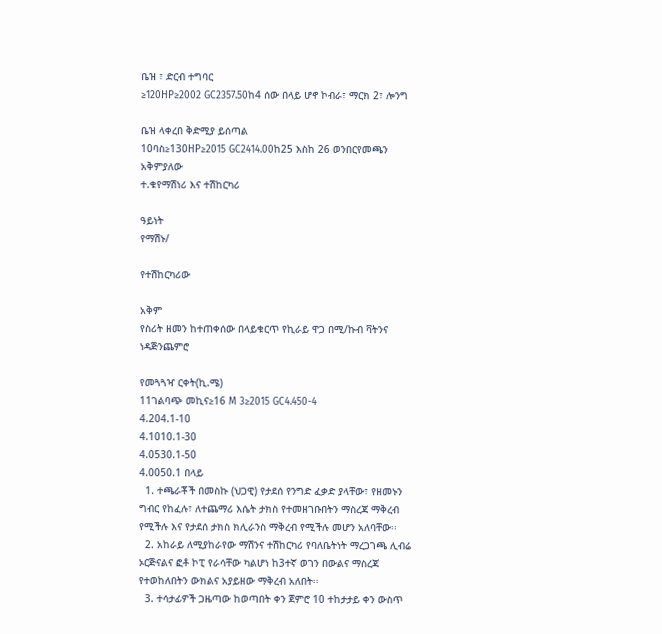ቤዝ ፣ ድርብ ተግባር
≥120HP≥2002 GC2357.50ከ4 ሰው በላይ ሆኖ ኮብራ፣ ማርክ 2፣ ሎንግ

ቤዝ ላቀረበ ቅድሚያ ይሰጣል
10ባስ≥130HP≥2015 GC2414.00ከ25 እስከ 26 ወንበርየመጫን አቅምያለው
ተ.ቁየማሽነሪ እና ተሽከርካሪ

ዓይነት
የማሽኑ/

የተሽከርካሪው

አቅም
የስሪት ዘመን ከተጠቀሰው በላይቁርጥ የኪራይ ዋጋ በሚ/ኩብ ቫትንና ነዳጅንጨምሮ

የመጓጓዣ ርቀት(ኪ.ሜ)
11ገልባጭ መኪና≥16 M 3≥2015 GC4.450-4
4.204.1-10
4.1010.1-30
4.0530.1-50
4.0050.1 በላይ
  1. ተጫራቾች በመስኩ (ህጋዊ) የታደሰ የንግድ ፈቃድ ያላቸው፣ የዘመኑን ግብር የከፈሉ፣ ለተጨማሪ እሴት ታክስ የተመዘገቡበትን ማስረጃ ማቅረብ የሚችሉ እና የታደሰ ታክስ ክሊራንስ ማቅረብ የሚችሉ መሆን አለባቸው፡፡
  2. አከራይ ለሚያከራየው ማሽንና ተሽከርካሪ የባለቤትነት ማረጋገጫ ሊብሬ ኦርጅናልና ፎቶ ኮፒ የራሳቸው ካልሆነ ከ3ተኛ ወገን በውልና ማስረጃ የተወከለበትን ውክልና አያይዘው ማቅረብ አለበት፡፡
  3. ተሳታፊዎች ጋዜጣው ከወጣበት ቀን ጀምሮ 10 ተከታታይ ቀን ውስጥ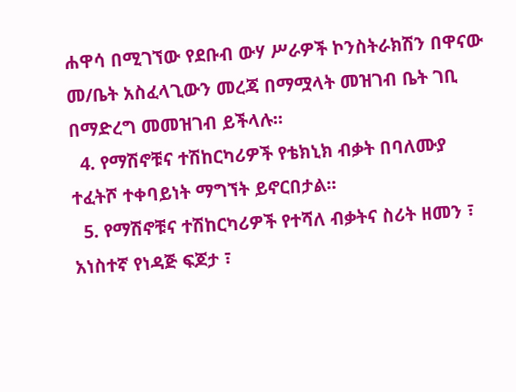ሐዋሳ በሚገኘው የደቡብ ውሃ ሥራዎች ኮንስትራክሽን በዋናው መ/ቤት አስፈላጊውን መረጃ በማሟላት መዝገብ ቤት ገቢ በማድረግ መመዝገብ ይችላሉ፡፡
  4. የማሽኖቹና ተሽከርካሪዎች የቴክኒክ ብቃት በባለሙያ ተፈትሾ ተቀባይነት ማግኘት ይኖርበታል፡፡
  5. የማሽኖቹና ተሽከርካሪዎች የተሻለ ብቃትና ስሪት ዘመን ፣ አነስተኛ የነዳጅ ፍጆታ ፣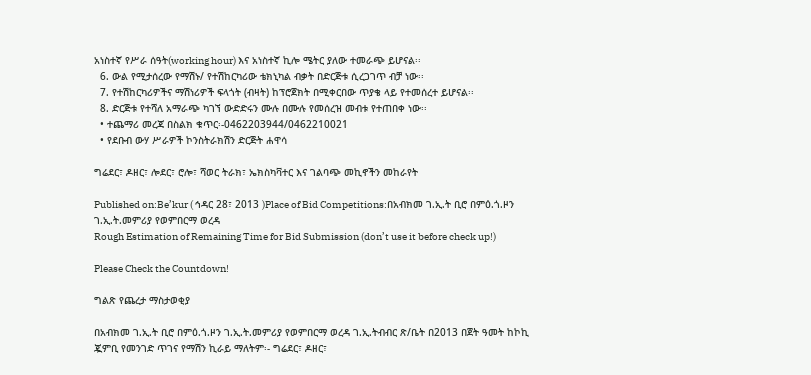አነስተኛ የሥራ ሰዓት(working hour) እና አነስተኛ ኪሎ ሜትር ያለው ተመራጭ ይሆናል፡፡
  6. ውል የሚታሰረው የማሽኑ/ የተሽከርካሪው ቴክኒካል ብቃት በድርጅቱ ሲረጋገጥ ብቻ ነው፡፡
  7. የተሽከርካሪዎችና ማሽነሪዎች ፍላጎት (ብዛት) ከፕሮጀክት በሚቀርበው ጥያቄ ላይ የተመሰረተ ይሆናል፡፡
  8. ድርጅቱ የተሻለ አማራጭ ካገኘ ውድድሩን ሙሉ በሙሉ የመሰረዝ መብቱ የተጠበቀ ነው፡፡
  • ተጨማሪ መረጃ በስልክ ቁጥር፡-0462203944/0462210021
  • የደቡብ ውሃ ሥራዎች ኮንስትራክሽን ድርጅት ሐዋሳ

ግሬደር፣ ዶዘር፣ ሎደር፣ ሮሎ፣ ሻወር ትራክ፣ ኤክስካቫተር እና ገልባጭ መኪኖችን መከራየት

Published on:Be’kur ( ኅዳር 28፣ 2013 )Place of Bid Competitions:በአብክመ ገ.ኢ.ት ቢሮ በምዕ.ጎ.ዞን ገ.ኢ.ት.መምሪያ የወምበርማ ወረዳ
Rough Estimation of Remaining Time for Bid Submission (don’t use it before check up!)

Please Check the Countdown!

ግልጽ የጨረታ ማስታወቂያ

በአብክመ ገ.ኢ.ት ቢሮ በምዕ.ጎ.ዞን ገ.ኢ.ት.መምሪያ የወምበርማ ወረዳ ገ.ኢ.ትብብር ጽ/ቤት በ2013 በጀት ዓመት ከኮኪ ጇምቢ የመንገድ ጥገና የማሽን ኪራይ ማለትም፡- ግሬደር፣ ዶዘር፣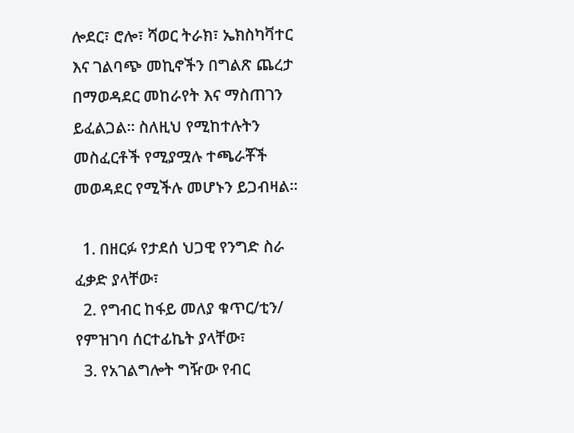ሎደር፣ ሮሎ፣ ሻወር ትራክ፣ ኤክስካቫተር እና ገልባጭ መኪኖችን በግልጽ ጨረታ በማወዳደር መከራየት እና ማስጠገን ይፈልጋል፡፡ ስለዚህ የሚከተሉትን መስፈርቶች የሚያሟሉ ተጫራቾች መወዳደር የሚችሉ መሆኑን ይጋብዛል፡፡

  1. በዘርፉ የታደሰ ህጋዊ የንግድ ስራ ፈቃድ ያላቸው፣
  2. የግብር ከፋይ መለያ ቁጥር/ቲን/ የምዝገባ ሰርተፊኬት ያላቸው፣
  3. የአገልግሎት ግዥው የብር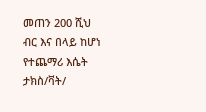መጠን 200 ሺህ ብር እና በላይ ከሆነ የተጨማሪ እሴት ታክስ/ቫት/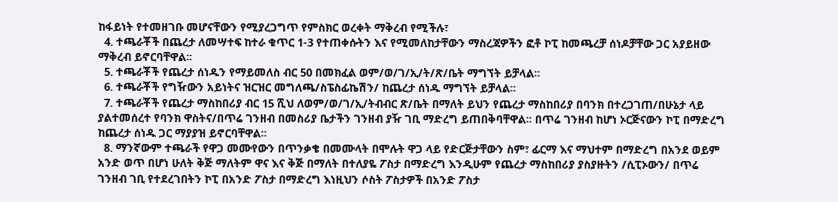ከፋይነት የተመዘገቡ መሆናቸውን የሚያረጋግጥ የምስክር ወረቀት ማቅረብ የሚችሉ፣
  4. ተጫራቾች በጨረታ ለመሣተፍ ከተራ ቁጥር 1-3 የተጠቀሱትን እና የሚመለከታቸውን ማስረጃዎችን ፎቶ ኮፒ ከመጫረቻ ሰነዶቻቸው ጋር አያይዘው ማቅረብ ይኖርባቸዋል፡፡
  5. ተጫራቾች የጨረታ ሰነዱን የማይመለስ ብር 50 በመክፈል ወም/ወ/ገ/ኢ/ት/ጽ/ቤት ማግኘት ይቻላል፡፡
  6. ተጫራቾች የግዥውን አይነትና ዝርዝር መግለጫ/ስፔስፊኬሽን/ ከጨረታ ሰነዱ ማግኘት ይቻላል፡፡
  7. ተጫራቾች የጨረታ ማስከበሪያ ብር 15 ሺህ ለወም/ወ/ገ/ኢ/ትብብር ጽ/ቤት በማለት ይህን የጨረታ ማስከበሪያ በባንክ በተረጋገጠ/በሁኔታ ላይ ያልተመሰረተ የባንክ ዋስትና/በጥሬ ገንዘብ በመስሪያ ቤታችን ገንዘብ ያዥ ገቢ ማድረግ ይጠበቅባቸዋል፡፡ በጥሬ ገንዘብ ከሆነ ኦርጅናውን ኮፒ በማድረግ ከጨረታ ሰነዱ ጋር ማያያዝ ይኖርባቸዋል፡፡
  8. ማንኛውም ተጫራች የዋጋ መሙየውን በጥንቃቄ በመሙላት በሞሉት ዋጋ ላይ የድርጅታቸውን ስም፣ ፊርማ እና ማህተም በማድረግ በአንደ ወይም አንድ ወጥ በሆነ ሁለት ቅጅ ማለትም ዋና እና ቅጅ በማለት በተለያዬ ፖስታ በማድረግ እንዲሁም የጨረታ ማስከበሪያ ያስያዙትን /ሲፒኦውን/ በጥሬ ገንዘብ ገቢ የተደረገበትን ኮፒ በአንድ ፖስታ በማድረግ እነዚህን ሶስት ፖስታዎች በአንድ ፖስታ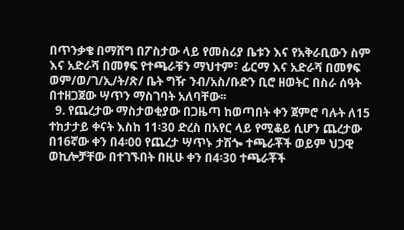በጥንቃቄ በማሸግ በፖስታው ላይ የመስሪያ ቤቱን እና የአቅራቢውን ስም እና አድራሻ በመፃፍ የተጫራቹን ማህተም፣ ፊርማ እና አድራሻ በመፃፍ ወም/ወ/ገ/ኢ/ት/ጽ/ ቤት ግዥ ንብ/አስ/ቡድን ቢሮ ዘወትር በስራ ሰዓት በተዘጋጀው ሣጥን ማስገባት አለባቸው፡፡
  9. የጨረታው ማስታወቂያው በጋዜጣ ከወጣበት ቀን ጀምሮ ባሉት ለ15 ተከታታይ ቀናት እስከ 11፡30 ድረስ በአየር ላይ የሚቆይ ሲሆን ጨረታው በ16ኛው ቀን በ4፡00 የጨረታ ሣጥኑ ታሽጐ ተጫራቾች ወይም ህጋዊ ወኪሎቻቸው በተገኙበት በዚሁ ቀን በ4፡30 ተጫራቾች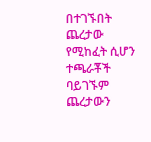በተገኙበት ጨረታው የሚከፈት ሲሆን ተጫራቾች ባይገኙም ጨረታውን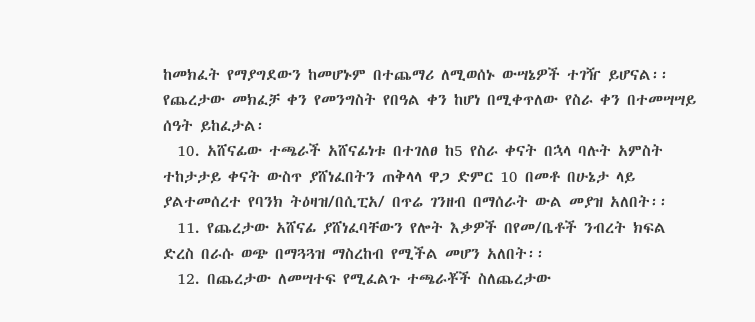ከመክፈት የማያግደውን ከመሆኑም በተጨማሪ ለሚወሰኑ ውሣኔዎች ተገዥ ይሆናል፡፡ የጨረታው መክፈቻ ቀን የመንግስት የበዓል ቀን ከሆነ በሚቀጥለው የስራ ቀን በተመሣሣይ ሰዓት ይከፈታል፡
  10. አሸናፊው ተጫራች አሸናፊነቱ በተገለፀ ከ5 የስራ ቀናት በኋላ ባሉት አምስት ተከታታይ ቀናት ውስጥ ያሸነፈበትን ጠቅላላ ዋጋ ድምር 10 በመቶ በሁኔታ ላይ ያልተመሰረተ የባንክ ትዕዛዝ/በሲፒአ/ በጥሬ ገንዘብ በማሰራት ውል መያዝ አለበት፡፡
  11. የጨረታው አሸናፊ ያሸነፈባቸውን የሎት እቃዎች በየመ/ቤቶች ንብረት ክፍል ድረስ በራሱ ወጭ በማጓጓዝ ማስረከብ የሚችል መሆን አለበት፡፡
  12. በጨረታው ለመሣተፍ የሚፈልጉ ተጫራቾች ስለጨረታው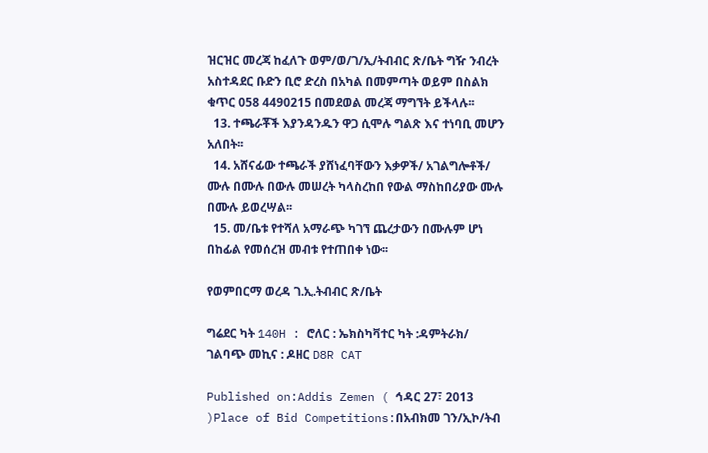ዝርዝር መረጃ ከፈለጉ ወም/ወ/ገ/ኢ/ትብብር ጽ/ቤት ግዥ ንብረት አስተዳደር ቡድን ቢሮ ድረስ በአካል በመምጣት ወይም በስልክ ቁጥር 058 4490215 በመደወል መረጃ ማግኘት ይችላሉ፡፡
  13. ተጫራቾች እያንዳንዱን ዋጋ ሲሞሉ ግልጽ እና ተነባቢ መሆን አለበት፡፡
  14. አሸናፊው ተጫራች ያሸነፈባቸውን እቃዎች/ አገልግሎቶች/ ሙሉ በሙሉ በውሉ መሠረት ካላስረከበ የውል ማስከበሪያው ሙሉ በሙሉ ይወረሣል፡፡
  15. መ/ቤቱ የተሻለ አማራጭ ካገኘ ጨረታውን በሙሉም ሆነ በከፊል የመሰረዝ መብቱ የተጠበቀ ነው፡፡

የወምበርማ ወረዳ ገ.ኢ.ትብብር ጽ/ቤት

ግሬደር ካት 140H : ሮለር : ኤክስካቫተር ካት :ዳምትራክ/ ገልባጭ መኪና : ዶዘር D8R CAT

Published on:Addis Zemen ( ኅዳር 27፣ 2013 )Place of Bid Competitions:በአብክመ ገን/ኢኮ/ትብ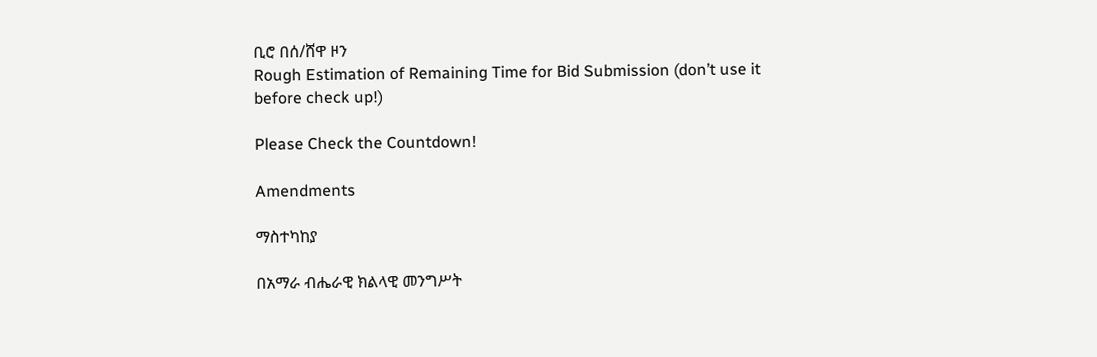ቢሮ በሰ/ሸዋ ዞን
Rough Estimation of Remaining Time for Bid Submission (don’t use it before check up!)

Please Check the Countdown!

Amendments

ማስተካከያ

በአማራ ብሔራዊ ክልላዊ መንግሥት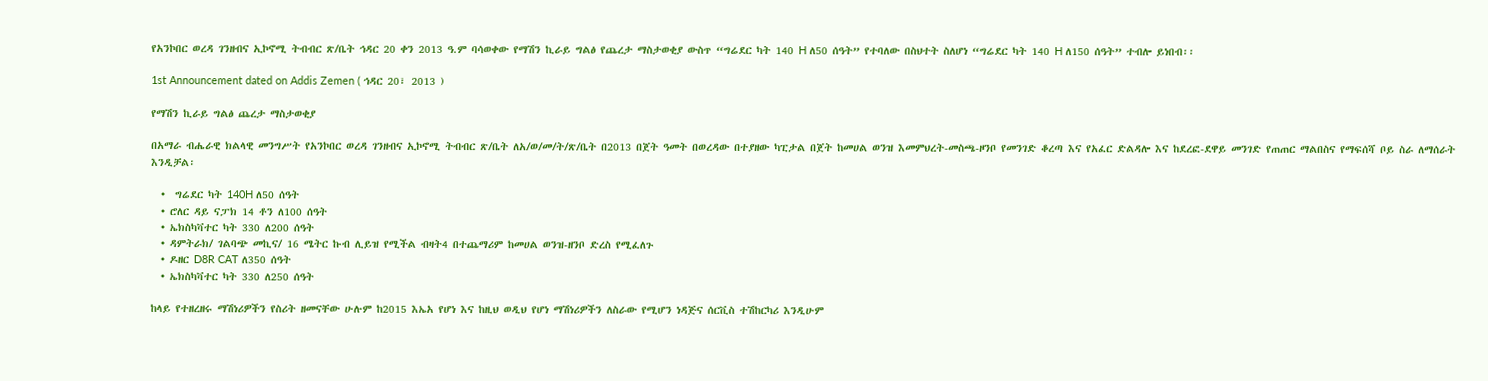የአንኮበር ወረዳ ገንዘብና ኢኮኖሚ ትብብር ጽ/ቤት ኅዳር 20 ቀን 2013 ዓ.ም ባሳወቀው የማሽን ኪራይ ግልፅ የጨረታ ማስታወቂያ ውስጥ “ግሬደር ካት 140 H ለ50 ሰዓት” የተባለው በስህተት ስለሆነ “ግሬደር ካት 140 H ለ150 ሰዓት” ተብሎ ይነበብ፡፡

1st Announcement dated on Addis Zemen ( ኅዳር 20፣ 2013 )

የማሽን ኪራይ ግልፅ ጨረታ ማስታወቂያ

በአማራ ብሔራዊ ክልላዊ መንግሥት የአንኮበር ወረዳ ገንዘብና ኢኮኖሚ ትብብር ጽ/ቤት ለአ/ወ/መ/ት/ጽ/ቤት በ2013 በጀት ዓመት በወረዳው በተያዘው ካፒታል በጀት ከመሀል ወንዝ እመምህረት-መስጫ-ዞንቦ የመንገድ ቆረጣ እና የአፈር ድልዳሎ እና ከደረፎ-ደዋይ መንገድ የጠጠር ማልበስና የማፍሰሻ ቦይ ስራ ለማሰራት እንዲቻል፡

  •  ግሬደር ካት 140H ለ50 ሰዓት
  • ሮለር ዳይ ናፓክ 14 ቶን ለ100 ሰዓት
  • ኤክስካቫተር ካት 330 ለ200 ሰዓት
  • ዳምትራክ/ ገልባጭ መኪና/ 16 ሜትር ኩብ ሊይዝ የሚችል ብዛት4 በተጨማሪም ከመሀል ወንዝ-ዘንቦ ድረስ የሚፈለጉ
  • ዶዘር D8R CAT ለ350 ሰዓት
  • ኤክስካቫተር ካት 330 ለ250 ሰዓት

ከላይ የተዘረዘሩ ማሽነሪዎችን የስሪት ዘመናቸው ሁሉም ከ2015 እኤአ የሆነ እና ከዚህ ወዲህ የሆነ ማሽነሪዎችን ለስራው የሚሆን ነዳጅና ሰርቪስ ተሽከርካሪ እንዲሁም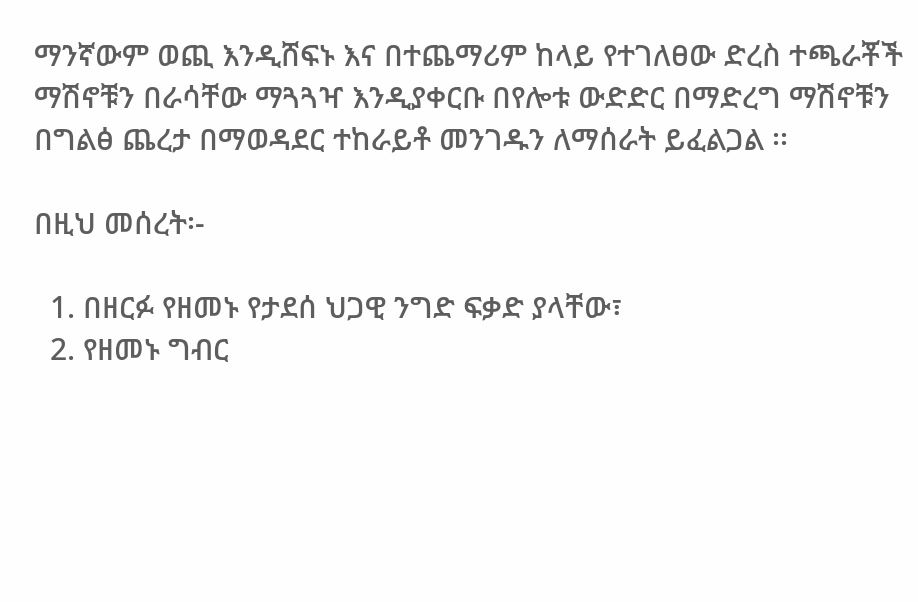ማንኛውም ወጪ እንዲሸፍኑ እና በተጨማሪም ከላይ የተገለፀው ድረስ ተጫራቾች ማሽኖቹን በራሳቸው ማጓጓዣ እንዲያቀርቡ በየሎቱ ውድድር በማድረግ ማሽኖቹን በግልፅ ጨረታ በማወዳደር ተከራይቶ መንገዱን ለማሰራት ይፈልጋል ፡፡

በዚህ መሰረት፡-

  1. በዘርፉ የዘመኑ የታደሰ ህጋዊ ንግድ ፍቃድ ያላቸው፣
  2. የዘመኑ ግብር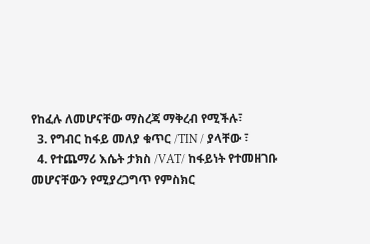የከፈሉ ለመሆናቸው ማስረጃ ማቅረብ የሚችሉ፣
  3. የግብር ከፋይ መለያ ቁጥር /TIN / ያላቸው ፣
  4. የተጨማሪ እሴት ታክስ /VAT/ ከፋይነት የተመዘገቡ መሆናቸውን የሚያረጋግጥ የምስክር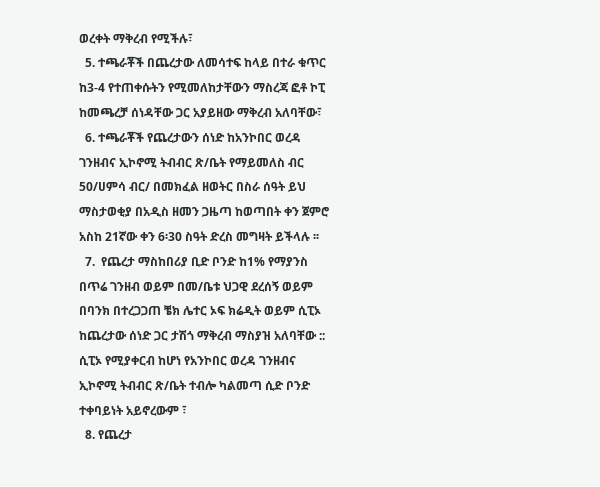ወረቀት ማቅረብ የሚችሉ፣
  5. ተጫራቾች በጨረታው ለመሳተፍ ከላይ በተራ ቁጥር ከ3-4 የተጠቀሱትን የሚመለከታቸውን ማስረጃ ፎቶ ኮፒ ከመጫረቻ ሰነዳቸው ጋር አያይዘው ማቅረብ አለባቸው፣
  6. ተጫራቾች የጨረታውን ሰነድ ከአንኮበር ወረዳ ገንዘብና ኢኮኖሚ ትብብር ጽ/ቤት የማይመለስ ብር 50/ሀምሳ ብር/ በመክፈል ዘወትር በስራ ሰዓት ይህ ማስታወቂያ በአዲስ ዘመን ጋዜጣ ከወጣበት ቀን ጀምሮ አስከ 21ኛው ቀን 6፡30 ስዓት ድረስ መግዛት ይችላሉ ፡፡
  7.  የጨረታ ማስከበሪያ ቢድ ቦንድ ከ1% የማያንስ በጥሬ ገንዘብ ወይም በመ/ቤቱ ህጋዊ ደረሰኝ ወይም በባንክ በተረጋጋጠ ቼክ ሌተር ኦፍ ክሬዲት ወይም ሲፒኦ ከጨረታው ሰነድ ጋር ታሽጎ ማቅረብ ማስያዝ አለባቸው :: ሲፒኦ የሚያቀርብ ከሆነ የአንኮበር ወረዳ ገንዘብና ኢኮኖሚ ትብብር ጽ/ቤት ተብሎ ካልመጣ ሲድ ቦንድ ተቀባይነት አይኖረውም ፣
  8. የጨረታ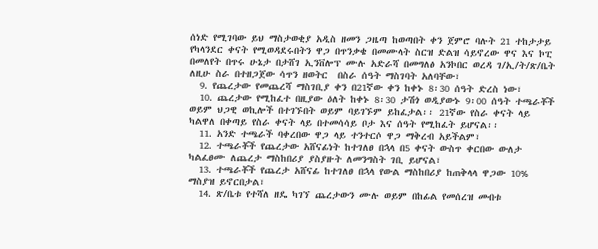ሰነድ የሚገባው ይህ ማስታወቂያ አዲስ ዘመን ጋዜጣ ከወጣበት ቀን ጀምሮ ባሉት 21 ተከታታይ የካላንደር ቀናት የሚወዳደሩበትን ዋጋ በጥንቃቄ በመሙላት ስርዝ ድልዝ ሳይኖረው ዋና እና ኮፒ በመለየት በጥሩ ሁኔታ በታሸገ ኢንቨሎፕ ሙሉ አድራሻ በመግለፅ አንኮበር ወረዳ ገ/ኢ/ት/ጽ/ቤት ለዚሁ ስራ በተዘጋጀው ሳጥን ዘወትር  በስራ ሰዓት ማስገባት አለባቸው፣
  9. የጨረታው የመጨረሻ ማስገቢያ ቀን በ21ኛው ቀን ከቀኑ 8፡30 ሰዓት ድረስ ነው፣
  10. ጨረታው የሚከፈተ በዚያው ዕለት ከቀኑ 8፡30 ታሽጎ ወዲያውኑ 9፡00 ሰዓት ተጫራቾች ወይም ህጋዊ ወኪሎች በተገኙበት ወይም ባይገኙም ይከፈታል፡፡ 21ኛው የስራ ቀናት ላይ ካልዋለ በቀጣይ የስራ ቀናት ላይ በተመሳሳይ ቦታ እና ሰዓት የሚከፈት ይሆናል፡፡
  11. አንድ ተጫራች ባቀረበው ዋጋ ላይ ተንተርሶ ዋጋ ማቅረብ አይችልም፣
  12. ተጫራቾች የጨረታው አሸናፊነት ከተገለፀ በኋላ በ5 ቀናት ውስጥ ቀርበው ውለታ ካልፈፀሙ ለጨረታ ማስከበሪያ ያስያዙት ለመንግስት ገቢ ይሆናል፣
  13. ተጫራቾች የጨረታ አሸናፊ ከተገለፀ በኋላ የውል ማስከበሪያ ከጠቅላላ ዋጋው 10% ማስያዝ ይኖርበታል፣
  14. ጽ/ቤቱ የተሻለ ዘዴ ካገኘ ጨረታውን ሙሉ ወይም በከፊል የመሰረዝ መብቱ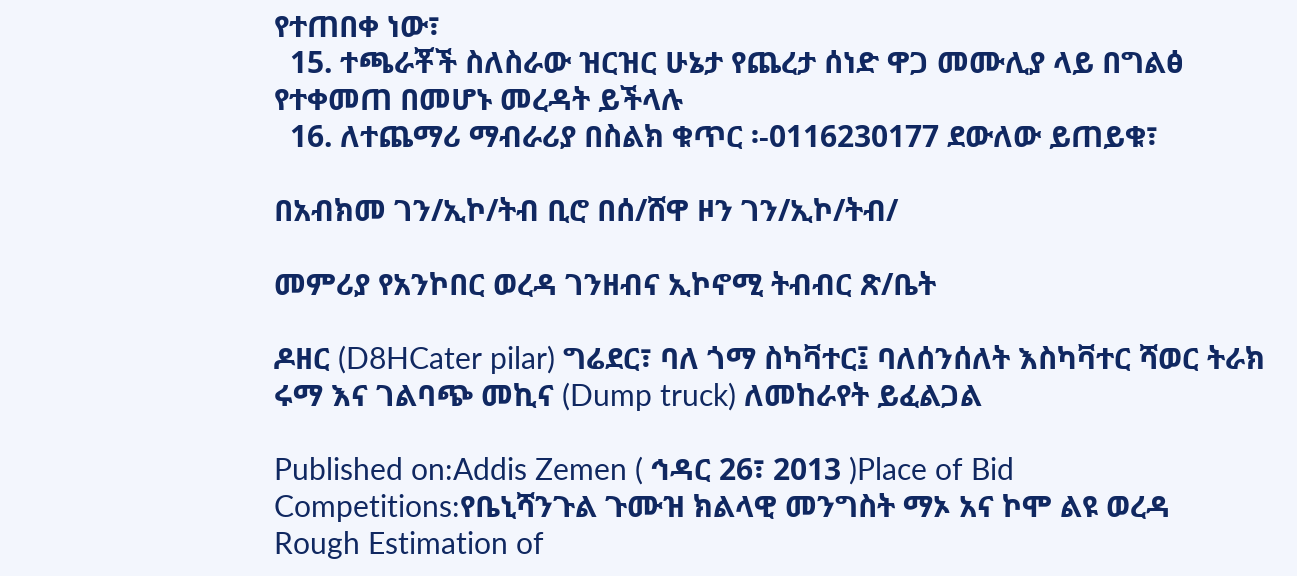የተጠበቀ ነው፣
  15. ተጫራቾች ስለስራው ዝርዝር ሁኔታ የጨረታ ሰነድ ዋጋ መሙሊያ ላይ በግልፅ የተቀመጠ በመሆኑ መረዳት ይችላሉ
  16. ለተጨማሪ ማብራሪያ በስልክ ቁጥር ፡-0116230177 ደውለው ይጠይቁ፣

በአብክመ ገን/ኢኮ/ትብ ቢሮ በሰ/ሸዋ ዞን ገን/ኢኮ/ትብ/

መምሪያ የአንኮበር ወረዳ ገንዘብና ኢኮኖሚ ትብብር ጽ/ቤት

ዶዘር (D8HCater pilar) ግሬደር፣ ባለ ጎማ ስካቫተር፤ ባለሰንሰለት እስካቫተር ሻወር ትራክ ሩማ እና ገልባጭ መኪና (Dump truck) ለመከራየት ይፈልጋል

Published on:Addis Zemen ( ኅዳር 26፣ 2013 )Place of Bid Competitions:የቤኒሻንጉል ጉሙዝ ክልላዊ መንግስት ማኦ አና ኮሞ ልዩ ወረዳ
Rough Estimation of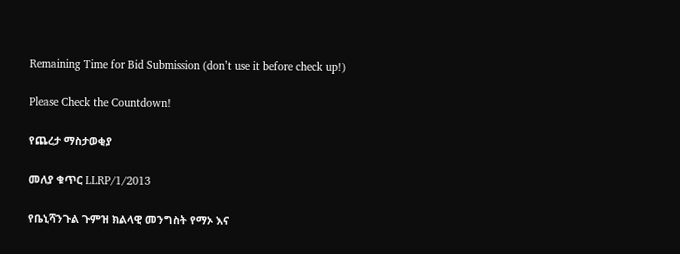Remaining Time for Bid Submission (don’t use it before check up!)

Please Check the Countdown!

የጨረታ ማስታወቂያ

መለያ ቁጥር LLRP/1/2013

የቤኒሻንጉል ጉምዝ ክልላዊ መንግስት የማኦ እና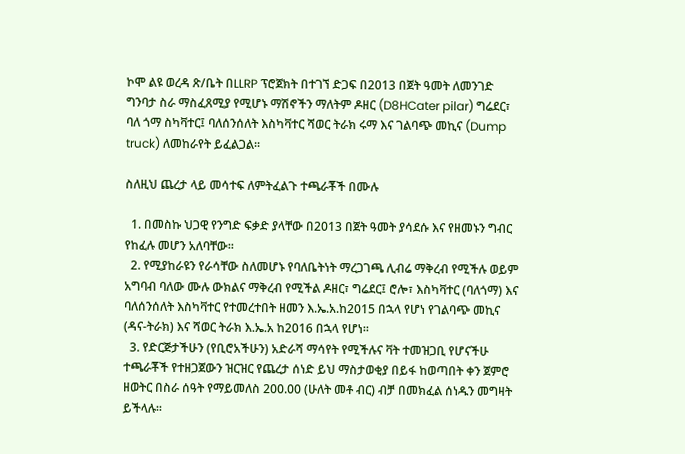ኮሞ ልዩ ወረዳ ጽ/ቤት በLLRP ፕሮጀክት በተገኘ ድጋፍ በ2013 በጀት ዓመት ለመንገድ ግንባታ ስራ ማስፈጸሚያ የሚሆኑ ማሽኖችን ማለትም ዶዘር (D8HCater pilar) ግሬደር፣ ባለ ጎማ ስካቫተር፤ ባለሰንሰለት እስካቫተር ሻወር ትራክ ሩማ እና ገልባጭ መኪና (Dump truck) ለመከራየት ይፈልጋል፡፡

ስለዚህ ጨረታ ላይ መሳተፍ ለምትፈልጉ ተጫራቾች በሙሉ

  1. በመስኩ ህጋዊ የንግድ ፍቃድ ያላቸው በ2013 በጀት ዓመት ያሳደሱ እና የዘመኑን ግብር የከፈሉ መሆን አለባቸው፡፡
  2. የሚያከራዩን የራሳቸው ስለመሆኑ የባለቤትነት ማረጋገጫ ሊብሬ ማቅረብ የሚችሉ ወይም አግባብ ባለው ሙሉ ውክልና ማቅረብ የሚችል ዶዘር፣ ግሬደር፤ ሮሎ፣ እስካቫተር (ባለጎማ) እና ባለሰንሰለት እስካቫተር የተመረተበት ዘመን እ.ኤ.አ.ከ2015 በኋላ የሆነ የገልባጭ መኪና (ዳና-ትራክ) እና ሻወር ትራክ እ.ኤ.አ ከ2016 በኋላ የሆነ፡፡
  3. የድርጅታችሁን (የቢሮአችሁን) አድራሻ ማሳየት የሚችሉና ቫት ተመዝጋቢ የሆናችሁ ተጫራቾች የተዘጋጀውን ዝርዝር የጨረታ ሰነድ ይህ ማስታወቂያ በይፋ ከወጣበት ቀን ጀምሮ ዘወትር በስራ ሰዓት የማይመለስ 200.00 (ሁለት መቶ ብር) ብቻ በመክፈል ሰነዱን መግዛት ይችላሉ፡፡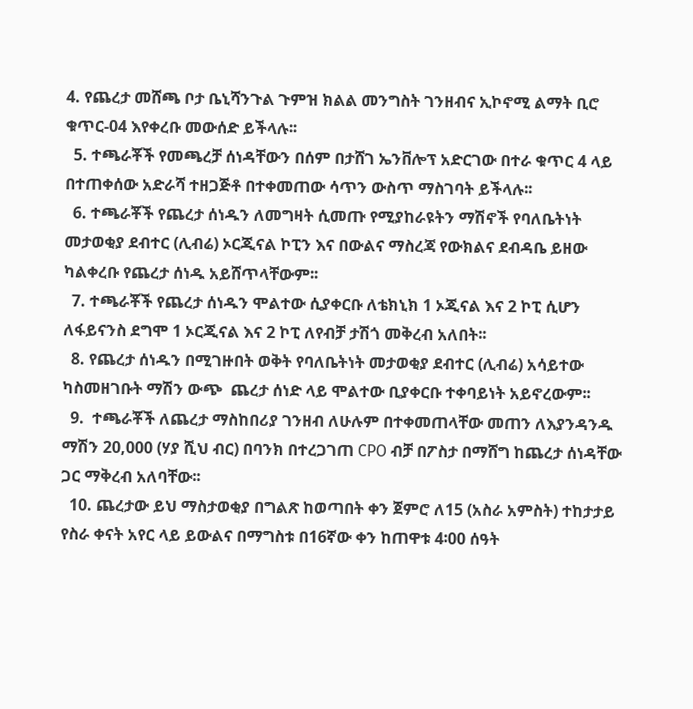4. የጨረታ መሸጫ ቦታ ቤኒሻንጉል ጉምዝ ክልል መንግስት ገንዘብና ኢኮኖሚ ልማት ቢሮ ቁጥር-04 እየቀረቡ መውሰድ ይችላሉ፡፡
  5. ተጫራቾች የመጫረቻ ሰነዳቸውን በሰም በታሸገ ኤንቨሎፕ አድርገው በተራ ቁጥር 4 ላይ በተጠቀሰው አድራሻ ተዘጋጅቶ በተቀመጠው ሳጥን ውስጥ ማስገባት ይችላሉ፡፡
  6. ተጫራቾች የጨረታ ሰነዱን ለመግዛት ሲመጡ የሚያከራዩትን ማሽኖች የባለቤትነት መታወቂያ ደብተር (ሊብሬ) ኦርጂናል ኮፒን እና በውልና ማስረጃ የውክልና ደብዳቤ ይዘው ካልቀረቡ የጨረታ ሰነዱ አይሸጥላቸውም፡፡
  7. ተጫራቾች የጨረታ ሰነዱን ሞልተው ሲያቀርቡ ለቴክኒክ 1 ኦጂናል እና 2 ኮፒ ሲሆን ለፋይናንስ ደግሞ 1 ኦርጂናል እና 2 ኮፒ ለየብቻ ታሽጎ መቅረብ አለበት፡፡
  8. የጨረታ ሰነዱን በሚገዙበት ወቅት የባለቤትነት መታወቂያ ደብተር (ሊብሬ) አሳይተው ካስመዘገቡት ማሽን ውጭ  ጨረታ ሰነድ ላይ ሞልተው ቢያቀርቡ ተቀባይነት አይኖረውም፡፡
  9.  ተጫራቾች ለጨረታ ማስከበሪያ ገንዘብ ለሁሉም በተቀመጠላቸው መጠን ለእያንዳንዱ ማሽን 20,000 (ሃያ ሺህ ብር) በባንክ በተረጋገጠ CPO ብቻ በፖስታ በማሸግ ከጨረታ ሰነዳቸው ጋር ማቅረብ አለባቸው፡፡
  10. ጨረታው ይህ ማስታወቂያ በግልጽ ከወጣበት ቀን ጀምሮ ለ15 (አስራ አምስት) ተከታታይ የስራ ቀናት አየር ላይ ይውልና በማግስቱ በ16ኛው ቀን ከጠዋቱ 4፡00 ሰዓት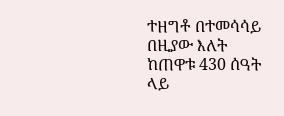ተዘግቶ በተመሳሳይ በዚያው እለት ከጠዋቱ 430 ሰዓት ላይ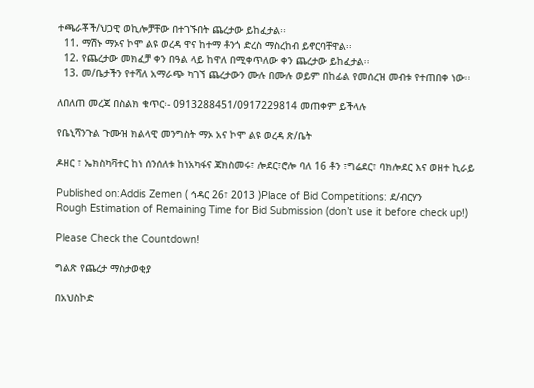ተጫራቾች/ህጋዊ ወኪሎቻቸው በተገኙበት ጨረታው ይከፈታል፡፡
  11. ማሽኑ ማኦና ኮሞ ልዩ ወረዳ ዋና ከተማ ቶንጎ ድረስ ማስረከብ ይኖርባቸዋል፡፡
  12. የጨረታው መክፈቻ ቀን በዓል ላይ ከዋለ በሚቀጥለው ቀን ጨረታው ይከፈታል፡፡
  13. መ/ቤታችን የተሻለ አማራጭ ካገኘ ጨረታውን ሙሉ በሙሉ ወይም በከፊል የመሰረዝ መብቱ የተጠበቀ ነው፡፡

ለበለጠ መረጃ በስልክ ቁጥር፡- 0913288451/0917229814 መጠቀም ይችላሉ

የቤኒሻንጉል ጉሙዝ ክልላዊ መንግስት ማኦ አና ኮሞ ልዩ ወረዳ ጽ/ቤት

ዶዘር ፣ ኤክስካቫተር ከነ ሰንሰለቱ ከነአካፋና ጃክስመሩ፣ ሎደር፣ሮሎ ባለ 16 ቶን ፣ግሬደር፣ ባክሎደር እና ወዘተ ኪራይ

Published on:Addis Zemen ( ኅዳር 26፣ 2013 )Place of Bid Competitions: ደ/ብርሃን
Rough Estimation of Remaining Time for Bid Submission (don’t use it before check up!)

Please Check the Countdown!

ግልጽ የጨረታ ማስታወቂያ

በአህስኮድ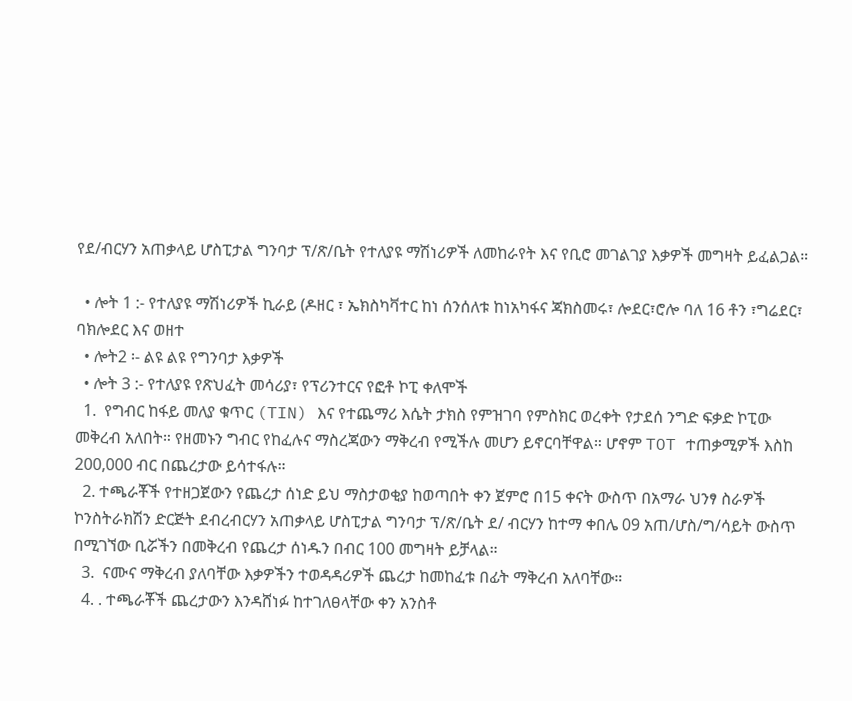የደ/ብርሃን አጠቃላይ ሆስፒታል ግንባታ ፕ/ጽ/ቤት የተለያዩ ማሽነሪዎች ለመከራየት እና የቢሮ መገልገያ እቃዎች መግዛት ይፈልጋል።

  • ሎት 1 :- የተለያዩ ማሽነሪዎች ኪራይ (ዶዘር ፣ ኤክስካቫተር ከነ ሰንሰለቱ ከነአካፋና ጃክስመሩ፣ ሎደር፣ሮሎ ባለ 16 ቶን ፣ግሬደር፣ ባክሎደር እና ወዘተ
  • ሎት2 ፡- ልዩ ልዩ የግንባታ እቃዎች
  • ሎት 3 :- የተለያዩ የጽህፈት መሳሪያ፣ የፕሪንተርና የፎቶ ኮፒ ቀለሞች
  1.  የግብር ከፋይ መለያ ቁጥር (TIN) እና የተጨማሪ እሴት ታክስ የምዝገባ የምስክር ወረቀት የታደሰ ንግድ ፍቃድ ኮፒው መቅረብ አለበት። የዘመኑን ግብር የከፈሉና ማስረጃውን ማቅረብ የሚችሉ መሆን ይኖርባቸዋል። ሆኖም TOT ተጠቃሚዎች እስከ 200,000 ብር በጨረታው ይሳተፋሉ።
  2. ተጫራቾች የተዘጋጀውን የጨረታ ሰነድ ይህ ማስታወቂያ ከወጣበት ቀን ጀምሮ በ15 ቀናት ውስጥ በአማራ ህንፃ ስራዎች ኮንስትራክሽን ድርጅት ደብረብርሃን አጠቃላይ ሆስፒታል ግንባታ ፕ/ጽ/ቤት ደ/ ብርሃን ከተማ ቀበሌ 09 አጠ/ሆስ/ግ/ሳይት ውስጥ በሚገኘው ቢሯችን በመቅረብ የጨረታ ሰነዱን በብር 100 መግዛት ይቻላል።
  3.  ናሙና ማቅረብ ያለባቸው እቃዎችን ተወዳዳሪዎች ጨረታ ከመከፈቱ በፊት ማቅረብ አለባቸው።
  4. . ተጫራቾች ጨረታውን እንዳሸነፉ ከተገለፀላቸው ቀን አንስቶ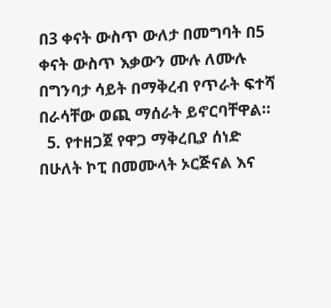በ3 ቀናት ውስጥ ውለታ በመግባት በ5 ቀናት ውስጥ እቃውን ሙሉ ለሙሉ በግንባታ ሳይት በማቅረብ የጥራት ፍተሻ በራሳቸው ወጪ ማሰራት ይኖርባቸዋል።
  5. የተዘጋጀ የዋጋ ማቅረቢያ ሰነድ በሁለት ኮፒ በመሙላት ኦርጅናል እና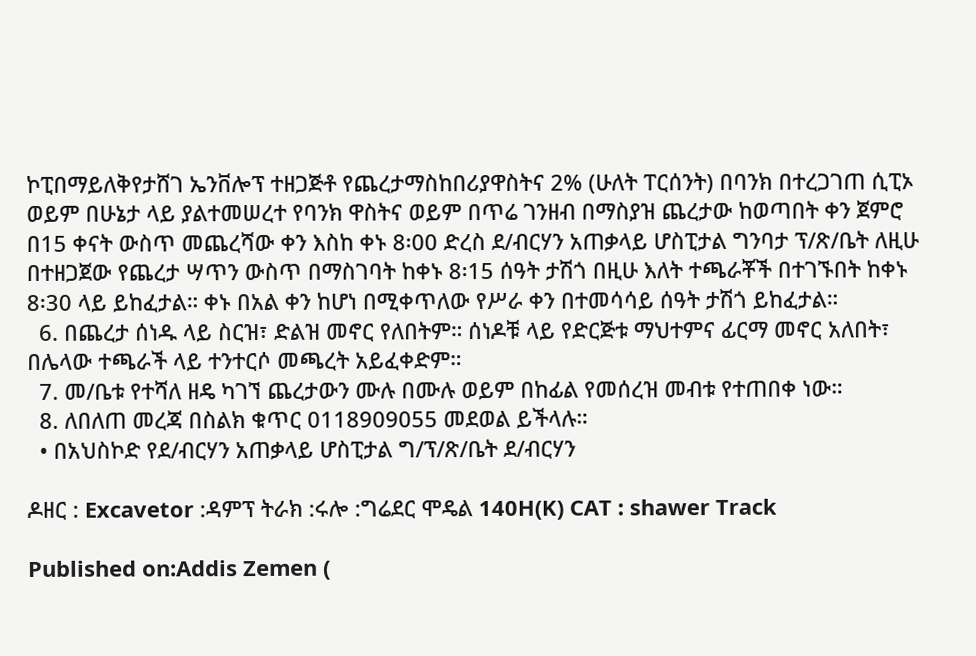ኮፒበማይለቅየታሸገ ኤንቨሎፕ ተዘጋጅቶ የጨረታማስከበሪያዋስትና 2% (ሁለት ፐርሰንት) በባንክ በተረጋገጠ ሲፒኦ ወይም በሁኔታ ላይ ያልተመሠረተ የባንክ ዋስትና ወይም በጥሬ ገንዘብ በማስያዝ ጨረታው ከወጣበት ቀን ጀምሮ በ15 ቀናት ውስጥ መጨረሻው ቀን እስከ ቀኑ 8፡00 ድረስ ደ/ብርሃን አጠቃላይ ሆስፒታል ግንባታ ፕ/ጽ/ቤት ለዚሁ በተዘጋጀው የጨረታ ሣጥን ውስጥ በማስገባት ከቀኑ 8፡15 ሰዓት ታሽጎ በዚሁ እለት ተጫራቾች በተገኙበት ከቀኑ 8፡30 ላይ ይከፈታል። ቀኑ በአል ቀን ከሆነ በሚቀጥለው የሥራ ቀን በተመሳሳይ ሰዓት ታሽጎ ይከፈታል።
  6. በጨረታ ሰነዱ ላይ ስርዝ፣ ድልዝ መኖር የለበትም። ሰነዶቹ ላይ የድርጅቱ ማህተምና ፊርማ መኖር አለበት፣ በሌላው ተጫራች ላይ ተንተርሶ መጫረት አይፈቀድም።
  7. መ/ቤቱ የተሻለ ዘዴ ካገኘ ጨረታውን ሙሉ በሙሉ ወይም በከፊል የመሰረዝ መብቱ የተጠበቀ ነው።
  8. ለበለጠ መረጃ በስልክ ቁጥር 0118909055 መደወል ይችላሉ።
  • በአህስኮድ የደ/ብርሃን አጠቃላይ ሆስፒታል ግ/ፕ/ጽ/ቤት ደ/ብርሃን

ዶዘር : Excavetor :ዳምፕ ትራክ :ሩሎ :ግሬደር ሞዴል 140H(K) CAT : shawer Track

Published on:Addis Zemen (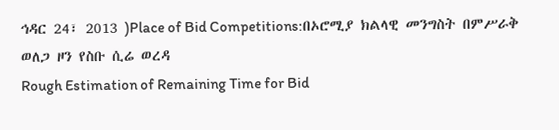ኅዳር 24፣ 2013 )Place of Bid Competitions:በኦሮሚያ ክልላዊ መንግስት በምሥራቅ ወለጋ ዞን የስቡ ሲሬ ወረዳ
Rough Estimation of Remaining Time for Bid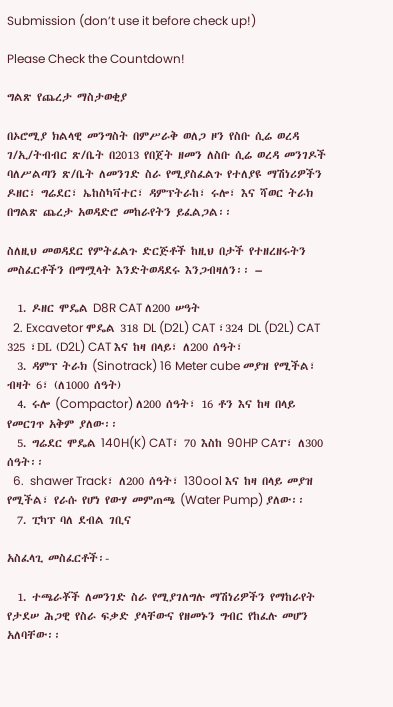Submission (don’t use it before check up!)

Please Check the Countdown!

ግልጽ የጨረታ ማስታወቂያ

በኦሮሚያ ክልላዊ መንግስት በምሥራቅ ወለጋ ዞን የስቡ ሲሬ ወረዳ ገ/ኢ/ትብብር ጽ/ቤት በ2013 የበጀት ዘመን ለስቡ ሲሬ ወረዳ መንገዶች ባለሥልጣን ጽ/ቤት ለመንገድ ስራ የሚያስፈልጉ የተለያዩ ማሽነሪዎችን ዶዘር፣ ግሬደር፣ ኤከስካቫተር፣ ዳምፕትራከ፣ ሩሎ፣ እና ሻወር ትራክ በግልጽ ጨረታ አወዳድሮ መከራየትን ይፈልጋል፡፡

ስለዚህ መወዳደር የምትፈልጉ ድርጅቶች ከዚህ በታች የተዘረዘሩትን መስፈርቶችን በማሟላት እንድትወዳደሩ እንጋብዛለን፡፡ –

  1. ዶዘር ሞዴል D8R CAT ለ200 ሠዓት
  2. Excavetor ሞዴል 318 DL (D2L) CAT ፣324 DL (D2L) CAT 325 ፣DL (D2L) CAT እና ከዛ በላይ፣ ለ200 ሰዓት፣
  3. ዳምፕ ትራክ (Sinotrack) 16 Meter cube መያዝ የሚችል፣ ብዛት 6፣ (ለ1000 ሰዓት)
  4. ሩሎ (Compactor) ለ200 ሰዓት፣ 16 ቶን እና ከዛ በላይ የመርገጥ አቅም ያለው፡፡
  5. ግሬደር ሞዴል 140H(K) CAT፣ 70 እስከ 90HP CAፐ፣ ለ300 ሰዓት፡፡
  6.  shawer Track፣ ለ200 ሰዓት፣ 130ool እና ከዛ በላይ መያዝ የሚችል፣ የራሱ የሆነ የውሃ መምጠጫ (Water Pump) ያለው፡፡
  7. ፒካፕ ባለ ደብል ገቢና

አስፈላጊ መስፈርቶች፡-

  1. ተጫራቾች ለመንገድ ስራ የሚያገለግሉ ማሽነሪዎችን የማከራየት የታደሠ ሕጋዊ የስራ ፍቃድ ያላቸውና የዘመኑን ግብር የከፈሉ መሆን አለባቸው፡፡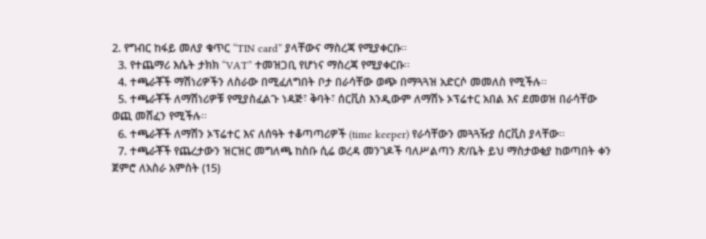2. የግብር ከፋይ መለያ ቁጥር “TIN card” ያላቸውና ማስረጃ የሚያቀርቡ፡፡
  3. የተጨማሪ እሴት ታክክ “VAT” ተመዝጋቢ የሆነና ማስረጃ የሚያቀርቡ፡፡
  4. ተጫራቾች ማሽነሪዎችን ለስራው በሚፈለግበት ቦታ በራሳቸው ወጭ በማጓጓዝ አድርሶ መመለስ የሚችሉ፡፡
  5. ተጫራቾች ለማሽነሪዎቹ የሚያስፈልጉ ነዳጅ፣ ቅባት፣ ሰርቪስ እንዲውም ለማሽኑ ኦፕሬተር አበል እና ደመወዝ በራሳቸው ወጪ መሸፈን የሚችሉ፡፡
  6. ተጫራቾች ለማሽን ኦፕሬተር እና ለሰዓት ተቆጣጣሪዎች (time keeper) የራሳቸውን መጓጓዥያ ሰርቪስ ያላቸው፡፡
  7. ተጫራቾች የጨረታውን ዝርዝር መግለጫ ከስቡ ሲሬ ወረዳ መንገዶች ባለሥልጣን ጽ/ቤት ይህ ማስታወቂያ ከወጣበት ቀን ጀምሮ ለአስራ አምስት (15)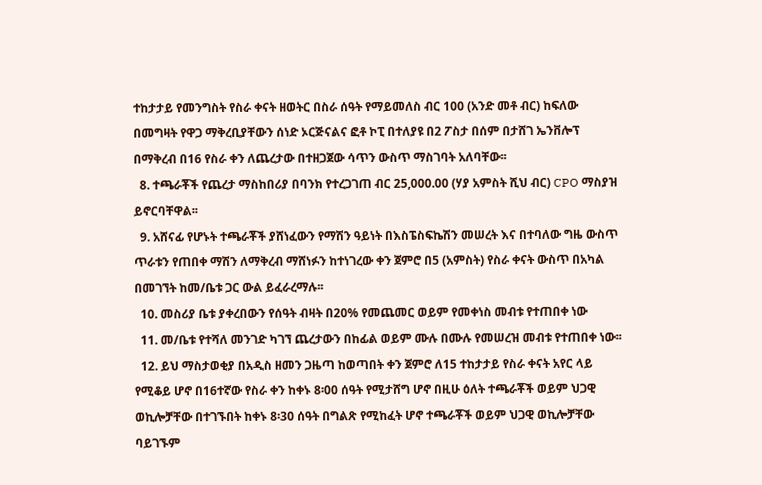ተከታታይ የመንግስት የስራ ቀናት ዘወትር በስራ ሰዓት የማይመለስ ብር 100 (አንድ መቶ ብር) ከፍለው በመግዛት የዋጋ ማቅረቢያቸውን ሰነድ ኦርጅናልና ፎቶ ኮፒ በተለያዩ በ2 ፖስታ በሰም በታሸገ ኤንቨሎፕ በማቅረብ በ16 የስራ ቀን ለጨረታው በተዘጋጀው ሳጥን ውስጥ ማስገባት አለባቸው፡፡
  8. ተጫራቾች የጨረታ ማስከበሪያ በባንክ የተረጋገጠ ብር 25,000.00 (ሃያ አምስት ሺህ ብር) CPO ማስያዝ ይኖርባቸዋል፡፡
  9. አሸናፊ የሆኑት ተጫራቾች ያሸነፈውን የማሽን ዓይነት በእስፔስፍኬሽን መሠረት እና በተባለው ግዜ ውስጥ ጥራቱን የጠበቀ ማሽን ለማቅረብ ማሸነፉን ከተነገረው ቀን ጀምሮ በ5 (አምስት) የስራ ቀናት ውስጥ በአካል በመገኘት ከመ/ቤቱ ጋር ውል ይፈራረማሉ፡፡
  10. መስሪያ ቤቱ ያቀረበውን የሰዓት ብዛት በ20% የመጨመር ወይም የመቀነስ መብቱ የተጠበቀ ነው
  11. መ/ቤቱ የተሻለ መንገድ ካገኘ ጨረታውን በከፊል ወይም ሙሉ በሙሉ የመሠረዝ መብቱ የተጠበቀ ነው፡፡
  12. ይህ ማስታወቂያ በአዲስ ዘመን ጋዜጣ ከወጣበት ቀን ጀምሮ ለ15 ተከታታይ የስራ ቀናት አየር ላይ የሚቆይ ሆኖ በ16ተኛው የስራ ቀን ከቀኑ 8፡00 ሰዓት የሚታሸግ ሆኖ በዚሁ ዕለት ተጫራቾች ወይም ህጋዊ ወኪሎቻቸው በተገኙበት ከቀኑ 8፡30 ሰዓት በግልጽ የሚከፈት ሆኖ ተጫራቾች ወይም ህጋዊ ወኪሎቻቸው ባይገኙም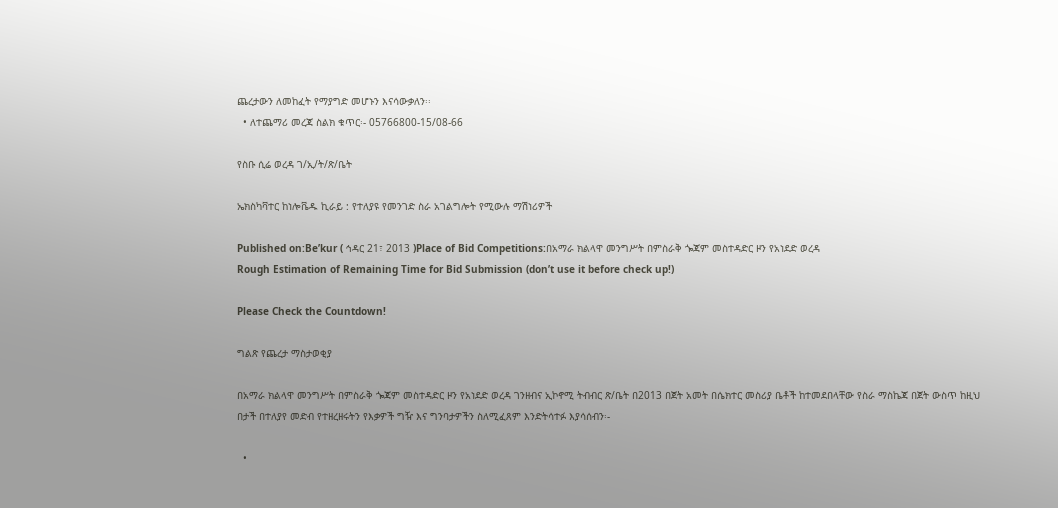ጨረታውን ለመከፈት የማያግድ መሆኑን እናሳውቃለን፡፡
  • ለተጨማሪ መረጃ ስልክ ቁጥር፡- 05766800-15/08-66

የስቡ ሲሬ ወረዳ ገ/ኢ/ት/ጽ/ቤት

ኤክስካቫተር ከነሎቬዱ ኪራይ : የተለያዩ የመንገድ ስራ አገልግሎት የሚውሉ ማሽነሪዎች

Published on:Be’kur ( ኅዳር 21፣ 2013 )Place of Bid Competitions:በአማራ ክልላዋ መንግሥት በምስራቅ ጐጃም መስተዳድር ዞን የአነደድ ወረዳ
Rough Estimation of Remaining Time for Bid Submission (don’t use it before check up!)

Please Check the Countdown!

ግልጽ የጨረታ ማስታወቂያ

በአማራ ክልላዋ መንግሥት በምስራቅ ጐጃም መስተዳድር ዞን የአነደድ ወረዳ ገንዘብና ኢኮኖሚ ትብብር ጽ/ቤት በ2013 በጀት አመት በሴክተር መስሪያ ቤቶች ከተመደበላቸው የስራ ማስኬጃ በጀት ውስጥ ከዚህ በታች በተለያየ መድብ የተዘረዘሩትን የእቃዎች ግዥ እና ግንባታዎችን ስለሚፈጸም እንድትሳተፉ እያሳሰብን፡-

  •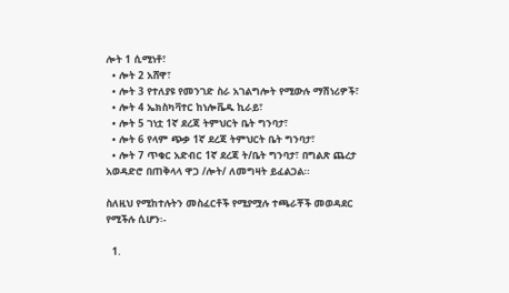ሎት 1 ሲሚነቶ፣
  • ሎት 2 አሸዋ፣
  • ሎት 3 የተለያዩ የመንገድ ስራ አገልግሎት የሚውሉ ማሽነሪዎች፣
  • ሎት 4 ኤክስካቫተር ከነሎቬዱ ኪራይ፣
  • ሎት 5 ገነቷ 1ኛ ደረጃ ትምህርት ቤት ግንባታ፣
  • ሎት 6 የላም ጭቃ 1ኛ ደረጃ ትምህርት ቤት ግንባታ፣
  • ሎት 7 ጥቁር አድብር 1ኛ ደረጃ ት/ቤት ግንባታ፣ በግልጽ ጨረታ አወዳድሮ በጠቅላላ ዋጋ /ሎት/ ለመግዛት ይፈልጋል፡፡

ስለዚህ የሚከተሉትን መስፈርቶች የሚያሟሉ ተጫራቾች መወዳደር የሚችሉ ሲሆን፡-

  1.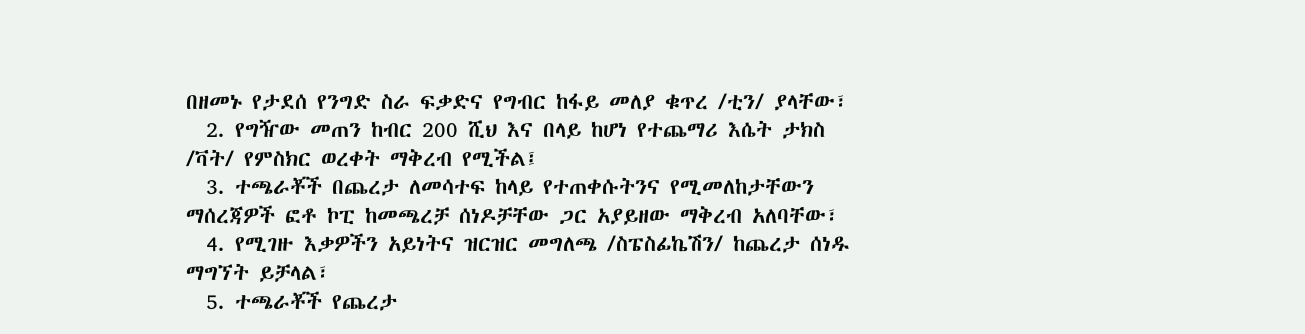በዘመኑ የታደሰ የንግድ ስራ ፍቃድና የግብር ከፋይ መለያ ቁጥረ /ቲን/ ያላቸው፣
  2. የግዥው መጠን ከብር 200 ሺህ እና በላይ ከሆነ የተጨማሪ እሴት ታክስ /ቫት/ የምስክር ወረቀት ማቅረብ የሚችል፤
  3. ተጫራቾች በጨረታ ለመሳተፍ ከላይ የተጠቀሱትንና የሚመለከታቸውን ማሰረጃዎች ፎቶ ኮፒ ከመጫረቻ ሰነዶቻቸው ጋር አያይዘው ማቅረብ አለባቸው፣
  4. የሚገዙ እቃዎችን አይነትና ዝርዝር መግለጫ /ስፔስፊኬሽን/ ከጨረታ ሰነዱ ማግኘት ይቻላል፣
  5. ተጫራቾች የጨረታ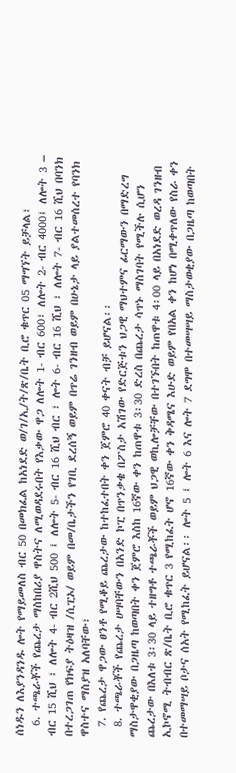ሰነዱን ለእያንዳንዱ ሎት የማይመለስ ብር 50 በመክፈል ከአነደድ ወ/ገ/ኢ/ት/ጽ/ቤት ቢሮ ቁጥር 05 ማግኘት ይቻላል፣
  6. ተጫራቾች የጨረታ ማስከበሪያ ዋስትና ለሚወዳደሩበት የእቃው ዋጋ ለሎት 1- ብር 600፣ ለሎት 2- ብር 4000፤ ለሎት 3 – ብር 15 ሺህ ፣ ለሎት 4- ብር 2ሺህ 500 ፤ ለሎት 5- ብር 16 ሺህ ብር ፣ ሎት 6- ብር 16 ሺህ ፣ ለሎት 7- ብር 16 ሺህ በባንክ በተረጋገጠ የክፍያ ትዕዛዝ /ሲፒኦ/ ወይም በመ/ቤታችን የገቢ ደረሰኝ ወይም በጥሬ ገንዘብ ወይም በሁኔታ ላይ ያልተመሰረተ የባንክ ዋስተና ማስያዝ አለባቸው፣
  7. የጨረታ ዋጋው ፀንቶ የሚቆይ ጨረታው ከተከፈተበት ቀን ጀምሮ 40 ቀናት ብቻ ይሆናል፡፡
  8. ተጫራቾች የጨረታ ሀሣባቸውን በአንድ ኮፒ በጥንቃቄ በፖስታ አሽገው የድርጅቱን ህጋዊ ማህተምና ፊርማውን በማድረግ ማስታዋቂያው በጋዜጣ ከወጣበት ቀን ጀምሮ እስከ 16ኛው ቀን ከጠዋቱ 3፡30 ድረስ በጨረታ ሳጥኑ ማስገባት የሚችሉ ሲሆን ጨረታው በእለቱ 3፡30 ላይ ተዘግቶ ተጫራቾች ወይም ህጋዊ ወኪሎቻቸው በተገኙበት ከጠዋቱ 4፡00 ላይ በአነደድ ወረዳ ገንዘብ ኢኮኖሚ ትብብር ጽ/ቤት ቢሮ ቁጥር 3 የሚከፈት ሆኖ 16ኛው ቀን ቅዳሜና እሁድ ወይም የበአል ቀን ከሆነ በሚቀጥለው የስራ ቀን በተመማሣይ ቦታና ሰአት የሚከፈት ይሆናል፡፡ ሎት 5 ፤ ሎት 6 እና ሎት 7 ደግሞ በተመሣሣይ ማስታወቂያው በጋዜጣ ከወጣበት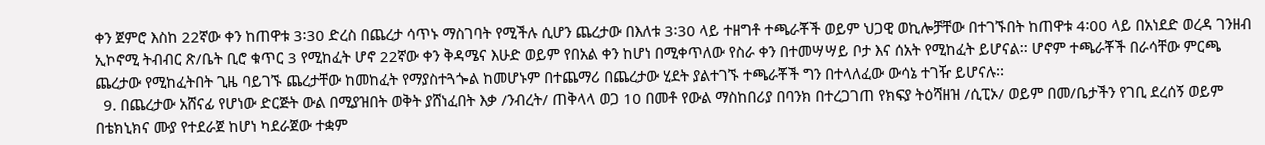ቀን ጀምሮ እስከ 22ኛው ቀን ከጠዋቱ 3፡30 ድረስ በጨረታ ሳጥኑ ማስገባት የሚችሉ ሲሆን ጨረታው በእለቱ 3፡30 ላይ ተዘግቶ ተጫራቾች ወይም ህጋዊ ወኪሎቻቸው በተገኙበት ከጠዋቱ 4፡00 ላይ በአነደድ ወረዳ ገንዘብ ኢኮኖሚ ትብብር ጽ/ቤት ቢሮ ቁጥር 3 የሚከፈት ሆኖ 22ኛው ቀን ቅዳሜና እሁድ ወይም የበአል ቀን ከሆነ በሚቀጥለው የስራ ቀን በተመሣሣይ ቦታ እና ሰአት የሚከፈት ይሆናል፡፡ ሆኖም ተጫራቾች በራሳቸው ምርጫ ጨረታው የሚከፈትበት ጊዜ ባይገኙ ጨረታቸው ከመከፈት የማያስተጓጐል ከመሆኑም በተጨማሪ በጨረታው ሂደት ያልተገኙ ተጫራቾች ግን በተላለፈው ውሳኔ ተገዥ ይሆናሉ፡፡
  9. በጨረታው አሸናፊ የሆነው ድርጅት ውል በሚያዝበት ወቅት ያሸነፈበት እቃ /ንብረት/ ጠቅላላ ወጋ 10 በመቶ የውል ማስከበሪያ በባንክ በተረጋገጠ የክፍያ ትዕሻዘዝ /ሲፒኦ/ ወይም በመ/ቤታችን የገቢ ደረሰኝ ወይም በቴክኒክና ሙያ የተደራጀ ከሆነ ካደራጀው ተቋም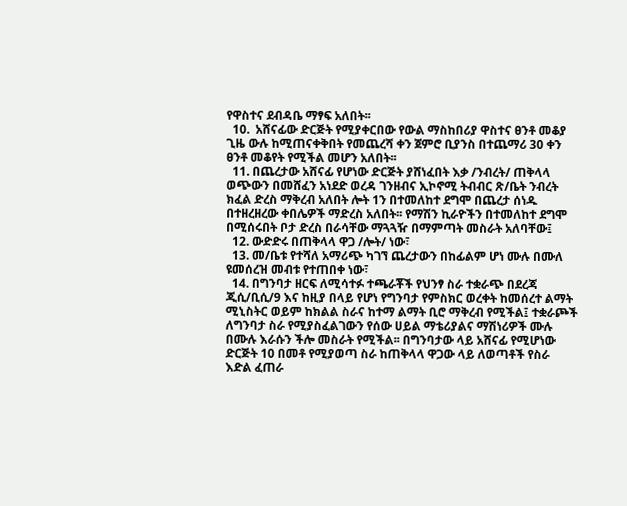የዋስተና ደብዳቤ ማፃፍ አለበት፡፡
  10.  አሸናፊው ድርጅት የሚያቀርበው የውል ማስከበሪያ ዋስተና ፀንቶ መቆያ ጊዜ ውሉ ከሚጠናቀቅበት የመጨረሻ ቀን ጀምሮ ቢያንስ በተጨማሪ 30 ቀን ፀንቶ መቆየት የሚችል መሆን አለበት፡፡
  11. በጨረታው አሸናፊ የሆነው ድርጅት ያሸነፈበት እቃ /ንብረት/ ጠቅላላ ወጭውን በመሸፈን አነደድ ወረዳ ገንዘብና ኢኮኖሚ ትብብር ጽ/ቤት ንብረት ክፈል ድረስ ማቅረብ አለበት ሎት 1ን በተመለከተ ደግሞ በጨረታ ሰነዱ በተዘረዘረው ቀበሌዎች ማድረስ አለበት፡፡ የማሽን ኪራዮችን በተመለከተ ደግሞ በሚሰሩበት ቦታ ድረስ በራሳቸው ማጓጓዥ በማምጣት መስራት አለባቸው፤
  12. ውድድሩ በጠቅላላ ዋጋ /ሎት/ ነው፣
  13. መ/ቤቱ የተሻለ አማሪጭ ካገኘ ጨረታውን በከፊልም ሆነ ሙሉ በሙለ ዩመሰረዝ መብቱ የተጠበቀ ነው፣
  14. በግንባታ ዘርፍ ለሚሳተፉ ተጫራቾች የህንፃ ስራ ተቋራጭ በደረጃ ጂሲ/ቢሲ/9 እና ከዚያ በላይ የሆነ የግንባታ የምስክር ወረቀት ከመሰረተ ልማት ሚኒስትር ወይም ከክልል ስራና ከተማ ልማት ቢሮ ማቅረብ የሚችል፤ ተቋራጮች ለግንባታ ስራ የሚያስፈልገውን የሰው ሀይል ማቴሪያልና ማሽነሪዎች ሙሉ በሙሉ እራሱን ችሎ መስራት የሚችል፡፡ በግንባታው ላይ አሸናፊ የሚሆነው ድርጅት 10 በመቶ የሚያወጣ ስራ ከጠቅላላ ዋጋው ላይ ለወጣቶች የስራ እድል ፈጠራ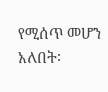የሚሰጥ መሆን አለበት፡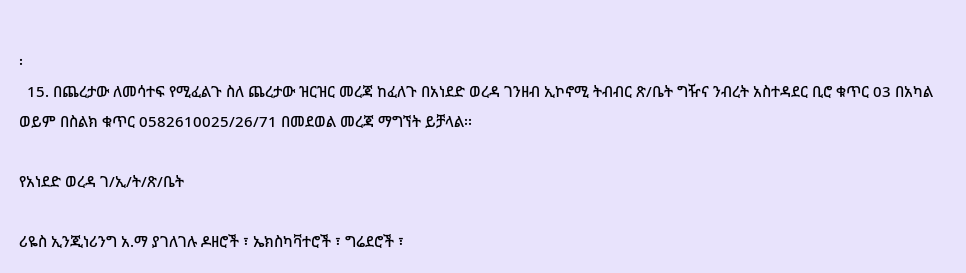፡
  15. በጨረታው ለመሳተፍ የሚፈልጉ ስለ ጨረታው ዝርዝር መረጃ ከፈለጉ በአነደድ ወረዳ ገንዘብ ኢኮኖሚ ትብብር ጽ/ቤት ግዥና ንብረት አስተዳደር ቢሮ ቁጥር 03 በአካል ወይም በስልክ ቁጥር 0582610025/26/71 በመደወል መረጃ ማግኘት ይቻላል፡፡

የአነደድ ወረዳ ገ/ኢ/ት/ጽ/ቤት

ሪዬስ ኢንጂነሪንግ አ.ማ ያገለገሉ ዶዘሮች ፣ ኤክስካቫተሮች ፣ ግሬደሮች ፣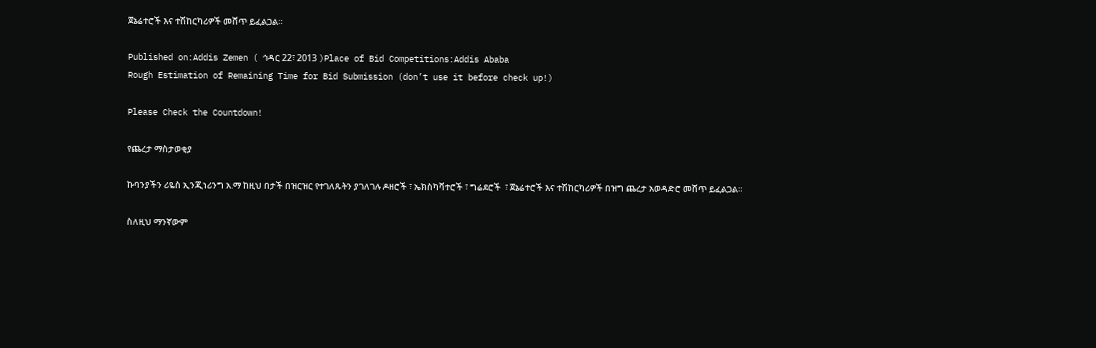ጀኔሬተሮች እና ተሽከርካሪዎች መሸጥ ይፈልጋል።

Published on:Addis Zemen ( ኅዳር 22፣ 2013 )Place of Bid Competitions:Addis Ababa
Rough Estimation of Remaining Time for Bid Submission (don’t use it before check up!)

Please Check the Countdown!

የጨረታ ማስታወቂያ

ኩባንያችን ሪዬስ ኢንጂነሪንግ አ.ማ ከዚህ በታች በዝርዝር የተገለጹትን ያገለገሉ ዶዘሮች ፣ ኤክስካቫተሮች ፣ ግሬደሮች  ፣ ጀኔሬተሮች እና ተሽከርካሪዎች በዝግ ጨረታ አወዳድሮ መሸጥ ይፈልጋል።

ስለዚህ ማንኛውም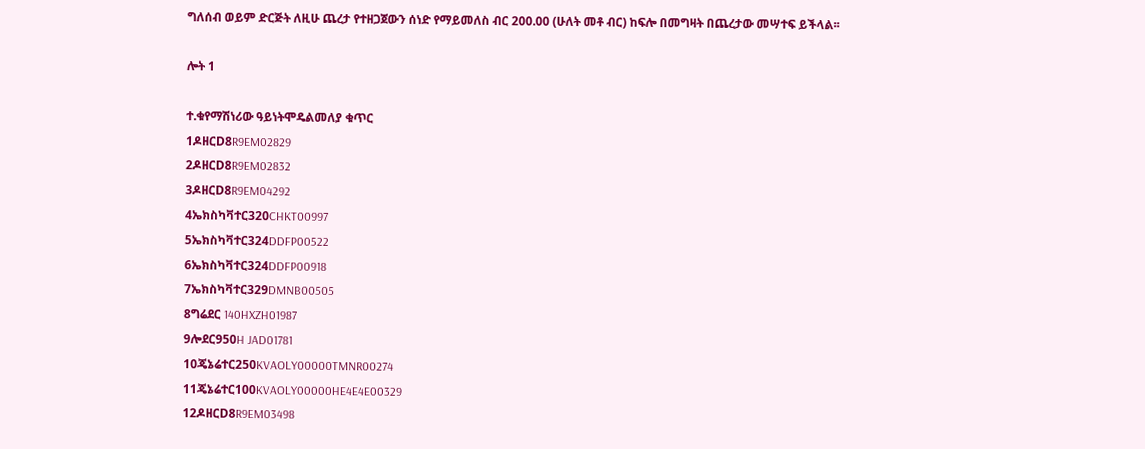ግለሰብ ወይም ድርጅት ለዚሁ ጨረታ የተዘጋጀውን ሰነድ የማይመለስ ብር 200.00 (ሁለት መቶ ብር) ከፍሎ በመግዛት በጨረታው መሣተፍ ይችላል፡፡

ሎት 1

ተ.ቁየማሽነሪው ዓይነትሞዴልመለያ ቁጥር
1ዶዘርD8R9EM02829
2ዶዘርD8R9EM02832
3ዶዘርD8R9EM04292
4ኤክስካቫተር320CHKT00997
5ኤክስካቫተር324DDFP00522
6ኤክስካቫተር324DDFP00918
7ኤክስካቫተር329DMNB00505
8ግሬደር 140HXZH01987
9ሎደር950H JAD01781
10ጄኔሬተር250KVAOLY00000TMNR00274
11ጄኔሬተር100KVAOLY00000HE4E4E00329
12ዶዘርD8R9EM03498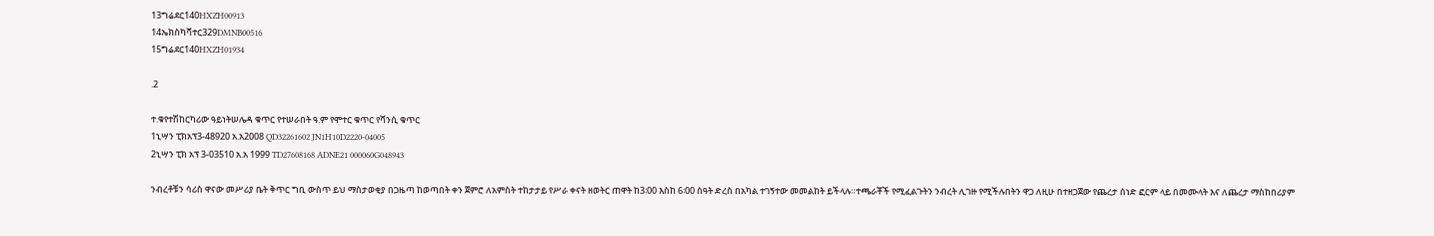13ግሬደር140HXZH00913
14ኤክስካቫተር329DMNB00516
15ግሬደር140HXZH01934

.2

ተ.ቁየተሽከርካሪው ዓይነትሠሌዳ ቁጥር የተሠራበት ዓ.ም የሞተር ቁጥር የሻንሲ ቁጥር
1ኒሣን ፒክአፕ3-48920 አ.አ2008 QD32261602 JN1H10D2220-04005
2ኒሣን ፒክ አፕ 3-03510 አ.አ 1999 TD27608168 ADNE21 000060G048943

ንብረቶቹን ሳሪስ ዋናው መሥሪያ ቤት ቅጥር ግቢ ውስጥ ይህ ማስታወቂያ በጋዜጣ ከወጣበት ቀን ጀምሮ ለአምስት ተከታታይ የሥራ ቀናት ዘወትር ጠዋት ከ3፡00 እስከ 6፡00 ሰዓት ድረስ በአካል ተገኝተው መመልከት ይችላሉ።ተጫራቾች የሚፈልጉትን ንብረት ሊገዙ የሚችሉበትን ዋጋ ለዚሁ በተዘጋጀው የጨረታ ሰነድ ፎርም ላይ በመሙላት እና ለጨረታ ማስከበሪያም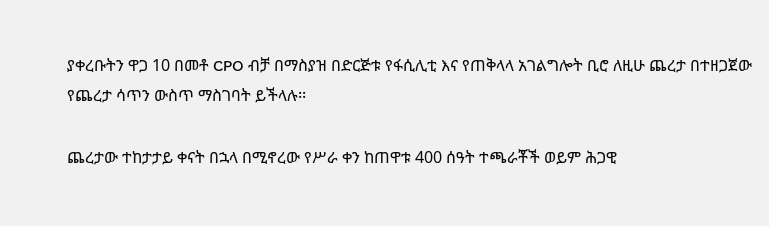ያቀረቡትን ዋጋ 10 በመቶ CPO ብቻ በማስያዝ በድርጅቱ የፋሲሊቲ እና የጠቅላላ አገልግሎት ቢሮ ለዚሁ ጨረታ በተዘጋጀው የጨረታ ሳጥን ውስጥ ማስገባት ይችላሉ፡፡

ጨረታው ተከታታይ ቀናት በኋላ በሚኖረው የሥራ ቀን ከጠዋቱ 400 ሰዓት ተጫራቾች ወይም ሕጋዊ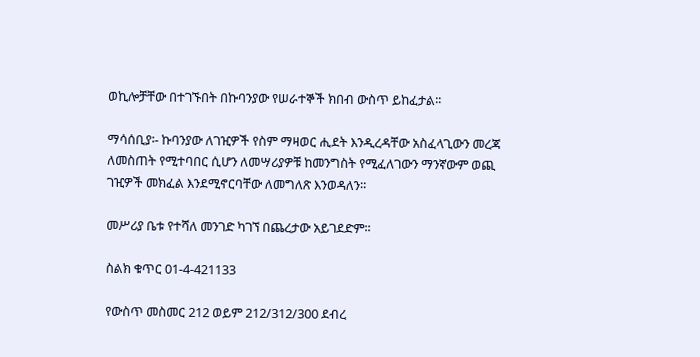ወኪሎቻቸው በተገኙበት በኩባንያው የሠራተኞች ክበብ ውስጥ ይከፈታል፡፡

ማሳሰቢያ፡- ኩባንያው ለገዢዎች የስም ማዛወር ሒደት እንዲረዳቸው አስፈላጊውን መረጃ ለመስጠት የሚተባበር ሲሆን ለመሣሪያዎቹ ከመንግስት የሚፈለገውን ማንኛውም ወጪ ገዢዎች መክፈል እንደሚኖርባቸው ለመግለጽ እንወዳለን።

መሥሪያ ቤቱ የተሻለ መንገድ ካገኘ በጨረታው አይገደድም፡፡

ስልክ ቁጥር 01-4-421133

የውስጥ መስመር 212 ወይም 212/312/300 ደብረ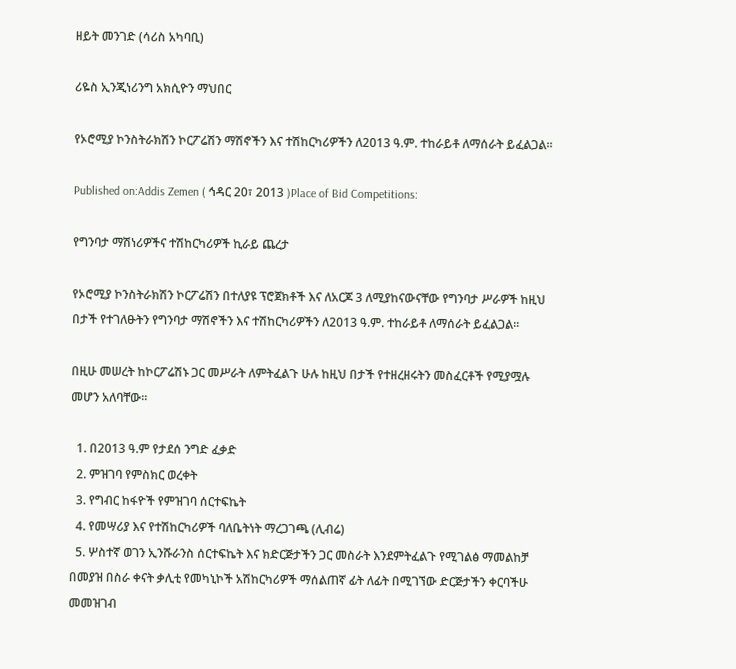ዘይት መንገድ (ሳሪስ አካባቢ)

ሪዬስ ኢንጂነሪንግ አክሲዮን ማህበር

የኦሮሚያ ኮንስትራክሽን ኮርፖሬሽን ማሽኖችን እና ተሽከርካሪዎችን ለ2013 ዓ.ም. ተከራይቶ ለማሰራት ይፈልጋል፡፡

Published on:Addis Zemen ( ኅዳር 20፣ 2013 )Place of Bid Competitions:

የግንባታ ማሽነሪዎችና ተሽከርካሪዎች ኪራይ ጨረታ

የኦሮሚያ ኮንስትራክሽን ኮርፖሬሽን በተለያዩ ፕሮጀክቶች እና ለአርጆ 3 ለሚያከናውናቸው የግንባታ ሥራዎች ከዚህ በታች የተገለፁትን የግንባታ ማሽኖችን እና ተሽከርካሪዎችን ለ2013 ዓ.ም. ተከራይቶ ለማሰራት ይፈልጋል፡፡

በዚሁ መሠረት ከኮርፖሬሽኑ ጋር መሥራት ለምትፈልጉ ሁሉ ከዚህ በታች የተዘረዘሩትን መስፈርቶች የሚያሟሉ መሆን አለባቸው፡፡

  1. በ2013 ዓ.ም የታደሰ ንግድ ፈቃድ
  2. ምዝገባ የምስክር ወረቀት
  3. የግብር ከፋዮች የምዝገባ ሰርተፍኬት
  4. የመሣሪያ እና የተሽከርካሪዎች ባለቤትነት ማረጋገጫ (ሊብሬ)
  5. ሦስተኛ ወገን ኢንሹራንስ ሰርተፍኬት እና ክድርጅታችን ጋር መስራት እንደምትፈልጉ የሚገልፅ ማመልከቻ በመያዝ በስራ ቀናት ቃሊቲ የመካኒኮች አሽከርካሪዎች ማሰልጠኛ ፊት ለፊት በሚገኘው ድርጅታችን ቀርባችሁ መመዝገብ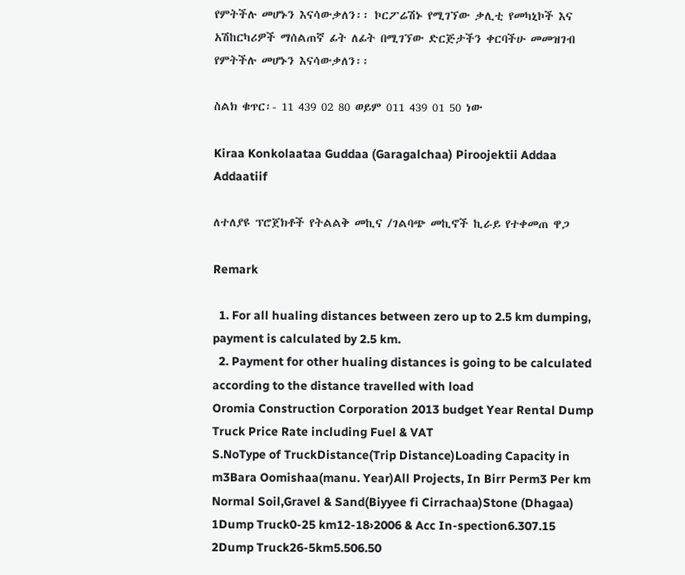የምትችሉ መሆኑን እናሳውቃለን፡፡ ኮርፖሬሽኑ የሚገኘው ቃሊቲ የመካኒኮች እና አሽከርካሪዎች ማሰልጠኛ ፊት ለፊት በሚገኘው ድርጅታችን ቀርባችሁ መመዝገብ የምትችሉ መሆኑን እናሳውቃለን፡፡

ስልክ ቁጥር፡- 11 439 02 80 ወይም 011 439 01 50 ነው

Kiraa Konkolaataa Guddaa (Garagalchaa) Piroojektii Addaa Addaatiif

ለተለያዩ ፕሮጀክቶች የትልልቅ መኪና /ገልባጭ መኪኖች ኪራይ የተቀመጠ ዋጋ

Remark

  1. For all hualing distances between zero up to 2.5 km dumping, payment is calculated by 2.5 km.
  2. Payment for other hualing distances is going to be calculated according to the distance travelled with load
Oromia Construction Corporation 2013 budget Year Rental Dump Truck Price Rate including Fuel & VAT
S.NoType of TruckDistance(Trip Distance)Loading Capacity in m3Bara Oomishaa(manu. Year)All Projects, In Birr Perm3 Per km
Normal Soil,Gravel & Sand(Biyyee fi Cirrachaa)Stone (Dhagaa)
1Dump Truck0-25 km12-18›2006 & Acc In-spection6.307.15
2Dump Truck26-5km5.506.50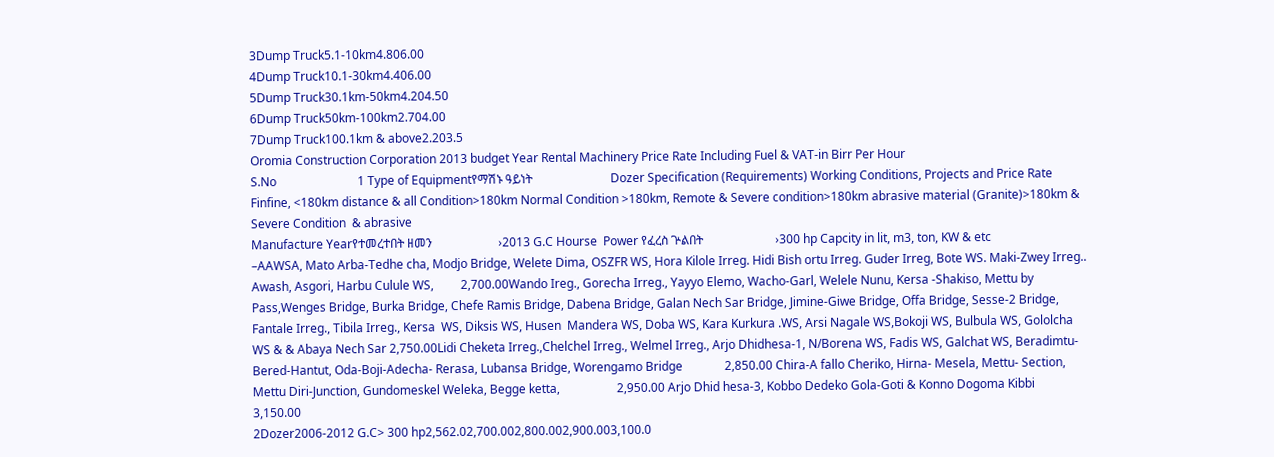3Dump Truck5.1-10km4.806.00
4Dump Truck10.1-30km4.406.00
5Dump Truck30.1km-50km4.204.50
6Dump Truck50km-100km2.704.00
7Dump Truck100.1km & above2.203.5
Oromia Construction Corporation 2013 budget Year Rental Machinery Price Rate Including Fuel & VAT-in Birr Per Hour
S.No                           1 Type of Equipmentየማሽኑ ዓይነት                          Dozer Specification (Requirements) Working Conditions, Projects and Price Rate
Finfine, <180km distance & all Condition>180km Normal Condition >180km, Remote & Severe condition>180km abrasive material (Granite)>180km & Severe Condition  & abrasive
Manufacture Yearየተመረተበት ዘመን                      ›2013 G.C Hourse  Power የፈረስ ጕልበት                        ›300 hp Capcity in lit, m3, ton, KW & etc                       –AAWSA, Mato Arba-Tedhe cha, Modjo Bridge, Welete Dima, OSZFR WS, Hora Kilole Irreg. Hidi Bish ortu Irreg. Guder Irreg, Bote WS. Maki-Zwey Irreg.. Awash, Asgori, Harbu Culule WS,         2,700.00Wando Ireg., Gorecha Irreg., Yayyo Elemo, Wacho-Garl, Welele Nunu, Kersa -Shakiso, Mettu by Pass,Wenges Bridge, Burka Bridge, Chefe Ramis Bridge, Dabena Bridge, Galan Nech Sar Bridge, Jimine-Giwe Bridge, Offa Bridge, Sesse-2 Bridge, Fantale Irreg., Tibila Irreg., Kersa  WS, Diksis WS, Husen  Mandera WS, Doba WS, Kara Kurkura .WS, Arsi Nagale WS,Bokoji WS, Bulbula WS, Gololcha WS & & Abaya Nech Sar 2,750.00Lidi Cheketa Irreg.,Chelchel Irreg., Welmel Irreg., Arjo Dhidhesa-1, N/Borena WS, Fadis WS, Galchat WS, Beradimtu-Bered-Hantut, Oda-Boji-Adecha- Rerasa, Lubansa Bridge, Worengamo Bridge              2,850.00 Chira-A fallo Cheriko, Hirna- Mesela, Mettu- Section, Mettu Diri-Junction, Gundomeskel Weleka, Begge ketta,                   2,950.00 Arjo Dhid hesa-3, Kobbo Dedeko Gola-Goti & Konno Dogoma Kibbi                   3,150.00
2Dozer2006-2012 G.C> 300 hp2,562.02,700.002,800.002,900.003,100.0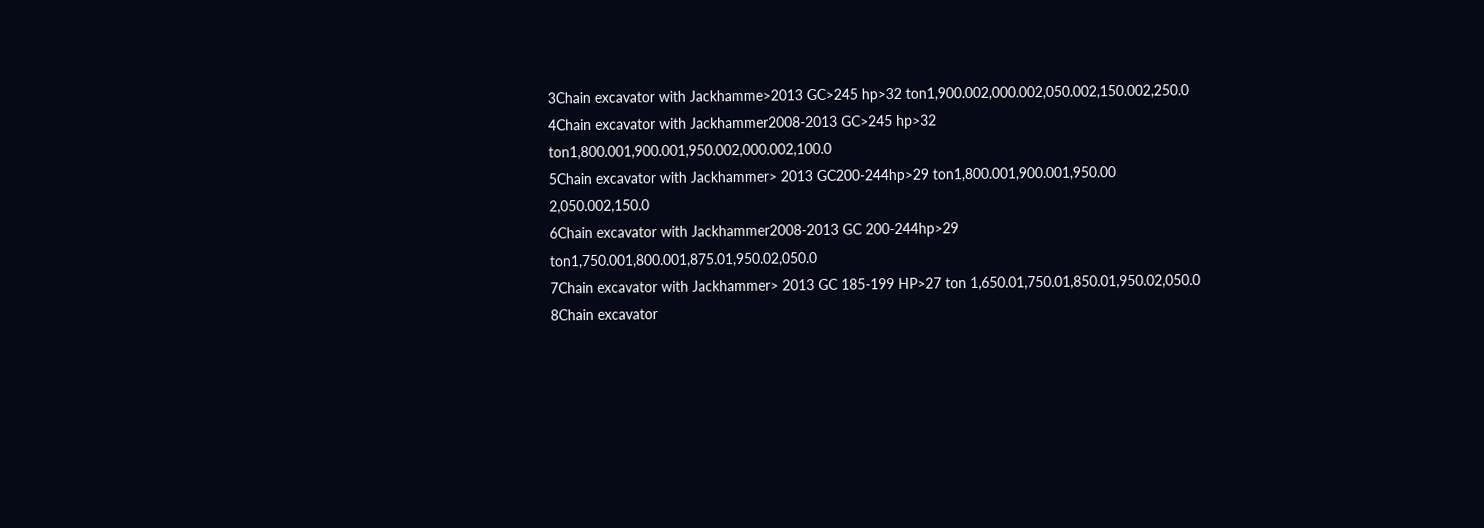3Chain excavator with Jackhamme>2013 GC>245 hp>32 ton1,900.002,000.002,050.002,150.002,250.0
4Chain excavator with Jackhammer2008-2013 GC>245 hp>32 ton1,800.001,900.001,950.002,000.002,100.0
5Chain excavator with Jackhammer> 2013 GC200-244hp>29 ton1,800.001,900.001,950.00 2,050.002,150.0
6Chain excavator with Jackhammer2008-2013 GC 200-244hp>29 ton1,750.001,800.001,875.01,950.02,050.0
7Chain excavator with Jackhammer> 2013 GC 185-199 HP>27 ton 1,650.01,750.01,850.01,950.02,050.0
8Chain excavator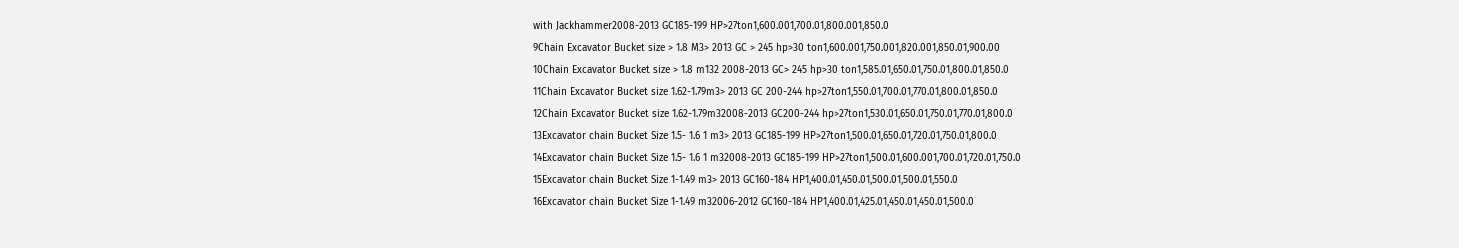with Jackhammer2008-2013 GC185-199 HP>27ton1,600.001,700.01,800.001,850.0
9Chain Excavator Bucket size > 1.8 M3> 2013 GC > 245 hp>30 ton1,600.001,750.001,820.001,850.01,900.00
10Chain Excavator Bucket size > 1.8 m132 2008-2013 GC> 245 hp>30 ton1,585.01,650.01,750.01,800.01,850.0
11Chain Excavator Bucket size 1.62-1.79m3> 2013 GC 200-244 hp>27ton1,550.01,700.01,770.01,800.01,850.0
12Chain Excavator Bucket size 1.62-1.79m32008-2013 GC200-244 hp>27ton1,530.01,650.01,750.01,770.01,800.0
13Excavator chain Bucket Size 1.5- 1.6 1 m3> 2013 GC185-199 HP>27ton1,500.01,650.01,720.01,750.01,800.0
14Excavator chain Bucket Size 1.5- 1.6 1 m32008-2013 GC185-199 HP>27ton1,500.01,600.001,700.01,720.01,750.0
15Excavator chain Bucket Size 1-1.49 m3> 2013 GC160-184 HP1,400.01,450.01,500.01,500.01,550.0
16Excavator chain Bucket Size 1-1.49 m32006-2012 GC160-184 HP1,400.01,425.01,450.01,450.01,500.0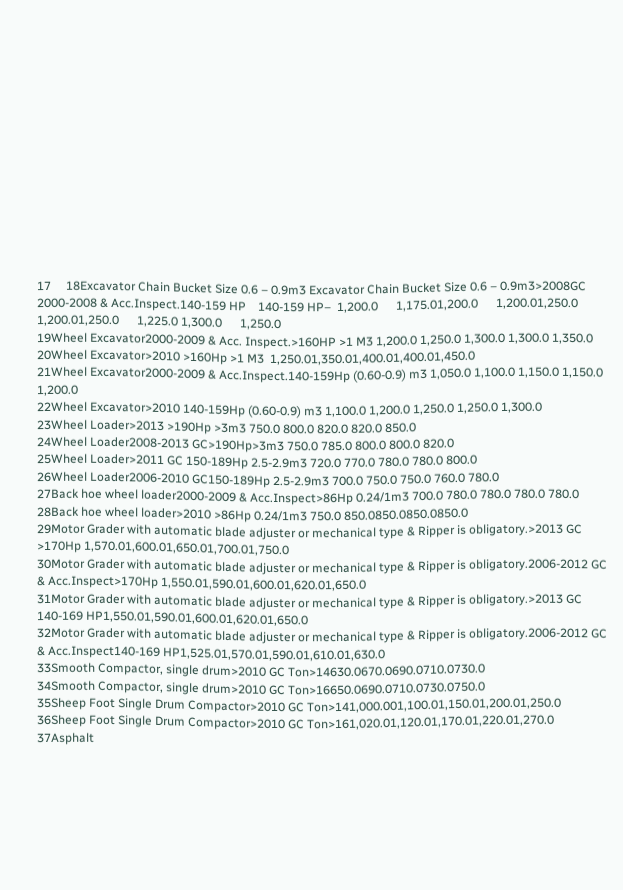17     18Excavator Chain Bucket Size 0.6 – 0.9m3 Excavator Chain Bucket Size 0.6 – 0.9m3>2008GC     2000-2008 & Acc.Inspect.140-159 HP    140-159 HP–  1,200.0      1,175.01,200.0      1,200.01,250.0      1,200.01,250.0      1,225.0 1,300.0      1,250.0
19Wheel Excavator2000-2009 & Acc. Inspect.>160HP >1 M3 1,200.0 1,250.0 1,300.0 1,300.0 1,350.0
20Wheel Excavator>2010 >160Hp >1 M3  1,250.01,350.01,400.01,400.01,450.0
21Wheel Excavator2000-2009 & Acc.Inspect.140-159Hp (0.60-0.9) m3 1,050.0 1,100.0 1,150.0 1,150.0 1,200.0
22Wheel Excavator>2010 140-159Hp (0.60-0.9) m3 1,100.0 1,200.0 1,250.0 1,250.0 1,300.0
23Wheel Loader>2013 >190Hp >3m3 750.0 800.0 820.0 820.0 850.0
24Wheel Loader2008-2013 GC>190Hp>3m3 750.0 785.0 800.0 800.0 820.0
25Wheel Loader>2011 GC 150-189Hp 2.5-2.9m3 720.0 770.0 780.0 780.0 800.0
26Wheel Loader2006-2010 GC150-189Hp 2.5-2.9m3 700.0 750.0 750.0 760.0 780.0
27Back hoe wheel loader2000-2009 & Acc.Inspect>86Hp 0.24/1m3 700.0 780.0 780.0 780.0 780.0
28Back hoe wheel loader>2010 >86Hp 0.24/1m3 750.0 850.0850.0850.0850.0
29Motor Grader with automatic blade adjuster or mechanical type & Ripper is obligatory.>2013 GC >170Hp 1,570.01,600.01,650.01,700.01,750.0
30Motor Grader with automatic blade adjuster or mechanical type & Ripper is obligatory.2006-2012 GC  & Acc.Inspect>170Hp 1,550.01,590.01,600.01,620.01,650.0
31Motor Grader with automatic blade adjuster or mechanical type & Ripper is obligatory.>2013 GC 140-169 HP1,550.01,590.01,600.01,620.01,650.0
32Motor Grader with automatic blade adjuster or mechanical type & Ripper is obligatory.2006-2012 GC  & Acc.Inspect140-169 HP1,525.01,570.01,590.01,610.01,630.0
33Smooth Compactor, single drum>2010 GC Ton>14630.0670.0690.0710.0730.0
34Smooth Compactor, single drum>2010 GC Ton>16650.0690.0710.0730.0750.0
35Sheep Foot Single Drum Compactor>2010 GC Ton>141,000.001,100.01,150.01,200.01,250.0
36Sheep Foot Single Drum Compactor>2010 GC Ton>161,020.01,120.01,170.01,220.01,270.0
37Asphalt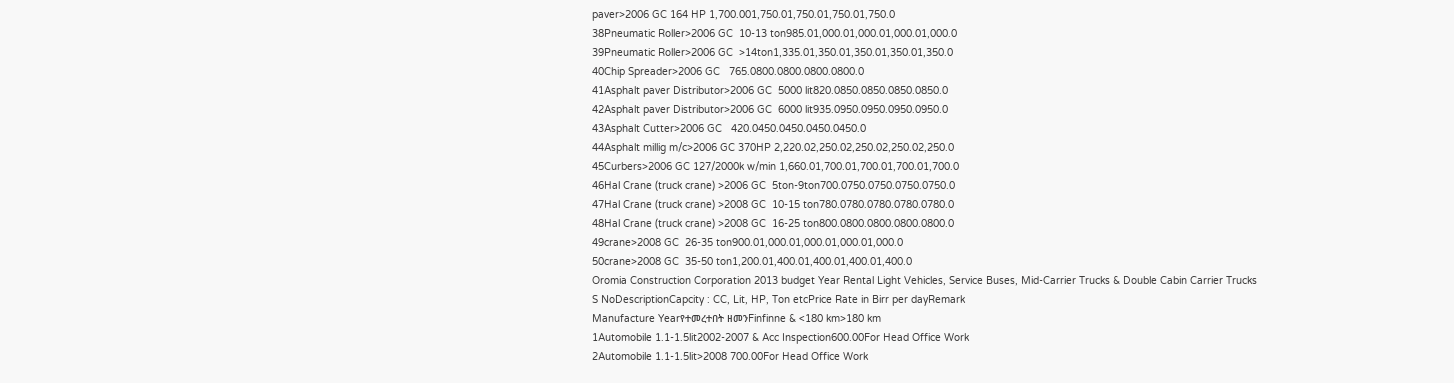paver>2006 GC 164 HP 1,700.001,750.01,750.01,750.01,750.0
38Pneumatic Roller>2006 GC  10-13 ton985.01,000.01,000.01,000.01,000.0
39Pneumatic Roller>2006 GC  >14ton1,335.01,350.01,350.01,350.01,350.0
40Chip Spreader>2006 GC   765.0800.0800.0800.0800.0
41Asphalt paver Distributor>2006 GC  5000 lit820.0850.0850.0850.0850.0
42Asphalt paver Distributor>2006 GC  6000 lit935.0950.0950.0950.0950.0
43Asphalt Cutter>2006 GC   420.0450.0450.0450.0450.0
44Asphalt millig m/c>2006 GC 370HP 2,220.02,250.02,250.02,250.02,250.0
45Curbers>2006 GC 127/2000k w/min 1,660.01,700.01,700.01,700.01,700.0
46Hal Crane (truck crane) >2006 GC  5ton-9ton700.0750.0750.0750.0750.0
47Hal Crane (truck crane) >2008 GC  10-15 ton780.0780.0780.0780.0780.0
48Hal Crane (truck crane) >2008 GC  16-25 ton800.0800.0800.0800.0800.0
49crane>2008 GC  26-35 ton900.01,000.01,000.01,000.01,000.0
50crane>2008 GC  35-50 ton1,200.01,400.01,400.01,400.01,400.0
Oromia Construction Corporation 2013 budget Year Rental Light Vehicles, Service Buses, Mid-Carrier Trucks & Double Cabin Carrier Trucks
S NoDescriptionCapcity : CC, Lit, HP, Ton etcPrice Rate in Birr per dayRemark
Manufacture Yearየተመረተበት ዘመንFinfinne & <180 km>180 km
1Automobile 1.1-1.5lit2002-2007 & Acc Inspection600.00For Head Office Work
2Automobile 1.1-1.5lit>2008 700.00For Head Office Work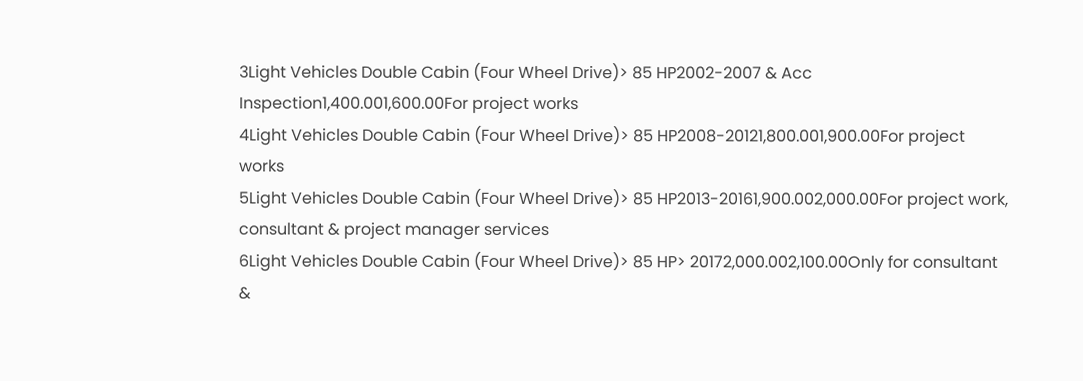3Light Vehicles Double Cabin (Four Wheel Drive)> 85 HP2002-2007 & Acc Inspection1,400.001,600.00For project works
4Light Vehicles Double Cabin (Four Wheel Drive)> 85 HP2008-20121,800.001,900.00For project works
5Light Vehicles Double Cabin (Four Wheel Drive)> 85 HP2013-20161,900.002,000.00For project work, consultant & project manager services
6Light Vehicles Double Cabin (Four Wheel Drive)> 85 HP> 20172,000.002,100.00Only for consultant &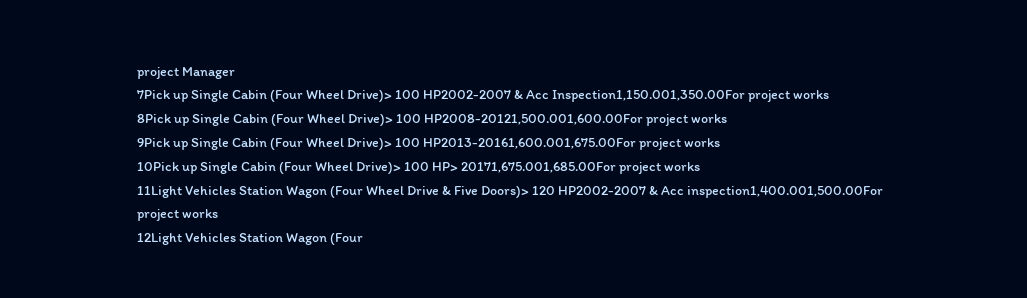project Manager
7Pick up Single Cabin (Four Wheel Drive)> 100 HP2002-2007 & Acc Inspection1,150.001,350.00For project works
8Pick up Single Cabin (Four Wheel Drive)> 100 HP2008-20121,500.001,600.00For project works
9Pick up Single Cabin (Four Wheel Drive)> 100 HP2013-20161,600.001,675.00For project works
10Pick up Single Cabin (Four Wheel Drive)> 100 HP> 20171,675.001,685.00For project works
11Light Vehicles Station Wagon (Four Wheel Drive & Five Doors)> 120 HP2002-2007 & Acc inspection1,400.001,500.00For project works
12Light Vehicles Station Wagon (Four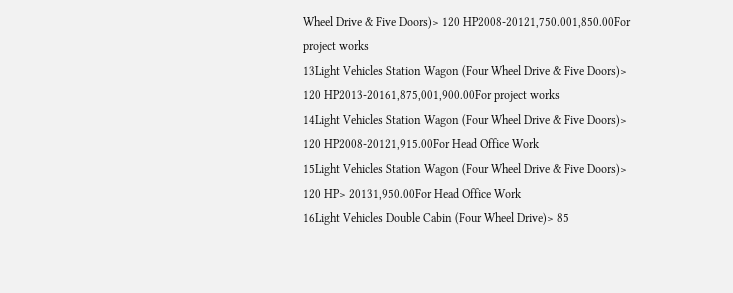Wheel Drive & Five Doors)> 120 HP2008-20121,750.001,850.00For project works
13Light Vehicles Station Wagon (Four Wheel Drive & Five Doors)> 120 HP2013-20161,875,001,900.00For project works
14Light Vehicles Station Wagon (Four Wheel Drive & Five Doors)> 120 HP2008-20121,915.00For Head Office Work
15Light Vehicles Station Wagon (Four Wheel Drive & Five Doors)> 120 HP> 20131,950.00For Head Office Work
16Light Vehicles Double Cabin (Four Wheel Drive)> 85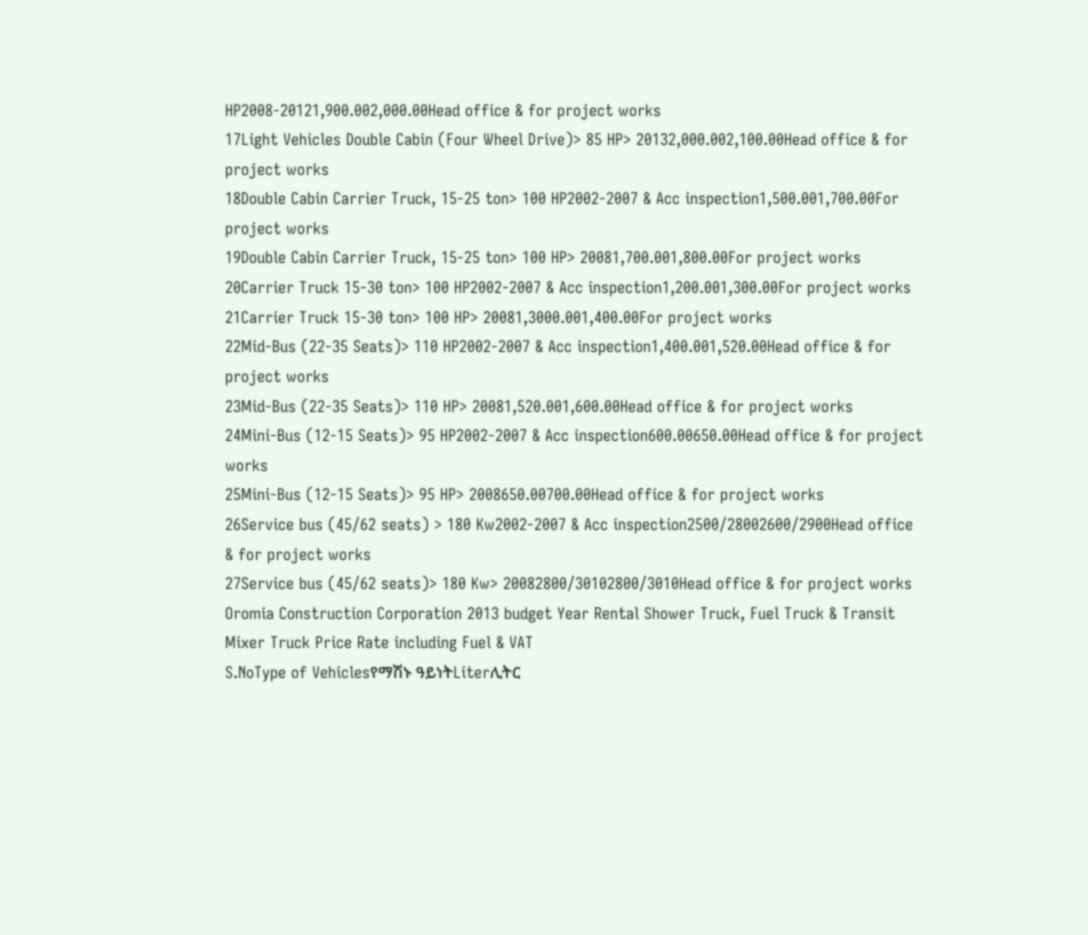HP2008-20121,900.002,000.00Head office & for project works
17Light Vehicles Double Cabin (Four Wheel Drive)> 85 HP> 20132,000.002,100.00Head office & for project works
18Double Cabin Carrier Truck, 15-25 ton> 100 HP2002-2007 & Acc inspection1,500.001,700.00For project works
19Double Cabin Carrier Truck, 15-25 ton> 100 HP> 20081,700.001,800.00For project works
20Carrier Truck 15-30 ton> 100 HP2002-2007 & Acc inspection1,200.001,300.00For project works
21Carrier Truck 15-30 ton> 100 HP> 20081,3000.001,400.00For project works
22Mid-Bus (22-35 Seats)> 110 HP2002-2007 & Acc inspection1,400.001,520.00Head office & for project works
23Mid-Bus (22-35 Seats)> 110 HP> 20081,520.001,600.00Head office & for project works
24Mini-Bus (12-15 Seats)> 95 HP2002-2007 & Acc inspection600.00650.00Head office & for project works
25Mini-Bus (12-15 Seats)> 95 HP> 2008650.00700.00Head office & for project works
26Service bus (45/62 seats) > 180 Kw2002-2007 & Acc inspection2500/28002600/2900Head office & for project works
27Service bus (45/62 seats)> 180 Kw> 20082800/30102800/3010Head office & for project works
Oromia Construction Corporation 2013 budget Year Rental Shower Truck, Fuel Truck & Transit Mixer Truck Price Rate including Fuel & VAT
S.NoType of Vehiclesየማሽኑ ዓይነትLiterሊትር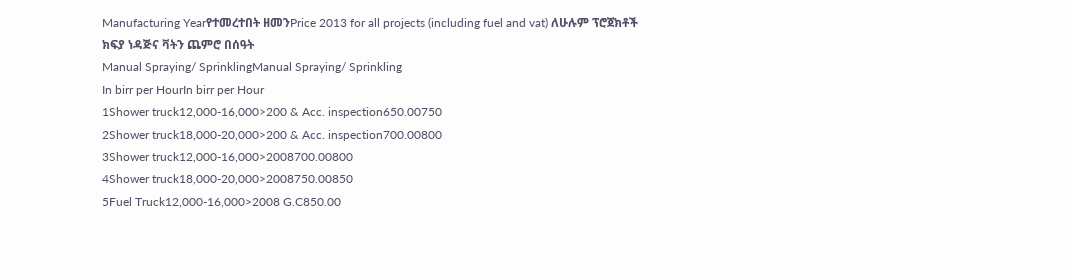Manufacturing Yearየተመረተበት ዘመንPrice 2013 for all projects (including fuel and vat) ለሁሉም ፕሮጀክቶች ክፍያ ነዳጅና ቫትን ጨምሮ በሰዓት
Manual Spraying/ SprinklingManual Spraying/ Sprinkling
In birr per HourIn birr per Hour
1Shower truck12,000-16,000>200 & Acc. inspection650.00750
2Shower truck18,000-20,000>200 & Acc. inspection700.00800
3Shower truck12,000-16,000>2008700.00800
4Shower truck18,000-20,000>2008750.00850
5Fuel Truck12,000-16,000>2008 G.C850.00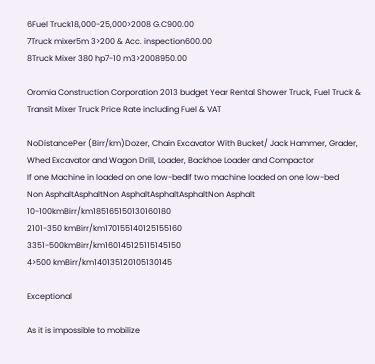6Fuel Truck18,000-25,000>2008 G.C900.00
7Truck mixer5m 3>200 & Acc. inspection600.00
8Truck Mixer 380 hp7-10 m3>2008950.00

Oromia Construction Corporation 2013 budget Year Rental Shower Truck, Fuel Truck & Transit Mixer Truck Price Rate including Fuel & VAT

NoDistancePer (Birr/km)Dozer, Chain Excavator With Bucket/ Jack Hammer, Grader, Whed Excavator and Wagon Drill, Loader, Backhoe Loader and Compactor
If one Machine in loaded on one low-bedIf two machine loaded on one low-bed
Non AsphaltAsphaltNon AsphaltAsphaltAsphaltNon Asphalt
10-100kmBirr/km185165150130160180
2101-350 kmBirr/km170155140125155160
3351-500kmBirr/km160145125115145150
4>500 kmBirr/km140135120105130145

Exceptional

As it is impossible to mobilize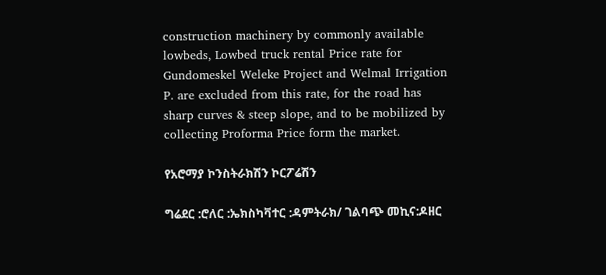construction machinery by commonly available lowbeds, Lowbed truck rental Price rate for Gundomeskel Weleke Project and Welmal Irrigation P. are excluded from this rate, for the road has sharp curves & steep slope, and to be mobilized by collecting Proforma Price form the market.

የአሮማያ ኮንስትራክሽን ኮርፖሬሽን

ግሬደር :ሮለር :ኤክስካቫተር :ዳምትራክ/ ገልባጭ መኪና:ዶዘር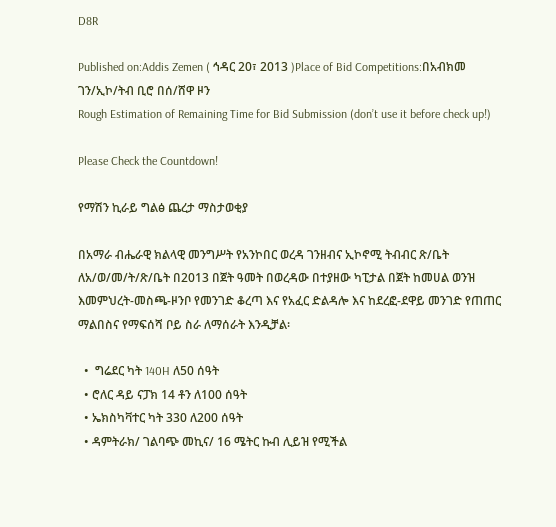D8R

Published on:Addis Zemen ( ኅዳር 20፣ 2013 )Place of Bid Competitions:በአብክመ ገን/ኢኮ/ትብ ቢሮ በሰ/ሸዋ ዞን
Rough Estimation of Remaining Time for Bid Submission (don’t use it before check up!)

Please Check the Countdown!

የማሽን ኪራይ ግልፅ ጨረታ ማስታወቂያ

በአማራ ብሔራዊ ክልላዊ መንግሥት የአንኮበር ወረዳ ገንዘብና ኢኮኖሚ ትብብር ጽ/ቤት ለአ/ወ/መ/ት/ጽ/ቤት በ2013 በጀት ዓመት በወረዳው በተያዘው ካፒታል በጀት ከመሀል ወንዝ እመምህረት-መስጫ-ዞንቦ የመንገድ ቆረጣ እና የአፈር ድልዳሎ እና ከደረፎ-ደዋይ መንገድ የጠጠር ማልበስና የማፍሰሻ ቦይ ስራ ለማሰራት እንዲቻል፡

  •  ግሬደር ካት 140H ለ50 ሰዓት
  • ሮለር ዳይ ናፓክ 14 ቶን ለ100 ሰዓት
  • ኤክስካቫተር ካት 330 ለ200 ሰዓት
  • ዳምትራክ/ ገልባጭ መኪና/ 16 ሜትር ኩብ ሊይዝ የሚችል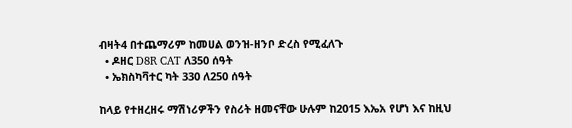ብዛት4 በተጨማሪም ከመሀል ወንዝ-ዘንቦ ድረስ የሚፈለጉ
  • ዶዘር D8R CAT ለ350 ሰዓት
  • ኤክስካቫተር ካት 330 ለ250 ሰዓት

ከላይ የተዘረዘሩ ማሽነሪዎችን የስሪት ዘመናቸው ሁሉም ከ2015 እኤአ የሆነ እና ከዚህ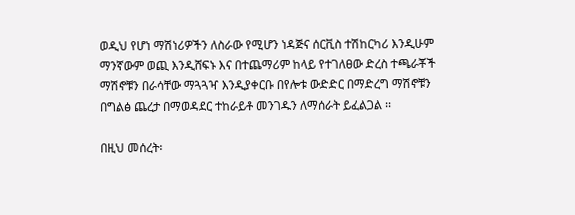ወዲህ የሆነ ማሽነሪዎችን ለስራው የሚሆን ነዳጅና ሰርቪስ ተሽከርካሪ እንዲሁም ማንኛውም ወጪ እንዲሸፍኑ እና በተጨማሪም ከላይ የተገለፀው ድረስ ተጫራቾች ማሽኖቹን በራሳቸው ማጓጓዣ እንዲያቀርቡ በየሎቱ ውድድር በማድረግ ማሽኖቹን በግልፅ ጨረታ በማወዳደር ተከራይቶ መንገዱን ለማሰራት ይፈልጋል ፡፡

በዚህ መሰረት፡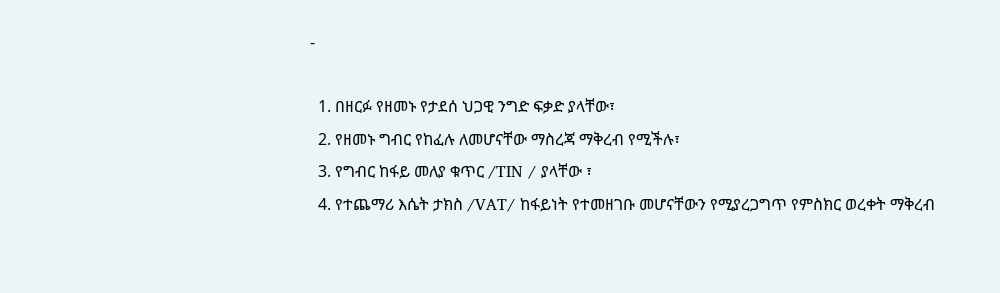-

  1. በዘርፉ የዘመኑ የታደሰ ህጋዊ ንግድ ፍቃድ ያላቸው፣
  2. የዘመኑ ግብር የከፈሉ ለመሆናቸው ማስረጃ ማቅረብ የሚችሉ፣
  3. የግብር ከፋይ መለያ ቁጥር /TIN / ያላቸው ፣
  4. የተጨማሪ እሴት ታክስ /VAT/ ከፋይነት የተመዘገቡ መሆናቸውን የሚያረጋግጥ የምስክር ወረቀት ማቅረብ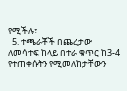የሚችሉ፣
  5. ተጫራቾች በጨረታው ለመሳተፍ ከላይ በተራ ቁጥር ከ3-4 የተጠቀሱትን የሚመለከታቸውን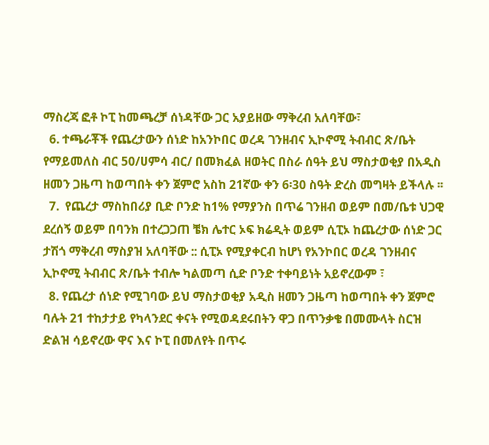ማስረጃ ፎቶ ኮፒ ከመጫረቻ ሰነዳቸው ጋር አያይዘው ማቅረብ አለባቸው፣
  6. ተጫራቾች የጨረታውን ሰነድ ከአንኮበር ወረዳ ገንዘብና ኢኮኖሚ ትብብር ጽ/ቤት የማይመለስ ብር 50/ሀምሳ ብር/ በመክፈል ዘወትር በስራ ሰዓት ይህ ማስታወቂያ በአዲስ ዘመን ጋዜጣ ከወጣበት ቀን ጀምሮ አስከ 21ኛው ቀን 6፡30 ስዓት ድረስ መግዛት ይችላሉ ፡፡
  7.  የጨረታ ማስከበሪያ ቢድ ቦንድ ከ1% የማያንስ በጥሬ ገንዘብ ወይም በመ/ቤቱ ህጋዊ ደረሰኝ ወይም በባንክ በተረጋጋጠ ቼክ ሌተር ኦፍ ክሬዲት ወይም ሲፒኦ ከጨረታው ሰነድ ጋር ታሽጎ ማቅረብ ማስያዝ አለባቸው :: ሲፒኦ የሚያቀርብ ከሆነ የአንኮበር ወረዳ ገንዘብና ኢኮኖሚ ትብብር ጽ/ቤት ተብሎ ካልመጣ ሲድ ቦንድ ተቀባይነት አይኖረውም ፣
  8. የጨረታ ሰነድ የሚገባው ይህ ማስታወቂያ አዲስ ዘመን ጋዜጣ ከወጣበት ቀን ጀምሮ ባሉት 21 ተከታታይ የካላንደር ቀናት የሚወዳደሩበትን ዋጋ በጥንቃቄ በመሙላት ስርዝ ድልዝ ሳይኖረው ዋና እና ኮፒ በመለየት በጥሩ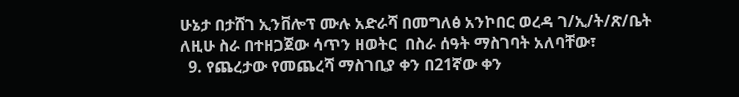ሁኔታ በታሸገ ኢንቨሎፕ ሙሉ አድራሻ በመግለፅ አንኮበር ወረዳ ገ/ኢ/ት/ጽ/ቤት ለዚሁ ስራ በተዘጋጀው ሳጥን ዘወትር  በስራ ሰዓት ማስገባት አለባቸው፣
  9. የጨረታው የመጨረሻ ማስገቢያ ቀን በ21ኛው ቀን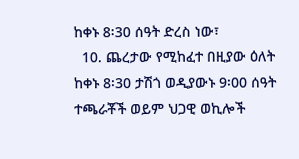ከቀኑ 8፡30 ሰዓት ድረስ ነው፣
  10. ጨረታው የሚከፈተ በዚያው ዕለት ከቀኑ 8፡30 ታሽጎ ወዲያውኑ 9፡00 ሰዓት ተጫራቾች ወይም ህጋዊ ወኪሎች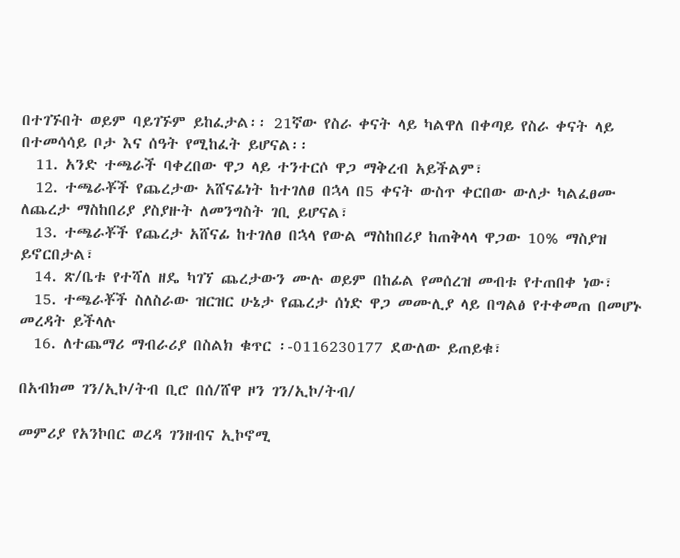በተገኙበት ወይም ባይገኙም ይከፈታል፡፡ 21ኛው የስራ ቀናት ላይ ካልዋለ በቀጣይ የስራ ቀናት ላይ በተመሳሳይ ቦታ እና ሰዓት የሚከፈት ይሆናል፡፡
  11. አንድ ተጫራች ባቀረበው ዋጋ ላይ ተንተርሶ ዋጋ ማቅረብ አይችልም፣
  12. ተጫራቾች የጨረታው አሸናፊነት ከተገለፀ በኋላ በ5 ቀናት ውስጥ ቀርበው ውለታ ካልፈፀሙ ለጨረታ ማስከበሪያ ያስያዙት ለመንግስት ገቢ ይሆናል፣
  13. ተጫራቾች የጨረታ አሸናፊ ከተገለፀ በኋላ የውል ማስከበሪያ ከጠቅላላ ዋጋው 10% ማስያዝ ይኖርበታል፣
  14. ጽ/ቤቱ የተሻለ ዘዴ ካገኘ ጨረታውን ሙሉ ወይም በከፊል የመሰረዝ መብቱ የተጠበቀ ነው፣
  15. ተጫራቾች ስለስራው ዝርዝር ሁኔታ የጨረታ ሰነድ ዋጋ መሙሊያ ላይ በግልፅ የተቀመጠ በመሆኑ መረዳት ይችላሉ
  16. ለተጨማሪ ማብራሪያ በስልክ ቁጥር ፡-0116230177 ደውለው ይጠይቁ፣

በአብክመ ገን/ኢኮ/ትብ ቢሮ በሰ/ሸዋ ዞን ገን/ኢኮ/ትብ/

መምሪያ የአንኮበር ወረዳ ገንዘብና ኢኮኖሚ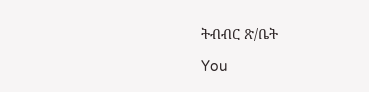ትብብር ጽ/ቤት

You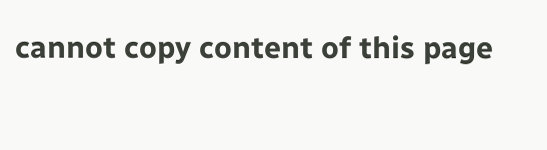cannot copy content of this page